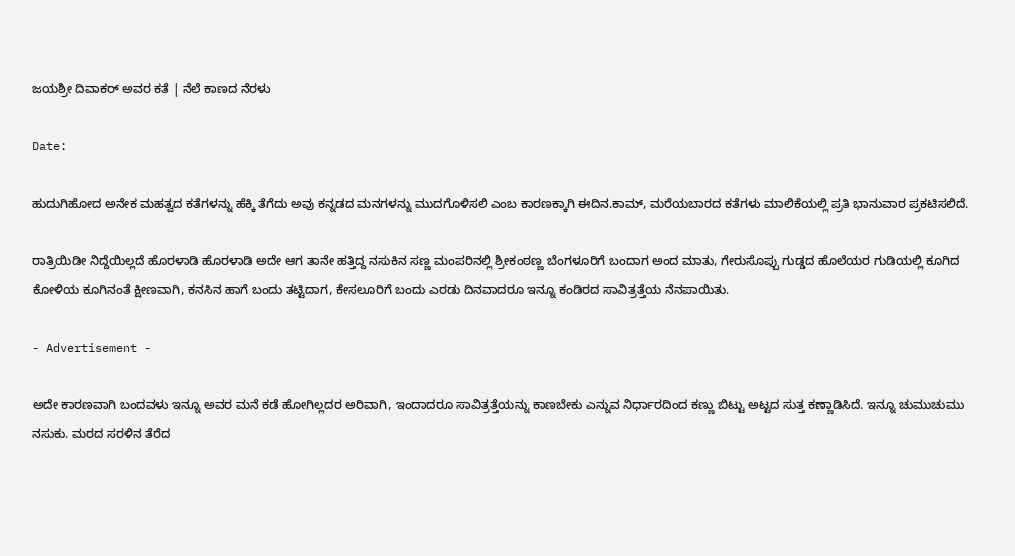ಜಯಶ್ರೀ ದಿವಾಕರ್ ಅವರ ಕತೆ | ನೆಲೆ ಕಾಣದ ನೆರಳು

Date:

ಹುದುಗಿಹೋದ ಅನೇಕ ಮಹತ್ವದ ಕತೆಗಳನ್ನು ಹೆಕ್ಕಿ ತೆಗೆದು ಅವು ಕನ್ನಡದ ಮನಗಳನ್ನು ಮುದಗೊಳಿಸಲಿ ಎಂಬ ಕಾರಣಕ್ಕಾಗಿ ಈದಿನ.ಕಾಮ್, ಮರೆಯಬಾರದ ಕತೆಗಳು ಮಾಲಿಕೆಯಲ್ಲಿ ಪ್ರತಿ ಭಾನುವಾರ ಪ್ರಕಟಿಸಲಿದೆ.

ರಾತ್ರಿಯಿಡೀ ನಿದ್ದೆಯಿಲ್ಲದೆ ಹೊರಳಾಡಿ ಹೊರಳಾಡಿ ಅದೇ ಆಗ ತಾನೇ ಹತ್ತಿದ್ದ ನಸುಕಿನ ಸಣ್ಣ ಮಂಪರಿನಲ್ಲಿ ಶ್ರೀಕಂಠಣ್ಣ ಬೆಂಗಳೂರಿಗೆ ಬಂದಾಗ ಅಂದ ಮಾತು, ಗೇರುಸೊಪ್ಪು ಗುಡ್ಡದ ಹೊಲೆಯರ ಗುಡಿಯಲ್ಲಿ ಕೂಗಿದ ಕೋಳಿಯ ಕೂಗಿನಂತೆ ಕ್ಷೀಣವಾಗಿ, ಕನಸಿನ ಹಾಗೆ ಬಂದು ತಟ್ಟಿದಾಗ, ಕೇಸಲೂರಿಗೆ ಬಂದು ಎರಡು ದಿನವಾದರೂ ಇನ್ನೂ ಕಂಡಿರದ ಸಾವಿತ್ರತ್ತೆಯ ನೆನಪಾಯಿತು.

- Advertisement -

ಅದೇ ಕಾರಣವಾಗಿ ಬಂದವಳು ಇನ್ನೂ ಅವರ ಮನೆ ಕಡೆ ಹೋಗಿಲ್ಲದರ ಅರಿವಾಗಿ, ಇಂದಾದರೂ ಸಾವಿತ್ರತ್ತೆಯನ್ನು ಕಾಣಬೇಕು ಎನ್ನುವ ನಿರ್ಧಾರದಿಂದ ಕಣ್ಣು ಬಿಟ್ಟು ಅಟ್ಟದ ಸುತ್ತ ಕಣ್ಣಾಡಿಸಿದೆ. ಇನ್ನೂ ಚುಮುಚುಮು ನಸುಕು. ಮರದ ಸರಳಿನ ತೆರೆದ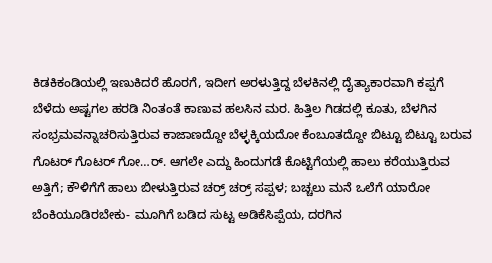ಕಿಡಕಿಕಂಡಿಯಲ್ಲಿ ಇಣುಕಿದರೆ ಹೊರಗೆ, ಇದೀಗ ಅರಳುತ್ತಿದ್ದ ಬೆಳಕಿನಲ್ಲಿ ದೈತ್ಯಾಕಾರವಾಗಿ ಕಪ್ಪಗೆ ಬೆಳೆದು ಅಷ್ಟಗಲ ಹರಡಿ ನಿಂತಂತೆ ಕಾಣುವ ಹಲಸಿನ ಮರ. ಹಿತ್ತಿಲ ಗಿಡದಲ್ಲಿ ಕೂತು, ಬೆಳಗಿನ ಸಂಭ್ರಮವನ್ನಾಚರಿಸುತ್ತಿರುವ ಕಾಜಾಣದ್ದೋ ಬೆಳ್ಳಕ್ಕಿಯದೋ ಕೆಂಬೂತದ್ದೋ ಬಿಟ್ಟೂ ಬಿಟ್ಟೂ ಬರುವ ಗೊಟರ್ ಗೊಟರ್ ಗೋ…ರ್. ಆಗಲೇ ಎದ್ದು ಹಿಂದುಗಡೆ ಕೊಟ್ಟಿಗೆಯಲ್ಲಿ ಹಾಲು ಕರೆಯುತ್ತಿರುವ ಅತ್ತಿಗೆ; ಕೌಳಿಗೆಗೆ ಹಾಲು ಬೀಳುತ್ತಿರುವ ಚರ್‍ರ್ ಚರ್‍ರ್ ಸಪ್ಪಳ; ಬಚ್ಚಲು ಮನೆ ಒಲೆಗೆ ಯಾರೋ ಬೆಂಕಿಯೂಡಿರಬೇಕು- ಮೂಗಿಗೆ ಬಡಿದ ಸುಟ್ಟ ಅಡಿಕೆಸಿಪ್ಪೆಯ, ದರಗಿನ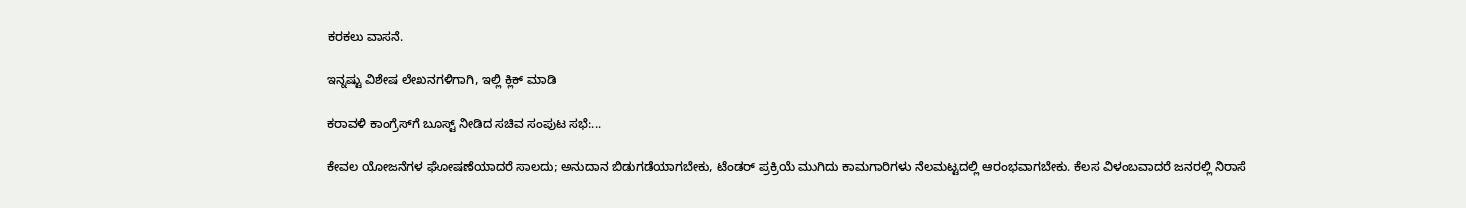ಕರಕಲು ವಾಸನೆ.

ಇನ್ನಷ್ಟು ವಿಶೇಷ ಲೇಖನಗಳಿಗಾಗಿ, ಇಲ್ಲಿ ಕ್ಲಿಕ್ ಮಾಡಿ

ಕರಾವಳಿ ಕಾಂಗ್ರೆಸ್‌ಗೆ ಬೂಸ್ಟ್ ನೀಡಿದ ಸಚಿವ ಸಂಪುಟ ಸಭೆ:...

ಕೇವಲ ಯೋಜನೆಗಳ ಘೋಷಣೆಯಾದರೆ ಸಾಲದು; ಅನುದಾನ ಬಿಡುಗಡೆಯಾಗಬೇಕು, ಟೆಂಡರ್ ಪ್ರಕ್ರಿಯೆ ಮುಗಿದು ಕಾಮಗಾರಿಗಳು ನೆಲಮಟ್ಟದಲ್ಲಿ ಆರಂಭವಾಗಬೇಕು. ಕೆಲಸ ವಿಳಂಬವಾದರೆ ಜನರಲ್ಲಿ ನಿರಾಸೆ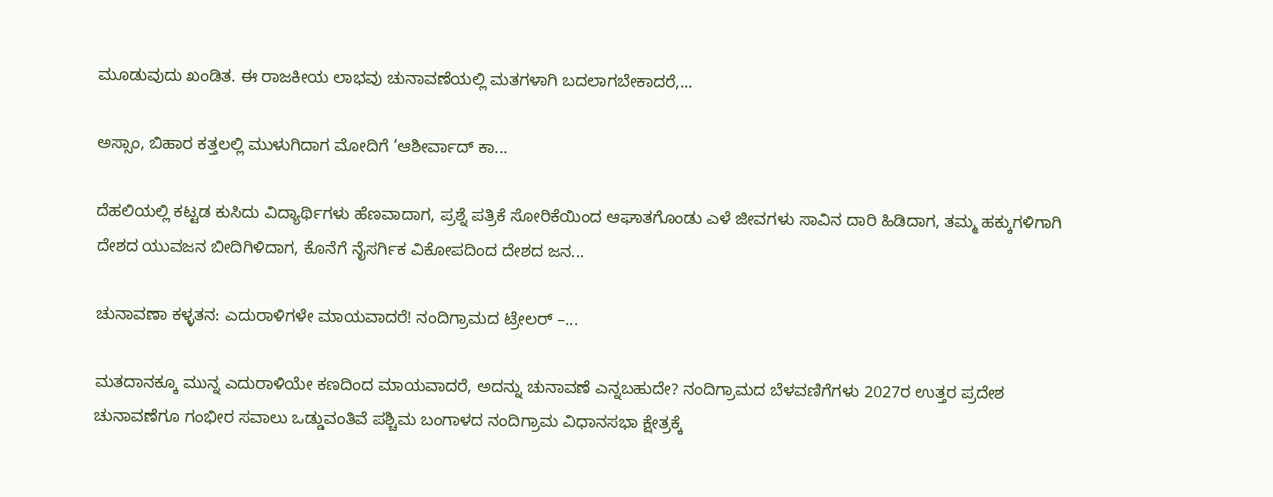ಮೂಡುವುದು ಖಂಡಿತ. ಈ ರಾಜಕೀಯ ಲಾಭವು ಚುನಾವಣೆಯಲ್ಲಿ ಮತಗಳಾಗಿ ಬದಲಾಗಬೇಕಾದರೆ,...

ಅಸ್ಸಾಂ, ಬಿಹಾರ ಕತ್ತಲಲ್ಲಿ ಮುಳುಗಿದಾಗ ಮೋದಿಗೆ ‘ಆಶೀರ್ವಾದ್ ಕಾ...

ದೆಹಲಿಯಲ್ಲಿ ಕಟ್ಟಡ ಕುಸಿದು ವಿದ್ಯಾರ್ಥಿಗಳು ಹೆಣವಾದಾಗ, ಪ್ರಶ್ನೆ ಪತ್ರಿಕೆ ಸೋರಿಕೆಯಿಂದ ಆಘಾತಗೊಂಡು ಎಳೆ ಜೀವಗಳು ಸಾವಿನ ದಾರಿ ಹಿಡಿದಾಗ, ತಮ್ಮ ಹಕ್ಕುಗಳಿಗಾಗಿ ದೇಶದ ಯುವಜನ ಬೀದಿಗಿಳಿದಾಗ, ಕೊನೆಗೆ ನೈಸರ್ಗಿಕ ವಿಕೋಪದಿಂದ ದೇಶದ ಜನ...

ಚುನಾವಣಾ ಕಳ್ಳತನ: ಎದುರಾಳಿಗಳೇ ಮಾಯವಾದರೆ! ನಂದಿಗ್ರಾಮದ ಟ್ರೇಲರ್ –...

ಮತದಾನಕ್ಕೂ ಮುನ್ನ ಎದುರಾಳಿಯೇ ಕಣದಿಂದ ಮಾಯವಾದರೆ, ಅದನ್ನು ಚುನಾವಣೆ ಎನ್ನಬಹುದೇ? ನಂದಿಗ್ರಾಮದ ಬೆಳವಣಿಗೆಗಳು 2027ರ ಉತ್ತರ ಪ್ರದೇಶ ಚುನಾವಣೆಗೂ ಗಂಭೀರ ಸವಾಲು ಒಡ್ಡುವಂತಿವೆ ಪಶ್ಚಿಮ ಬಂಗಾಳದ ನಂದಿಗ್ರಾಮ ವಿಧಾನಸಭಾ ಕ್ಷೇತ್ರಕ್ಕೆ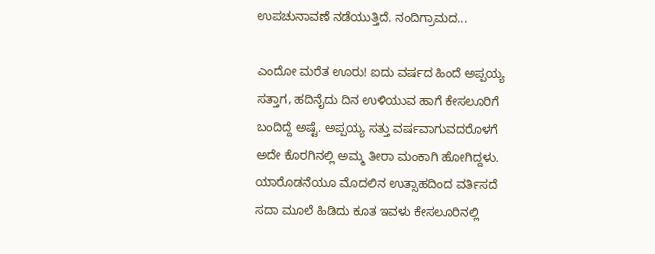ಉಪಚುನಾವಣೆ ನಡೆಯುತ್ತಿದೆ. ನಂದಿಗ್ರಾಮದ...

ಎಂದೋ ಮರೆತ ಊರು! ಐದು ವರ್ಷದ ಹಿಂದೆ ಅಪ್ಪಯ್ಯ ಸತ್ತಾಗ, ಹದಿನೈದು ದಿನ ಉಳಿಯುವ ಹಾಗೆ ಕೇಸಲೂರಿಗೆ ಬಂದಿದ್ದೆ ಅಷ್ಟೆ. ಅಪ್ಪಯ್ಯ ಸತ್ತು ವರ್ಷವಾಗುವದರೊಳಗೆ ಅದೇ ಕೊರಗಿನಲ್ಲಿ ಅಮ್ಮ ತೀರಾ ಮಂಕಾಗಿ ಹೋಗಿದ್ದಳು. ಯಾರೊಡನೆಯೂ ಮೊದಲಿನ ಉತ್ಸಾಹದಿಂದ ವರ್ತಿಸದೆ ಸದಾ ಮೂಲೆ ಹಿಡಿದು ಕೂತ ಇವಳು ಕೇಸಲೂರಿನಲ್ಲಿ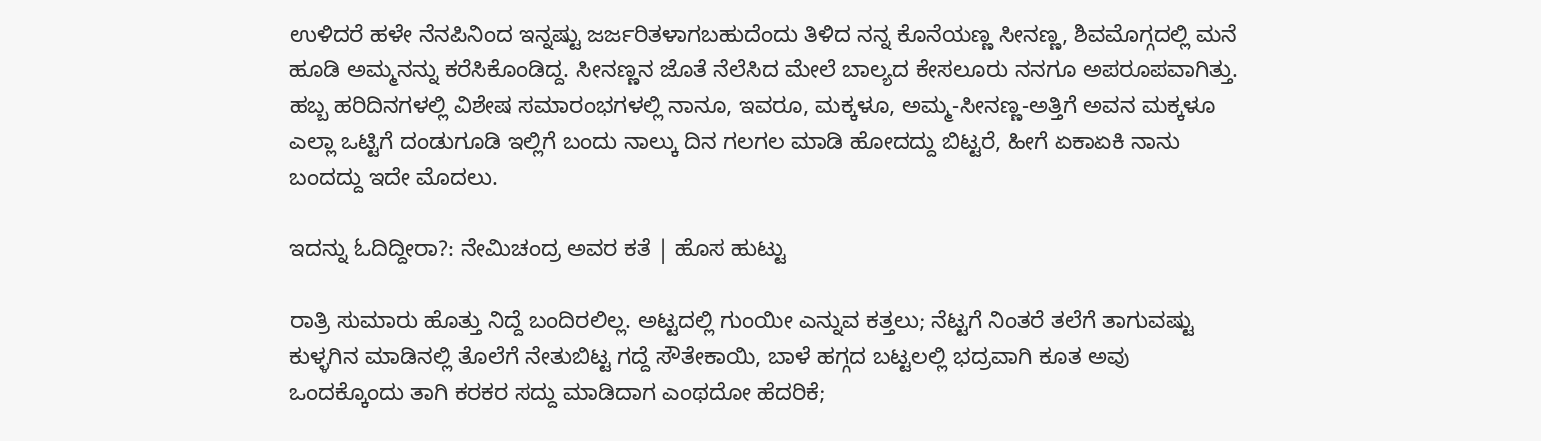ಉಳಿದರೆ ಹಳೇ ನೆನಪಿನಿಂದ ಇನ್ನಷ್ಟು ಜರ್ಜರಿತಳಾಗಬಹುದೆಂದು ತಿಳಿದ ನನ್ನ ಕೊನೆಯಣ್ಣ ಸೀನಣ್ಣ, ಶಿವಮೊಗ್ಗದಲ್ಲಿ ಮನೆ ಹೂಡಿ ಅಮ್ಮನನ್ನು ಕರೆಸಿಕೊಂಡಿದ್ದ. ಸೀನಣ್ಣನ ಜೊತೆ ನೆಲೆಸಿದ ಮೇಲೆ ಬಾಲ್ಯದ ಕೇಸಲೂರು ನನಗೂ ಅಪರೂಪವಾಗಿತ್ತು. ಹಬ್ಬ ಹರಿದಿನಗಳಲ್ಲಿ ವಿಶೇಷ ಸಮಾರಂಭಗಳಲ್ಲಿ ನಾನೂ, ಇವರೂ, ಮಕ್ಕಳೂ, ಅಮ್ಮ-ಸೀನಣ್ಣ-ಅತ್ತಿಗೆ ಅವನ ಮಕ್ಕಳೂ ಎಲ್ಲಾ ಒಟ್ಟಿಗೆ ದಂಡುಗೂಡಿ ಇಲ್ಲಿಗೆ ಬಂದು ನಾಲ್ಕು ದಿನ ಗಲಗಲ ಮಾಡಿ ಹೋದದ್ದು ಬಿಟ್ಟರೆ, ಹೀಗೆ ಏಕಾಏಕಿ ನಾನು ಬಂದದ್ದು ಇದೇ ಮೊದಲು.

ಇದನ್ನು ಓದಿದ್ದೀರಾ?: ನೇಮಿಚಂದ್ರ ಅವರ ಕತೆ | ಹೊಸ ಹುಟ್ಟು

ರಾತ್ರಿ ಸುಮಾರು ಹೊತ್ತು ನಿದ್ದೆ ಬಂದಿರಲಿಲ್ಲ. ಅಟ್ಟದಲ್ಲಿ ಗುಂಯೀ ಎನ್ನುವ ಕತ್ತಲು; ನೆಟ್ಟಗೆ ನಿಂತರೆ ತಲೆಗೆ ತಾಗುವಷ್ಟು ಕುಳ್ಳಗಿನ ಮಾಡಿನಲ್ಲಿ ತೊಲೆಗೆ ನೇತುಬಿಟ್ಟ ಗದ್ದೆ ಸೌತೇಕಾಯಿ, ಬಾಳೆ ಹಗ್ಗದ ಬಟ್ಟಲಲ್ಲಿ ಭದ್ರವಾಗಿ ಕೂತ ಅವು ಒಂದಕ್ಕೊಂದು ತಾಗಿ ಕರಕರ ಸದ್ದು ಮಾಡಿದಾಗ ಎಂಥದೋ ಹೆದರಿಕೆ;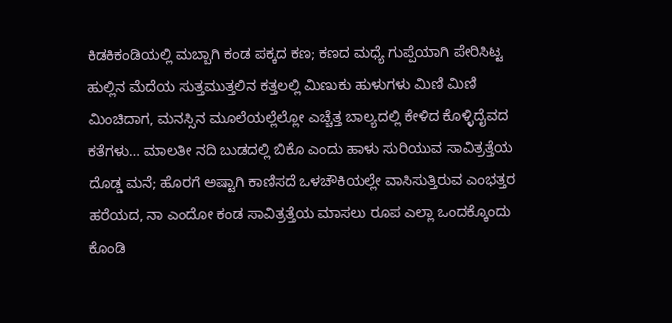ಕಿಡಕಿಕಂಡಿಯಲ್ಲಿ ಮಬ್ಬಾಗಿ ಕಂಡ ಪಕ್ಕದ ಕಣ; ಕಣದ ಮಧ್ಯೆ ಗುಪ್ಪೆಯಾಗಿ ಪೇರಿಸಿಟ್ಟ ಹುಲ್ಲಿನ ಮೆದೆಯ ಸುತ್ತಮುತ್ತಲಿನ ಕತ್ತಲಲ್ಲಿ ಮಿಣುಕು ಹುಳುಗಳು ಮಿಣಿ ಮಿಣಿ ಮಿಂಚಿದಾಗ, ಮನಸ್ಸಿನ ಮೂಲೆಯಲ್ಲೆಲ್ಲೋ ಎಚ್ಚೆತ್ತ ಬಾಲ್ಯದಲ್ಲಿ ಕೇಳಿದ ಕೊಳ್ಳಿದೈವದ ಕತೆಗಳು… ಮಾಲತೀ ನದಿ ಬುಡದಲ್ಲಿ ಬಿಕೊ ಎಂದು ಹಾಳು ಸುರಿಯುವ ಸಾವಿತ್ರತ್ತೆಯ ದೊಡ್ಡ ಮನೆ; ಹೊರಗೆ ಅಷ್ಟಾಗಿ ಕಾಣಿಸದೆ ಒಳಚೌಕಿಯಲ್ಲೇ ವಾಸಿಸುತ್ತಿರುವ ಎಂಭತ್ತರ ಹರೆಯದ, ನಾ ಎಂದೋ ಕಂಡ ಸಾವಿತ್ರತ್ತೆಯ ಮಾಸಲು ರೂಪ ಎಲ್ಲಾ ಒಂದಕ್ಕೊಂದು ಕೊಂಡಿ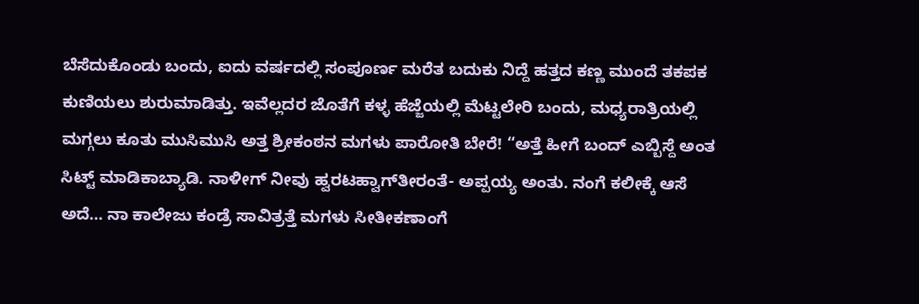ಬೆಸೆದುಕೊಂಡು ಬಂದು, ಐದು ವರ್ಷದಲ್ಲಿ ಸಂಪೂರ್ಣ ಮರೆತ ಬದುಕು ನಿದ್ದೆ ಹತ್ತದ ಕಣ್ಣ ಮುಂದೆ ತಕಪಕ ಕುಣಿಯಲು ಶುರುಮಾಡಿತ್ತು. ಇವೆಲ್ಲದರ ಜೊತೆಗೆ ಕಳ್ಳ ಹೆಜ್ಜೆಯಲ್ಲಿ ಮೆಟ್ಟಲೇರಿ ಬಂದು, ಮಧ್ಯರಾತ್ರಿಯಲ್ಲಿ ಮಗ್ಗಲು ಕೂತು ಮುಸಿಮುಸಿ ಅತ್ತ ಶ್ರೀಕಂಠನ ಮಗಳು ಪಾರೋತಿ ಬೇರೆ! “ಅತ್ತೆ ಹೀಗೆ ಬಂದ್ ಎಬ್ಬಿಸ್ದೆ ಅಂತ ಸಿಟ್ಟ್ ಮಾಡಿಕಾಬ್ಯಾಡಿ. ನಾಳೀಗ್ ನೀವು ಹ್ವರಟಹ್ವಾಗ್‌ತೀರಂತೆ- ಅಪ್ಪಯ್ಯ ಅಂತು. ನಂಗೆ ಕಲೀಕ್ಕೆ ಆಸೆ ಅದೆ… ನಾ ಕಾಲೇಜು ಕಂಡ್ರೆ ಸಾವಿತ್ರತ್ತೆ ಮಗಳು ಸೀತೀಕಣಾಂಗೆ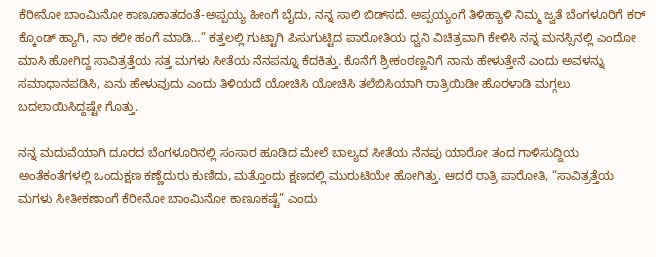ಕೆರೀನೋ ಬಾಂಮಿನೋ ಕಾಣೂಕಾತದಂತೆ-ಅಪ್ಪಯ್ಯ ಹೀಂಗೆ ಬೈದು, ನನ್ನ ಸಾಲಿ ಬಿಡ್‌ಸದೆ. ಅಪ್ಪಯ್ಯಂಗೆ ತಿಳಿಹ್ಯಾಳಿ ನಿಮ್ಮ ಜ್ವತೆ ಬೆಂಗಳೂರಿಗೆ ಕರ್ ಕ್ಕೊಂಡ್ ಹ್ಯಾಗಿ, ನಾ ಕಲೀ ಹಂಗೆ ಮಾಡಿ…” ಕತ್ತಲಲ್ಲಿ ಗುಟ್ಟಾಗಿ ಪಿಸುಗುಟ್ಟಿದ ಪಾರೋತಿಯ ಧ್ವನಿ ವಿಚಿತ್ರವಾಗಿ ಕೇಳಿಸಿ ನನ್ನ ಮನಸ್ಸಿನಲ್ಲಿ ಎಂದೋ ಮಾಸಿ ಹೋಗಿದ್ದ ಸಾವಿತ್ರತ್ತೆಯ ಸತ್ತ ಮಗಳು ಸೀತೆಯ ನೆನಪನ್ನೂ ಕೆದಕಿತ್ತು. ಕೊನೆಗೆ ಶ್ರೀಕಂಠಣ್ಣನಿಗೆ ನಾನು ಹೇಳುತ್ತೇನೆ ಎಂದು ಅವಳನ್ನು ಸಮಾಧಾನಪಡಿಸಿ, ಏನು ಹೇಳುವುದು ಎಂದು ತಿಳಿಯದೆ ಯೋಚಿಸಿ ಯೋಚಿಸಿ ತಲೆಬಿಸಿಯಾಗಿ ರಾತ್ರಿಯಿಡೀ ಹೊರಳಾಡಿ ಮಗ್ಗಲು ಬದಲಾಯಿಸಿದ್ದಷ್ಟೇ ಗೊತ್ತು.

ನನ್ನ ಮದುವೆಯಾಗಿ ದೂರದ ಬೆಂಗಳೂರಿನಲ್ಲಿ ಸಂಸಾರ ಹೂಡಿದ ಮೇಲೆ ಬಾಲ್ಯದ ಸೀತೆಯ ನೆನಪು ಯಾರೋ ತಂದ ಗಾಳಿಸುದ್ದಿಯ ಅಂತೆಕಂತೆಗಳಲ್ಲಿ ಒಂದುಕ್ಷಣ ಕಣ್ಣೆದುರು ಕುಣಿದು, ಮತ್ತೊಂದು ಕ್ಷಣದಲ್ಲಿ ಮುರುಟಿಯೇ ಹೋಗಿತ್ತು. ಆದರೆ ರಾತ್ರಿ ಪಾರೋತಿ, “ಸಾವಿತ್ರತ್ತೆಯ ಮಗಳು ಸೀತೀಕಣಾಂಗೆ ಕೆರೀನೋ ಬಾಂಮಿನೋ ಕಾಣೂಕಷ್ಟೆ” ಎಂದು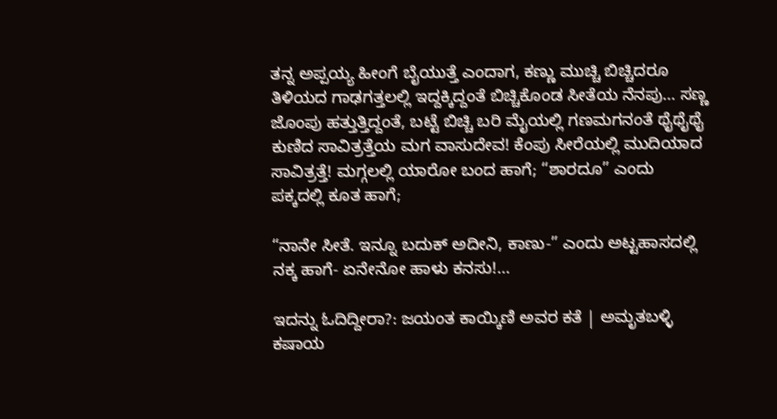ತನ್ನ ಅಪ್ಪಯ್ಯ ಹೀಂಗೆ ಬೈಯುತ್ತೆ ಎಂದಾಗ, ಕಣ್ಣು ಮುಚ್ಚಿ ಬಿಚ್ಚಿದರೂ ತಿಳಿಯದ ಗಾಢಗತ್ತಲಲ್ಲಿ ಇದ್ದಕ್ಕಿದ್ದಂತೆ ಬಿಚ್ಚಿಕೊಂಡ ಸೀತೆಯ ನೆನಪು… ಸಣ್ಣ ಜೊಂಪು ಹತ್ತುತ್ತಿದ್ದಂತೆ, ಬಟ್ಟೆ ಬಿಚ್ಚಿ ಬರಿ ಮೈಯಲ್ಲಿ ಗಣಮಗನಂತೆ ಥೈಥೈಥೈ ಕುಣಿದ ಸಾವಿತ್ರತ್ತೆಯ ಮಗ ವಾಸುದೇವ! ಕೆಂಪು ಸೀರೆಯಲ್ಲಿ ಮುದಿಯಾದ ಸಾವಿತ್ರತ್ತೆ! ಮಗ್ಗಲಲ್ಲಿ ಯಾರೋ ಬಂದ ಹಾಗೆ; “ಶಾರದೂ” ಎಂದು ಪಕ್ಕದಲ್ಲಿ ಕೂತ ಹಾಗೆ;

“ನಾನೇ ಸೀತೆ. ಇನ್ನೂ ಬದುಕ್ ಅದೀನಿ, ಕಾಣು-” ಎಂದು ಅಟ್ಟಹಾಸದಲ್ಲಿ ನಕ್ಕ ಹಾಗೆ- ಏನೇನೋ ಹಾಳು ಕನಸು!…

ಇದನ್ನು ಓದಿದ್ದೀರಾ?: ಜಯಂತ ಕಾಯ್ಕಿಣಿ ಅವರ ಕತೆ | ಅಮೃತಬಳ್ಳಿ ಕಷಾಯ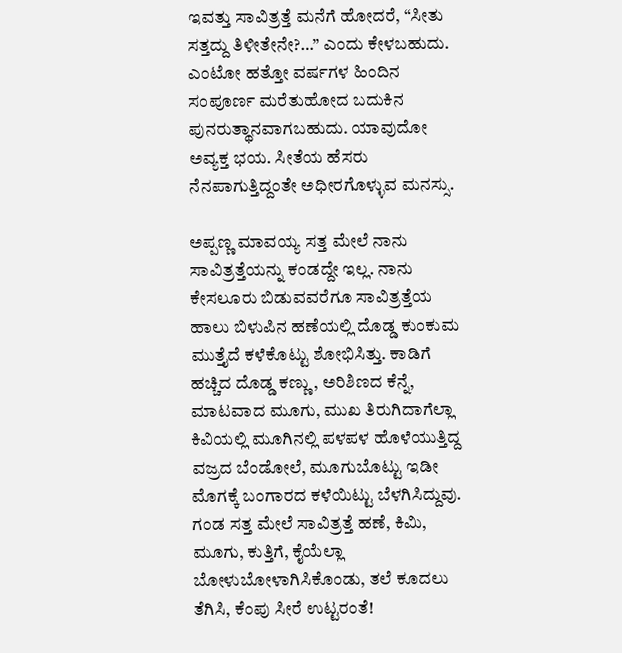ಇವತ್ತು ಸಾವಿತ್ರತ್ತೆ ಮನೆಗೆ ಹೋದರೆ, “ಸೀತು ಸತ್ತದ್ದು ತಿಳೀತೇನೇ?…” ಎಂದು ಕೇಳಬಹುದು. ಎಂಟೋ ಹತ್ತೋ ವರ್ಷಗಳ ಹಿಂದಿನ ಸಂಪೂರ್ಣ ಮರೆತುಹೋದ ಬದುಕಿನ ಪುನರುತ್ಥಾನವಾಗಬಹುದು. ಯಾವುದೋ ಅವ್ಯಕ್ತ ಭಯ. ಸೀತೆಯ ಹೆಸರು ನೆನಪಾಗುತ್ತಿದ್ದಂತೇ ಅಧೀರಗೊಳ್ಳುವ ಮನಸ್ಸು.

ಅಪ್ಪಣ್ಣ ಮಾವಯ್ಯ ಸತ್ತ ಮೇಲೆ ನಾನು ಸಾವಿತ್ರತ್ತೆಯನ್ನು ಕಂಡದ್ದೇ ಇಲ್ಲ. ನಾನು ಕೇಸಲೂರು ಬಿಡುವವರೆಗೂ ಸಾವಿತ್ರತ್ತೆಯ ಹಾಲು ಬಿಳುಪಿನ ಹಣೆಯಲ್ಲಿ ದೊಡ್ಡ ಕುಂಕುಮ ಮುತ್ತೈದೆ ಕಳೆಕೊಟ್ಟು ಶೋಭಿಸಿತ್ತು. ಕಾಡಿಗೆ ಹಚ್ಚಿದ ದೊಡ್ಡ ಕಣ್ಣು, ಅರಿಶಿಣದ ಕೆನ್ನೆ, ಮಾಟವಾದ ಮೂಗು, ಮುಖ ತಿರುಗಿದಾಗೆಲ್ಲಾ ಕಿವಿಯಲ್ಲಿ ಮೂಗಿನಲ್ಲಿ ಪಳಪಳ ಹೊಳೆಯುತ್ತಿದ್ದ ವಜ್ರದ ಬೆಂಡೋಲೆ, ಮೂಗುಬೊಟ್ಟು ಇಡೀ ಮೊಗಕ್ಕೆ ಬಂಗಾರದ ಕಳೆಯಿಟ್ಟು ಬೆಳಗಿಸಿದ್ದುವು. ಗಂಡ ಸತ್ತ ಮೇಲೆ ಸಾವಿತ್ರತ್ತೆ ಹಣೆ, ಕಿಮಿ, ಮೂಗು, ಕುತ್ತಿಗೆ, ಕೈಯೆಲ್ಲಾ ಬೋಳುಬೋಳಾಗಿಸಿಕೊಂಡು, ತಲೆ ಕೂದಲು ತೆಗಿಸಿ, ಕೆಂಪು ಸೀರೆ ಉಟ್ಟರಂತೆ!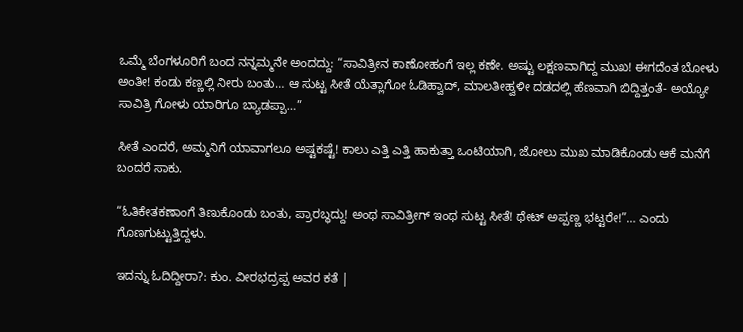ಒಮ್ಮೆ ಬೆಂಗಳೂರಿಗೆ ಬಂದ ನನ್ನಮ್ಮನೇ ಅಂದದ್ದು: “ಸಾವಿತ್ರೀನ ಕಾಣೋಹಂಗೆ ಇಲ್ಲ ಕಣೇ. ಅಷ್ಟು ಲಕ್ಷಣವಾಗಿದ್ದ ಮುಖ! ಈಗದೆಂತ ಬೋಳು ಅಂತೀ! ಕಂಡು ಕಣ್ಣಲ್ಲಿ ನೀರು ಬಂತು… ಆ ಸುಟ್ಟ ಸೀತೆ ಯೆತ್ಲಾಗೋ ಓಡಿಹ್ವಾದ್, ಮಾಲತೀಹ್ವಳೀ ದಡದಲ್ಲಿ ಹೆಣವಾಗಿ ಬಿದ್ದಿತ್ತಂತೆ- ಅಯ್ಯೋ ಸಾವಿತ್ರಿ ಗೋಳು ಯಾರಿಗೂ ಬ್ಯಾಡಪ್ಪಾ…”

ಸೀತೆ ಎಂದರೆ, ಅಮ್ಮನಿಗೆ ಯಾವಾಗಲೂ ಅಷ್ಟಕಷ್ಟೆ! ಕಾಲು ಎತ್ತಿ ಎತ್ತಿ ಹಾಕುತ್ತಾ ಒಂಟಿಯಾಗಿ, ಜೋಲು ಮುಖ ಮಾಡಿಕೊಂಡು ಆಕೆ ಮನೆಗೆ ಬಂದರೆ ಸಾಕು.

“ಓತಿಕೇತಕಣಾಂಗೆ ತಿಣುಕೊಂಡು ಬಂತು, ಪ್ರಾರಬ್ಧದ್ದು! ಅಂಥ ಸಾವಿತ್ರೀಗ್ ಇಂಥ ಸುಟ್ಟ ಸೀತೆ! ಥೇಟ್ ಅಪ್ಪಣ್ಣ ಭಟ್ಟರೇ!”… ಎಂದು ಗೊಣಗುಟ್ಟುತ್ತಿದ್ದಳು.

ಇದನ್ನು ಓದಿದ್ದೀರಾ?: ಕುಂ. ವೀರಭದ್ರಪ್ಪ ಅವರ ಕತೆ |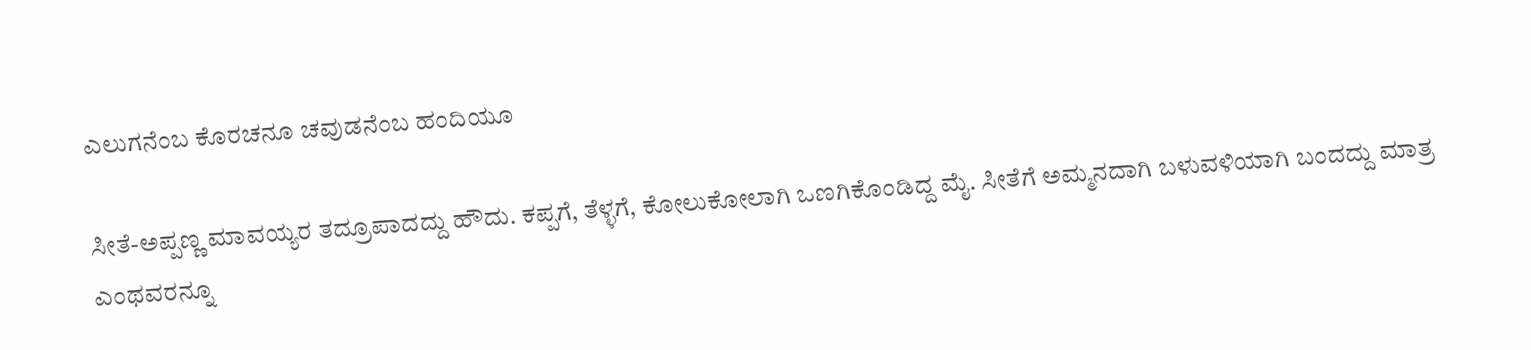ಎಲುಗನೆಂಬ ಕೊರಚನೂ ಚವುಡನೆಂಬ ಹಂದಿಯೂ

ಸೀತೆ-ಅಪ್ಪಣ್ಣ ಮಾವಯ್ಯರ ತದ್ರೂಪಾದದ್ದು ಹೌದು. ಕಪ್ಪಗೆ, ತೆಳ್ಳಗೆ, ಕೋಲುಕೋಲಾಗಿ ಒಣಗಿಕೊಂಡಿದ್ದ ಮೈ. ಸೀತೆಗೆ ಅಮ್ಮನದಾಗಿ ಬಳುವಳಿಯಾಗಿ ಬಂದದ್ದು ಮಾತ್ರ ಎಂಥವರನ್ನೂ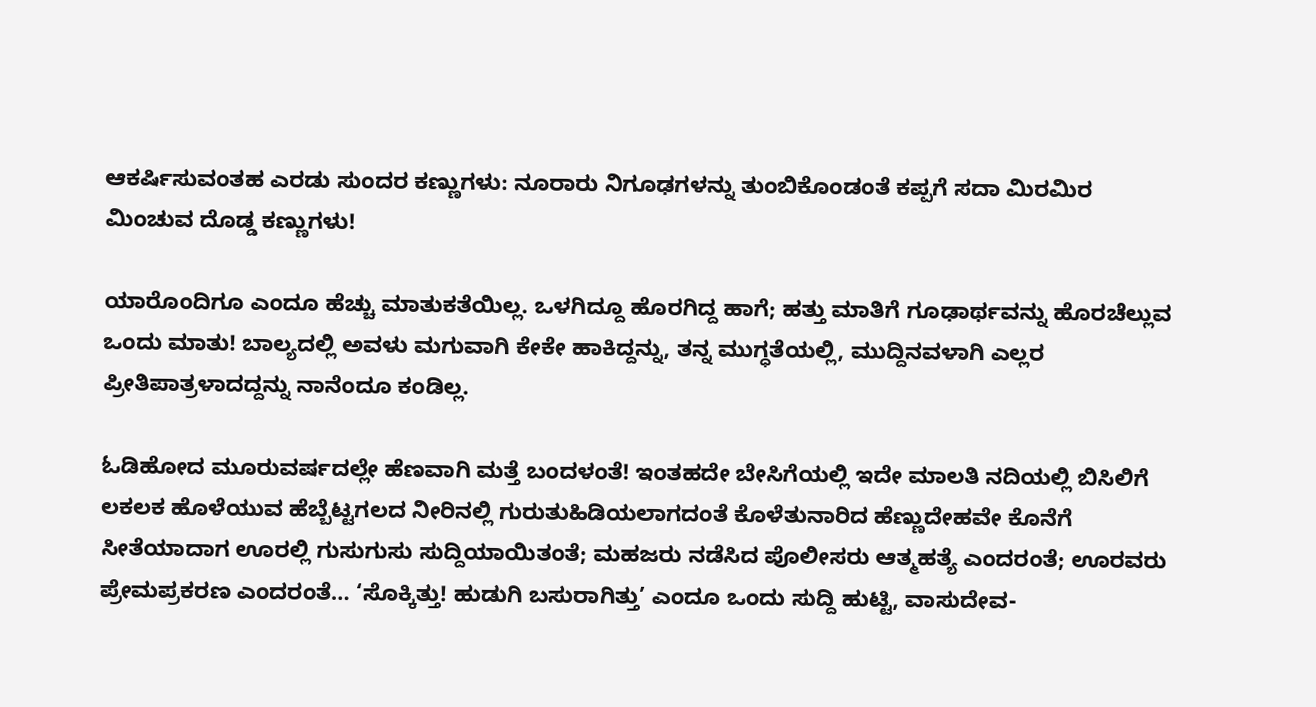ಆಕರ್ಷಿಸುವಂತಹ ಎರಡು ಸುಂದರ ಕಣ್ಣುಗಳು: ನೂರಾರು ನಿಗೂಢಗಳನ್ನು ತುಂಬಿಕೊಂಡಂತೆ ಕಪ್ಪಗೆ ಸದಾ ಮಿರಮಿರ ಮಿಂಚುವ ದೊಡ್ಡ ಕಣ್ಣುಗಳು!

ಯಾರೊಂದಿಗೂ ಎಂದೂ ಹೆಚ್ಚು ಮಾತುಕತೆಯಿಲ್ಲ. ಒಳಗಿದ್ದೂ ಹೊರಗಿದ್ದ ಹಾಗೆ; ಹತ್ತು ಮಾತಿಗೆ ಗೂಢಾರ್ಥವನ್ನು ಹೊರಚೆಲ್ಲುವ ಒಂದು ಮಾತು! ಬಾಲ್ಯದಲ್ಲಿ ಅವಳು ಮಗುವಾಗಿ ಕೇಕೇ ಹಾಕಿದ್ದನ್ನು, ತನ್ನ ಮುಗ್ಧತೆಯಲ್ಲಿ, ಮುದ್ದಿನವಳಾಗಿ ಎಲ್ಲರ ಪ್ರೀತಿಪಾತ್ರಳಾದದ್ದನ್ನು ನಾನೆಂದೂ ಕಂಡಿಲ್ಲ.

ಓಡಿಹೋದ ಮೂರುವರ್ಷದಲ್ಲೇ ಹೆಣವಾಗಿ ಮತ್ತೆ ಬಂದಳಂತೆ! ಇಂತಹದೇ ಬೇಸಿಗೆಯಲ್ಲಿ ಇದೇ ಮಾಲತಿ ನದಿಯಲ್ಲಿ ಬಿಸಿಲಿಗೆ ಲಕಲಕ ಹೊಳೆಯುವ ಹೆಬ್ಬೆಟ್ಟಗಲದ ನೀರಿನಲ್ಲಿ ಗುರುತುಹಿಡಿಯಲಾಗದಂತೆ ಕೊಳೆತುನಾರಿದ ಹೆಣ್ಣುದೇಹವೇ ಕೊನೆಗೆ ಸೀತೆಯಾದಾಗ ಊರಲ್ಲಿ ಗುಸುಗುಸು ಸುದ್ದಿಯಾಯಿತಂತೆ; ಮಹಜರು ನಡೆಸಿದ ಪೊಲೀಸರು ಆತ್ಮಹತ್ಯೆ ಎಂದರಂತೆ; ಊರವರು ಪ್ರೇಮಪ್ರಕರಣ ಎಂದರಂತೆ… ‘ಸೊಕ್ಕಿತ್ತು! ಹುಡುಗಿ ಬಸುರಾಗಿತ್ತು’ ಎಂದೂ ಒಂದು ಸುದ್ದಿ ಹುಟ್ಟಿ, ವಾಸುದೇವ-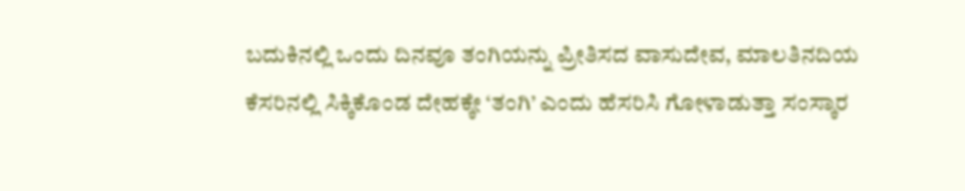ಬದುಕಿನಲ್ಲಿ ಒಂದು ದಿನವೂ ತಂಗಿಯನ್ನು ಪ್ರೀತಿಸದ ವಾಸುದೇವ, ಮಾಲತಿನದಿಯ ಕೆಸರಿನಲ್ಲಿ ಸಿಕ್ಕಿಕೊಂಡ ದೇಹಕ್ಕೇ ‘ತಂಗಿ’ ಎಂದು ಹೆಸರಿಸಿ ಗೋಳಾಡುತ್ತಾ ಸಂಸ್ಕಾರ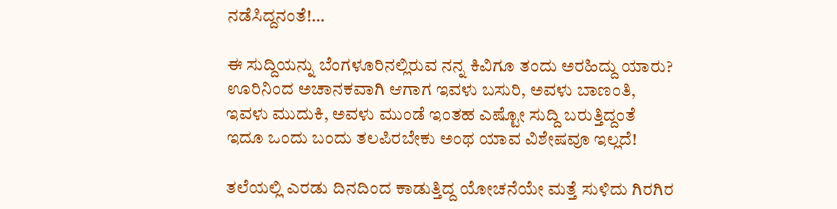ನಡೆಸಿದ್ದನಂತೆ!…

ಈ ಸುದ್ದಿಯನ್ನು ಬೆಂಗಳೂರಿನಲ್ಲಿರುವ ನನ್ನ ಕಿವಿಗೂ ತಂದು ಅರಹಿದ್ದು ಯಾರು? ಊರಿನಿಂದ ಅಚಾನಕವಾಗಿ ಆಗಾಗ ಇವಳು ಬಸುರಿ, ಅವಳು ಬಾಣಂತಿ, ಇವಳು ಮುದುಕಿ, ಅವಳು ಮುಂಡೆ ಇಂತಹ ಎಷ್ಟೋ ಸುದ್ದಿ ಬರುತ್ತಿದ್ದಂತೆ ಇದೂ ಒಂದು ಬಂದು ತಲಪಿರಬೇಕು ಅಂಥ ಯಾವ ವಿಶೇಷವೂ ಇಲ್ಲದೆ!

ತಲೆಯಲ್ಲಿ ಎರಡು ದಿನದಿಂದ ಕಾಡುತ್ತಿದ್ದ ಯೋಚನೆಯೇ ಮತ್ತೆ ಸುಳಿದು ಗಿರಗಿರ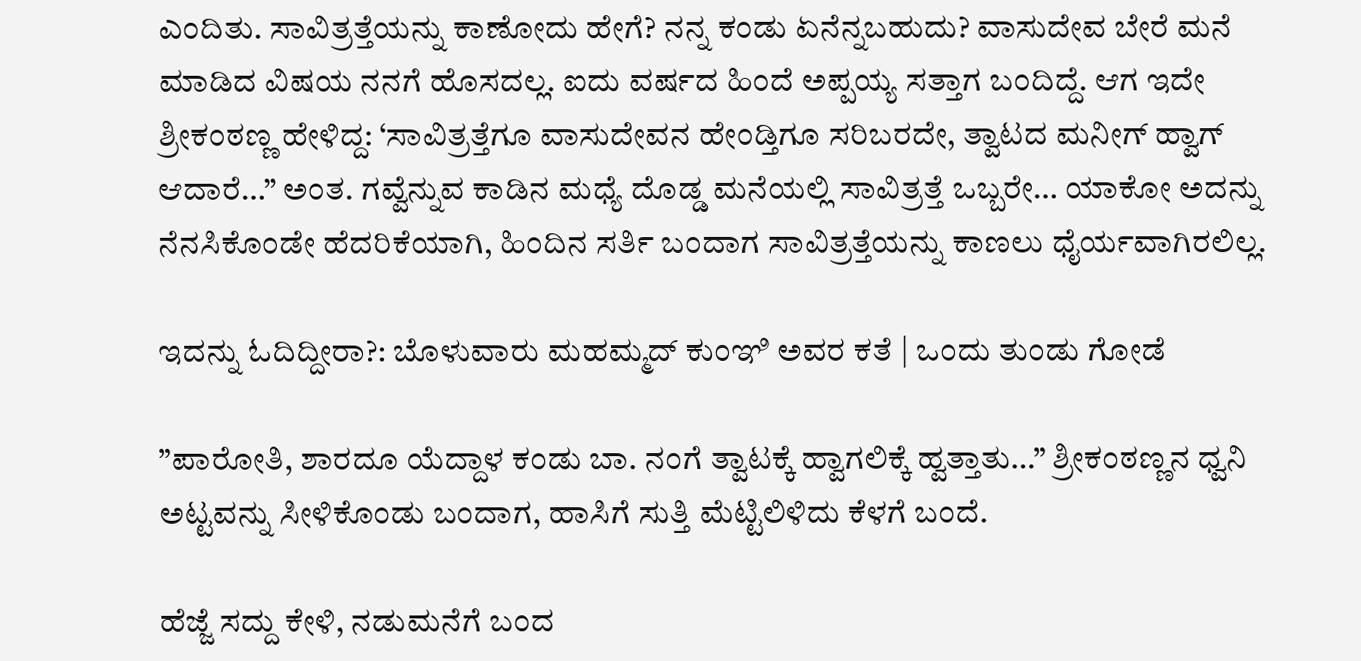ಎಂದಿತು. ಸಾವಿತ್ರತ್ತೆಯನ್ನು ಕಾಣೋದು ಹೇಗೆ? ನನ್ನ ಕಂಡು ಏನೆನ್ನಬಹುದು? ವಾಸುದೇವ ಬೇರೆ ಮನೆ ಮಾಡಿದ ವಿಷಯ ನನಗೆ ಹೊಸದಲ್ಲ. ಐದು ವರ್ಷದ ಹಿಂದೆ ಅಪ್ಪಯ್ಯ ಸತ್ತಾಗ ಬಂದಿದ್ದೆ. ಆಗ ಇದೇ ಶ್ರೀಕಂಠಣ್ಣ ಹೇಳಿದ್ದ: ‘ಸಾವಿತ್ರತ್ತೆಗೂ ವಾಸುದೇವನ ಹೇಂಡ್ತಿಗೂ ಸರಿಬರದೇ, ತ್ವಾಟದ ಮನೀಗ್ ಹ್ವಾಗ್ ಆದಾರೆ…” ಅಂತ. ಗವ್ವೆನ್ನುವ ಕಾಡಿನ ಮಧ್ಯೆ ದೊಡ್ಡ ಮನೆಯಲ್ಲಿ ಸಾವಿತ್ರತ್ತೆ ಒಬ್ಬರೇ… ಯಾಕೋ ಅದನ್ನು ನೆನಸಿಕೊಂಡೇ ಹೆದರಿಕೆಯಾಗಿ, ಹಿಂದಿನ ಸರ್ತಿ ಬಂದಾಗ ಸಾವಿತ್ರತ್ತೆಯನ್ನು ಕಾಣಲು ಧೈರ್ಯವಾಗಿರಲಿಲ್ಲ.

ಇದನ್ನು ಓದಿದ್ದೀರಾ?: ಬೊಳುವಾರು ಮಹಮ್ಮದ್‌ ಕುಂಞಿ ಅವರ ಕತೆ | ಒಂದು ತುಂಡು ಗೋಡೆ

”ಪಾರೋತಿ, ಶಾರದೂ ಯೆದ್ದಾಳ ಕಂಡು ಬಾ. ನಂಗೆ ತ್ವಾಟಕ್ಕೆ ಹ್ವಾಗಲಿಕ್ಕೆ ಹ್ವತ್ತಾತು…” ಶ್ರೀಕಂಠಣ್ಣನ ಧ್ವನಿ ಅಟ್ಟವನ್ನು ಸೀಳಿಕೊಂಡು ಬಂದಾಗ, ಹಾಸಿಗೆ ಸುತ್ತಿ ಮೆಟ್ಟಿಲಿಳಿದು ಕೆಳಗೆ ಬಂದೆ.

ಹೆಜ್ಜೆ ಸದ್ದು ಕೇಳಿ, ನಡುಮನೆಗೆ ಬಂದ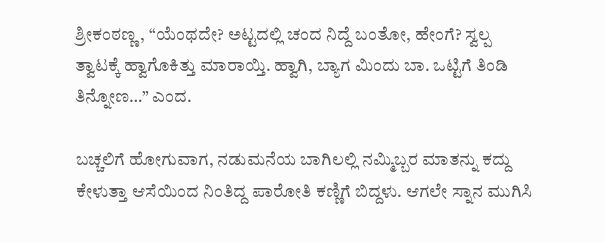ಶ್ರೀಕಂಠಣ್ಣ, “ಯೆಂಥದೇ? ಅಟ್ಟದಲ್ಲಿ ಚಂದ ನಿದ್ದೆ ಬಂತೋ, ಹೇಂಗೆ? ಸ್ವಲ್ಪ ತ್ವಾಟಕ್ಕೆ ಹ್ವಾಗೊಕಿತ್ತು ಮಾರಾಯ್ತಿ. ಹ್ವಾಗಿ, ಬ್ಯಾಗ ಮಿಂದು ಬಾ. ಒಟ್ಟಿಗೆ ತಿಂಡಿ ತಿನ್ನೋಣ…” ಎಂದ.

ಬಚ್ಚಲಿಗೆ ಹೋಗುವಾಗ, ನಡುಮನೆಯ ಬಾಗಿಲಲ್ಲಿ ನಮ್ಮಿಬ್ಬರ ಮಾತನ್ನು ಕದ್ದು ಕೇಳುತ್ತಾ ಆಸೆಯಿಂದ ನಿಂತಿದ್ದ ಪಾರೋತಿ ಕಣ್ಣಿಗೆ ಬಿದ್ದಳು. ಆಗಲೇ ಸ್ನಾನ ಮುಗಿಸಿ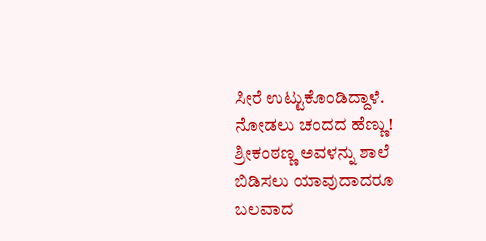ಸೀರೆ ಉಟ್ಟುಕೊಂಡಿದ್ದಾಳೆ. ನೋಡಲು ಚಂದದ ಹೆಣ್ಣು! ಶ್ರೀಕಂಠಣ್ಣ ಅವಳನ್ನು ಶಾಲೆ ಬಿಡಿಸಲು ಯಾವುದಾದರೂ ಬಲವಾದ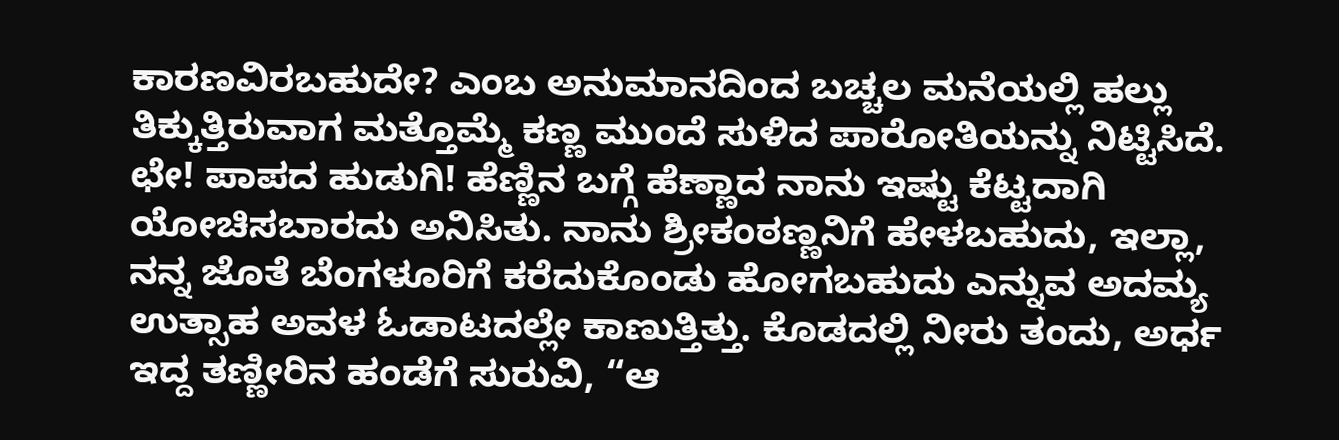ಕಾರಣವಿರಬಹುದೇ? ಎಂಬ ಅನುಮಾನದಿಂದ ಬಚ್ಚಲ ಮನೆಯಲ್ಲಿ ಹಲ್ಲು ತಿಕ್ಕುತ್ತಿರುವಾಗ ಮತ್ತೊಮ್ಮೆ ಕಣ್ಣ ಮುಂದೆ ಸುಳಿದ ಪಾರೋತಿಯನ್ನು ನಿಟ್ಟಿಸಿದೆ. ಛೇ! ಪಾಪದ ಹುಡುಗಿ! ಹೆಣ್ಣಿನ ಬಗ್ಗೆ ಹೆಣ್ಣಾದ ನಾನು ಇಷ್ಟು ಕೆಟ್ಟದಾಗಿ ಯೋಚಿಸಬಾರದು ಅನಿಸಿತು. ನಾನು ಶ್ರೀಕಂಠಣ್ಣನಿಗೆ ಹೇಳಬಹುದು, ಇಲ್ಲಾ, ನನ್ನ ಜೊತೆ ಬೆಂಗಳೂರಿಗೆ ಕರೆದುಕೊಂಡು ಹೋಗಬಹುದು ಎನ್ನುವ ಅದಮ್ಯ ಉತ್ಸಾಹ ಅವಳ ಓಡಾಟದಲ್ಲೇ ಕಾಣುತ್ತಿತ್ತು. ಕೊಡದಲ್ಲಿ ನೀರು ತಂದು, ಅರ್ಧ ಇದ್ದ ತಣ್ಣೀರಿನ ಹಂಡೆಗೆ ಸುರುವಿ, “ಆ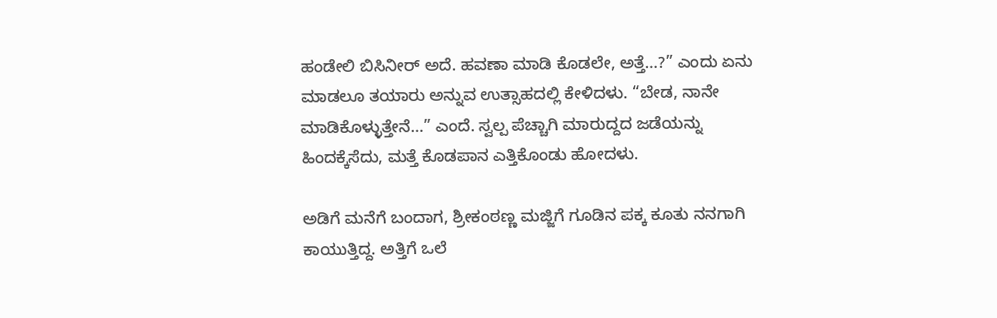ಹಂಡೇಲಿ ಬಿಸಿನೀರ್ ಅದೆ. ಹವಣಾ ಮಾಡಿ ಕೊಡಲೇ, ಅತ್ತೆ…?” ಎಂದು ಏನು ಮಾಡಲೂ ತಯಾರು ಅನ್ನುವ ಉತ್ಸಾಹದಲ್ಲಿ ಕೇಳಿದಳು. “ಬೇಡ, ನಾನೇ ಮಾಡಿಕೊಳ್ಳುತ್ತೇನೆ…” ಎಂದೆ. ಸ್ವಲ್ಪ ಪೆಚ್ಚಾಗಿ ಮಾರುದ್ದದ ಜಡೆಯನ್ನು ಹಿಂದಕ್ಕೆಸೆದು, ಮತ್ತೆ ಕೊಡಪಾನ ಎತ್ತಿಕೊಂಡು ಹೋದಳು.

ಅಡಿಗೆ ಮನೆಗೆ ಬಂದಾಗ, ಶ್ರೀಕಂಠಣ್ಣ ಮಜ್ಜಿಗೆ ಗೂಡಿನ ಪಕ್ಕ ಕೂತು ನನಗಾಗಿ ಕಾಯುತ್ತಿದ್ದ. ಅತ್ತಿಗೆ ಒಲೆ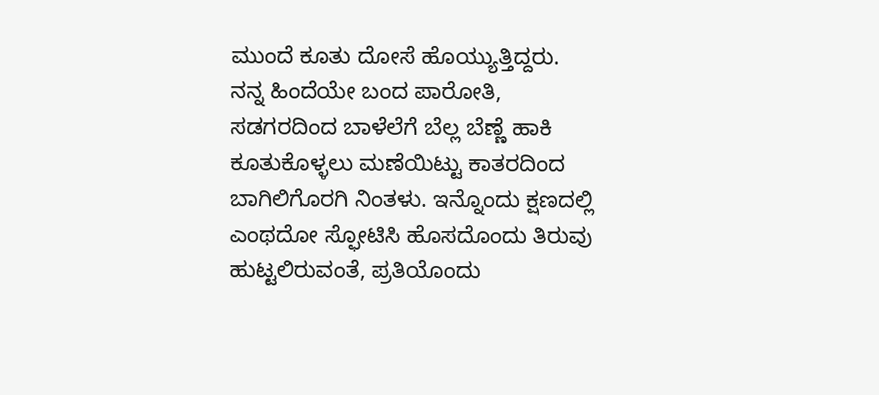ಮುಂದೆ ಕೂತು ದೋಸೆ ಹೊಯ್ಯುತ್ತಿದ್ದರು. ನನ್ನ ಹಿಂದೆಯೇ ಬಂದ ಪಾರೋತಿ, ಸಡಗರದಿಂದ ಬಾಳೆಲೆಗೆ ಬೆಲ್ಲ ಬೆಣ್ಣೆ ಹಾಕಿ ಕೂತುಕೊಳ್ಳಲು ಮಣೆಯಿಟ್ಟು ಕಾತರದಿಂದ ಬಾಗಿಲಿಗೊರಗಿ ನಿಂತಳು. ಇನ್ನೊಂದು ಕ್ಷಣದಲ್ಲಿ ಎಂಥದೋ ಸ್ಫೋಟಿಸಿ ಹೊಸದೊಂದು ತಿರುವು ಹುಟ್ಟಲಿರುವಂತೆ, ಪ್ರತಿಯೊಂದು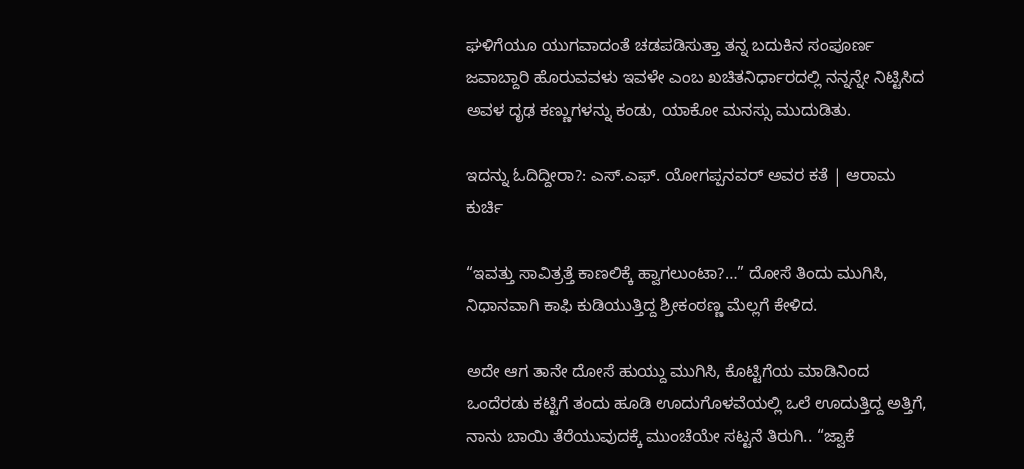ಘಳಿಗೆಯೂ ಯುಗವಾದಂತೆ ಚಡಪಡಿಸುತ್ತಾ ತನ್ನ ಬದುಕಿನ ಸಂಪೂರ್ಣ ಜವಾಬ್ದಾರಿ ಹೊರುವವಳು ಇವಳೇ ಎಂಬ ಖಚಿತನಿರ್ಧಾರದಲ್ಲಿ ನನ್ನನ್ನೇ ನಿಟ್ಟಿಸಿದ ಅವಳ ದೃಢ ಕಣ್ಣುಗಳನ್ನು ಕಂಡು, ಯಾಕೋ ಮನಸ್ಸು ಮುದುಡಿತು.

ಇದನ್ನು ಓದಿದ್ದೀರಾ?: ಎಸ್.ಎಫ್. ಯೋಗಪ್ಪನವರ್ ಅವರ ಕತೆ | ಆರಾಮ ಕುರ್ಚಿ

“ಇವತ್ತು ಸಾವಿತ್ರತ್ತೆ ಕಾಣಲಿಕ್ಕೆ ಹ್ವಾಗಲುಂಟಾ?…” ದೋಸೆ ತಿಂದು ಮುಗಿಸಿ, ನಿಧಾನವಾಗಿ ಕಾಫಿ ಕುಡಿಯುತ್ತಿದ್ದ ಶ್ರೀಕಂಠಣ್ಣ ಮೆಲ್ಲಗೆ ಕೇಳಿದ.

ಅದೇ ಆಗ ತಾನೇ ದೋಸೆ ಹುಯ್ದು ಮುಗಿಸಿ, ಕೊಟ್ಟಿಗೆಯ ಮಾಡಿನಿಂದ ಒಂದೆರಡು ಕಟ್ಟಿಗೆ ತಂದು ಹೂಡಿ ಊದುಗೊಳವೆಯಲ್ಲಿ ಒಲೆ ಊದುತ್ತಿದ್ದ ಅತ್ತಿಗೆ, ನಾನು ಬಾಯಿ ತೆರೆಯುವುದಕ್ಕೆ ಮುಂಚೆಯೇ ಸಟ್ಟನೆ ತಿರುಗಿ.. “ಜ್ವಾಕೆ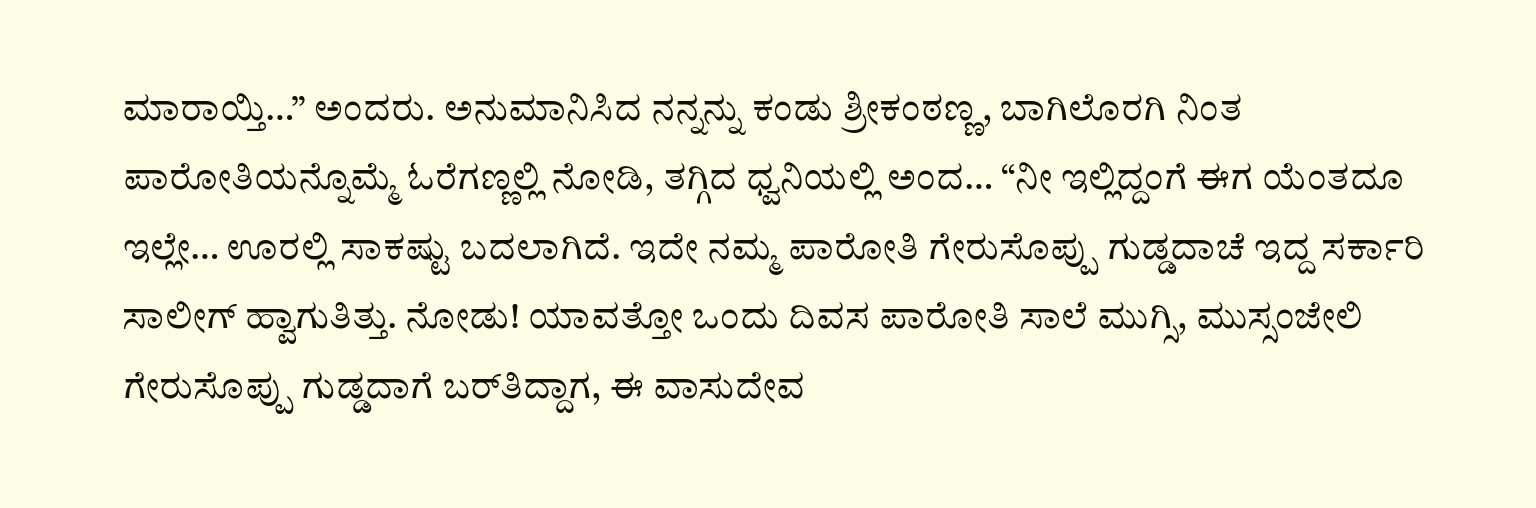ಮಾರಾಯ್ತಿ…” ಅಂದರು. ಅನುಮಾನಿಸಿದ ನನ್ನನ್ನು ಕಂಡು ಶ್ರೀಕಂಠಣ್ಣ, ಬಾಗಿಲೊರಗಿ ನಿಂತ ಪಾರೋತಿಯನ್ನೊಮ್ಮೆ ಓರೆಗಣ್ಣಲ್ಲಿ ನೋಡಿ, ತಗ್ಗಿದ ಧ್ವನಿಯಲ್ಲಿ ಅಂದ… “ನೀ ಇಲ್ಲಿದ್ದಂಗೆ ಈಗ ಯೆಂತದೂ ಇಲ್ಲೇ… ಊರಲ್ಲಿ ಸಾಕಷ್ಟು ಬದಲಾಗಿದೆ. ಇದೇ ನಮ್ಮ ಪಾರೋತಿ ಗೇರುಸೊಪ್ಪು ಗುಡ್ಡದಾಚೆ ಇದ್ದ ಸರ್ಕಾರಿ ಸಾಲೀಗ್ ಹ್ವಾಗುತಿತ್ತು. ನೋಡು! ಯಾವತ್ತೋ ಒಂದು ದಿವಸ ಪಾರೋತಿ ಸಾಲೆ ಮುಗ್ಸಿ, ಮುಸ್ಸಂಜೇಲಿ ಗೇರುಸೊಪ್ಪು ಗುಡ್ಡದಾಗೆ ಬರ್‌ತಿದ್ದಾಗ, ಈ ವಾಸುದೇವ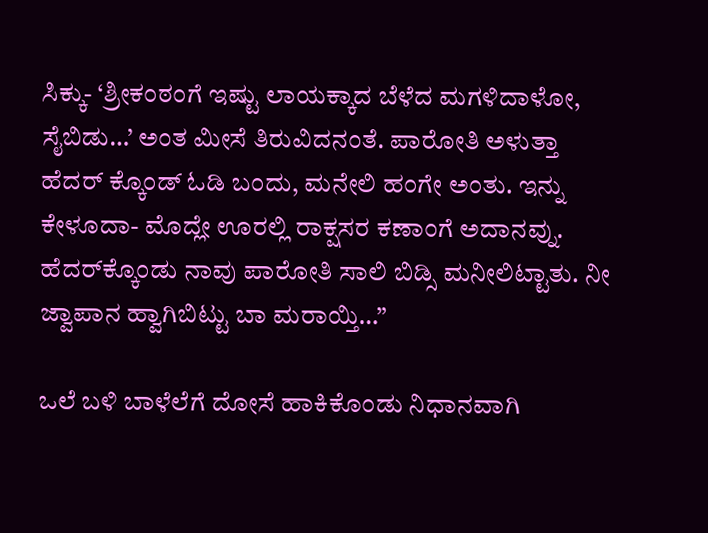ಸಿಕ್ಕು- ‘ಶ್ರೀಕಂಠಂಗೆ ಇಷ್ಟು ಲಾಯಕ್ಕಾದ ಬೆಳೆದ ಮಗಳಿದಾಳೋ, ಸೈಬಿಡು…’ ಅಂತ ಮೀಸೆ ತಿರುವಿದನಂತೆ. ಪಾರೋತಿ ಅಳುತ್ತಾ ಹೆದರ್ ಕ್ಕೊಂಡ್ ಓಡಿ ಬಂದು, ಮನೇಲಿ ಹಂಗೇ ಅಂತು. ಇನ್ನು ಕೇಳೂದಾ- ಮೊದ್ಲೇ ಊರಲ್ಲಿ ರಾಕ್ಷಸರ ಕಣಾಂಗೆ ಅದಾನವ್ನು. ಹೆದರ್‌ಕ್ಕೊಂಡು ನಾವು ಪಾರೋತಿ ಸಾಲಿ ಬಿಡ್ಸಿ ಮನೀಲಿಟ್ಟಾತು. ನೀ ಜ್ವಾಪಾನ ಹ್ವಾಗಿಬಿಟ್ಟು ಬಾ ಮರಾಯ್ತಿ…”

ಒಲೆ ಬಳಿ ಬಾಳೆಲೆಗೆ ದೋಸೆ ಹಾಕಿಕೊಂಡು ನಿಧಾನವಾಗಿ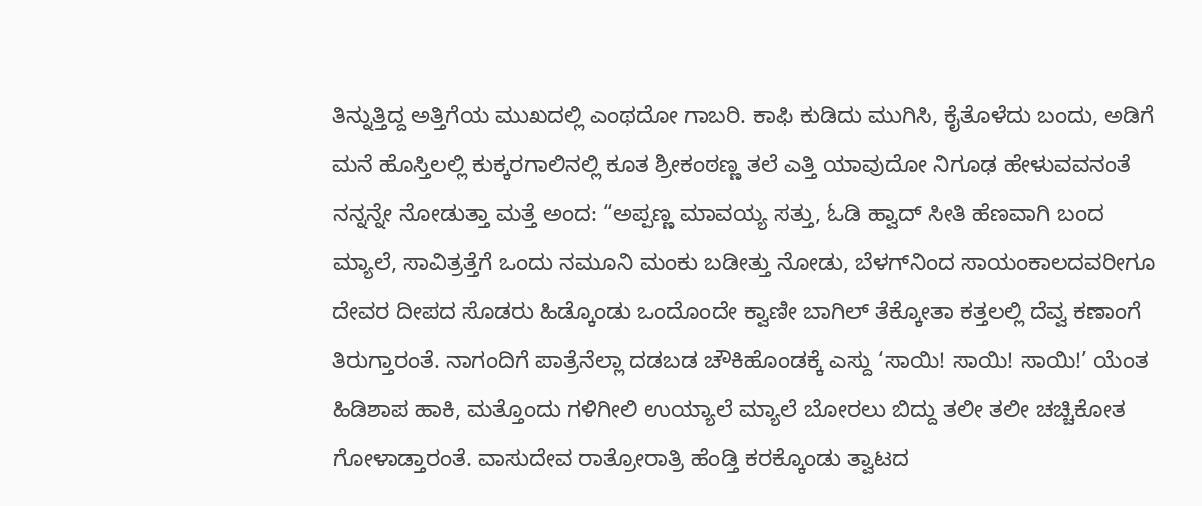ತಿನ್ನುತ್ತಿದ್ದ ಅತ್ತಿಗೆಯ ಮುಖದಲ್ಲಿ ಎಂಥದೋ ಗಾಬರಿ. ಕಾಫಿ ಕುಡಿದು ಮುಗಿಸಿ, ಕೈತೊಳೆದು ಬಂದು, ಅಡಿಗೆ ಮನೆ ಹೊಸ್ತಿಲಲ್ಲಿ ಕುಕ್ಕರಗಾಲಿನಲ್ಲಿ ಕೂತ ಶ್ರೀಕಂಠಣ್ಣ ತಲೆ ಎತ್ತಿ ಯಾವುದೋ ನಿಗೂಢ ಹೇಳುವವನಂತೆ ನನ್ನನ್ನೇ ನೋಡುತ್ತಾ ಮತ್ತೆ ಅಂದ: “ಅಪ್ಪಣ್ಣ ಮಾವಯ್ಯ ಸತ್ತು, ಓಡಿ ಹ್ವಾದ್ ಸೀತಿ ಹೆಣವಾಗಿ ಬಂದ ಮ್ಯಾಲೆ, ಸಾವಿತ್ರತ್ತೆಗೆ ಒಂದು ನಮೂನಿ ಮಂಕು ಬಡೀತ್ತು ನೋಡು, ಬೆಳಗ್‌ನಿಂದ ಸಾಯಂಕಾಲದವರೀಗೂ ದೇವರ ದೀಪದ ಸೊಡರು ಹಿಡ್ಕೊಂಡು ಒಂದೊಂದೇ ಕ್ವಾಣೀ ಬಾಗಿಲ್ ತೆಕ್ಕೋತಾ ಕತ್ತಲಲ್ಲಿ ದೆವ್ವ ಕಣಾಂಗೆ ತಿರುಗ್ತಾರಂತೆ. ನಾಗಂದಿಗೆ ಪಾತ್ರೆನೆಲ್ಲಾ ದಡಬಡ ಚೌಕಿಹೊಂಡಕ್ಕೆ ಎಸ್ದು ‘ಸಾಯಿ! ಸಾಯಿ! ಸಾಯಿ!’ ಯೆಂತ ಹಿಡಿಶಾಪ ಹಾಕಿ, ಮತ್ತೊಂದು ಗಳಿಗೀಲಿ ಉಯ್ಯಾಲೆ ಮ್ಯಾಲೆ ಬೋರಲು ಬಿದ್ದು ತಲೀ ತಲೀ ಚಚ್ಚಿಕೋತ ಗೋಳಾಡ್ತಾರಂತೆ. ವಾಸುದೇವ ರಾತ್ರೋರಾತ್ರಿ ಹೆಂಡ್ತಿ ಕರಕ್ಕೊಂಡು ತ್ವಾಟದ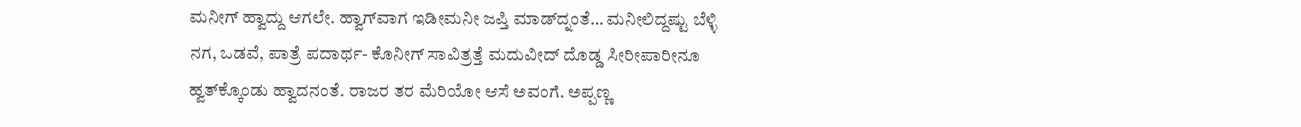ಮನೀಗ್ ಹ್ವಾದ್ದು ಆಗಲೇ. ಹ್ವಾಗ್‌ವಾಗ ಇಡೀಮನೀ ಜಪ್ತಿ ಮಾಡ್‌ದ್ನಂತೆ… ಮನೀಲಿದ್ದಷ್ಟು ಬೆಳ್ಳಿ ನಗ, ಒಡವೆ, ಪಾತ್ರೆ ಪದಾರ್ಥ- ಕೊನೀಗ್ ಸಾವಿತ್ರತ್ತೆ ಮದುವೀದ್ ದೊಡ್ಡ ಸೀರೀಪಾರೀನೂ ಹ್ವತ್‌ಕ್ಕೊಂಡು ಹ್ವಾದನಂತೆ. ರಾಜರ ತರ ಮೆರಿಯೋ ಆಸೆ ಅವಂಗೆ. ಅಪ್ಪಣ್ಣ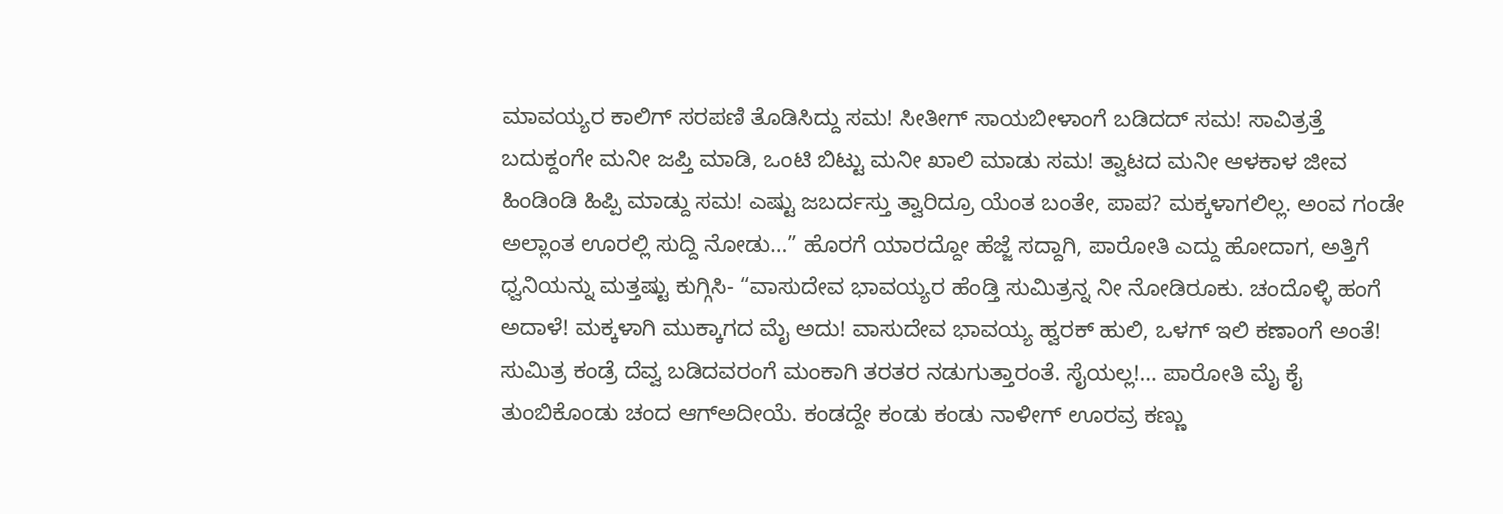ಮಾವಯ್ಯರ ಕಾಲಿಗ್ ಸರಪಣಿ ತೊಡಿಸಿದ್ದು ಸಮ! ಸೀತೀಗ್ ಸಾಯಬೀಳಾಂಗೆ ಬಡಿದದ್ ಸಮ! ಸಾವಿತ್ರತ್ತೆ ಬದುಕ್ದಂಗೇ ಮನೀ ಜಪ್ತಿ ಮಾಡಿ, ಒಂಟಿ ಬಿಟ್ಟು ಮನೀ ಖಾಲಿ ಮಾಡು ಸಮ! ತ್ವಾಟದ ಮನೀ ಆಳಕಾಳ ಜೀವ ಹಿಂಡಿಂಡಿ ಹಿಪ್ಪಿ ಮಾಡ್ದು ಸಮ! ಎಷ್ಟು ಜಬರ್ದಸ್ತು ತ್ವಾರಿದ್ರೂ ಯೆಂತ ಬಂತೇ, ಪಾಪ? ಮಕ್ಕಳಾಗಲಿಲ್ಲ. ಅಂವ ಗಂಡೇ ಅಲ್ಲಾಂತ ಊರಲ್ಲಿ ಸುದ್ದಿ ನೋಡು…” ಹೊರಗೆ ಯಾರದ್ದೋ ಹೆಜ್ಜೆ ಸದ್ದಾಗಿ, ಪಾರೋತಿ ಎದ್ದು ಹೋದಾಗ, ಅತ್ತಿಗೆ ಧ್ವನಿಯನ್ನು ಮತ್ತಷ್ಟು ಕುಗ್ಗಿಸಿ- “ವಾಸುದೇವ ಭಾವಯ್ಯರ ಹೆಂಡ್ತಿ ಸುಮಿತ್ರನ್ನ ನೀ ನೋಡಿರೂಕು. ಚಂದೊಳ್ಳಿ ಹಂಗೆ ಅದಾಳೆ! ಮಕ್ಕಳಾಗಿ ಮುಕ್ಕಾಗದ ಮೈ ಅದು! ವಾಸುದೇವ ಭಾವಯ್ಯ ಹ್ವರಕ್ ಹುಲಿ, ಒಳಗ್ ಇಲಿ ಕಣಾಂಗೆ ಅಂತೆ! ಸುಮಿತ್ರ ಕಂಡ್ರೆ ದೆವ್ವ ಬಡಿದವರಂಗೆ ಮಂಕಾಗಿ ತರತರ ನಡುಗುತ್ತಾರಂತೆ. ಸೈಯಲ್ಲ!… ಪಾರೋತಿ ಮೈ ಕೈ ತುಂಬಿಕೊಂಡು ಚಂದ ಆಗ್‌ಅದೀಯೆ. ಕಂಡದ್ದೇ ಕಂಡು ಕಂಡು ನಾಳೀಗ್ ಊರವ್ರ ಕಣ್ಣು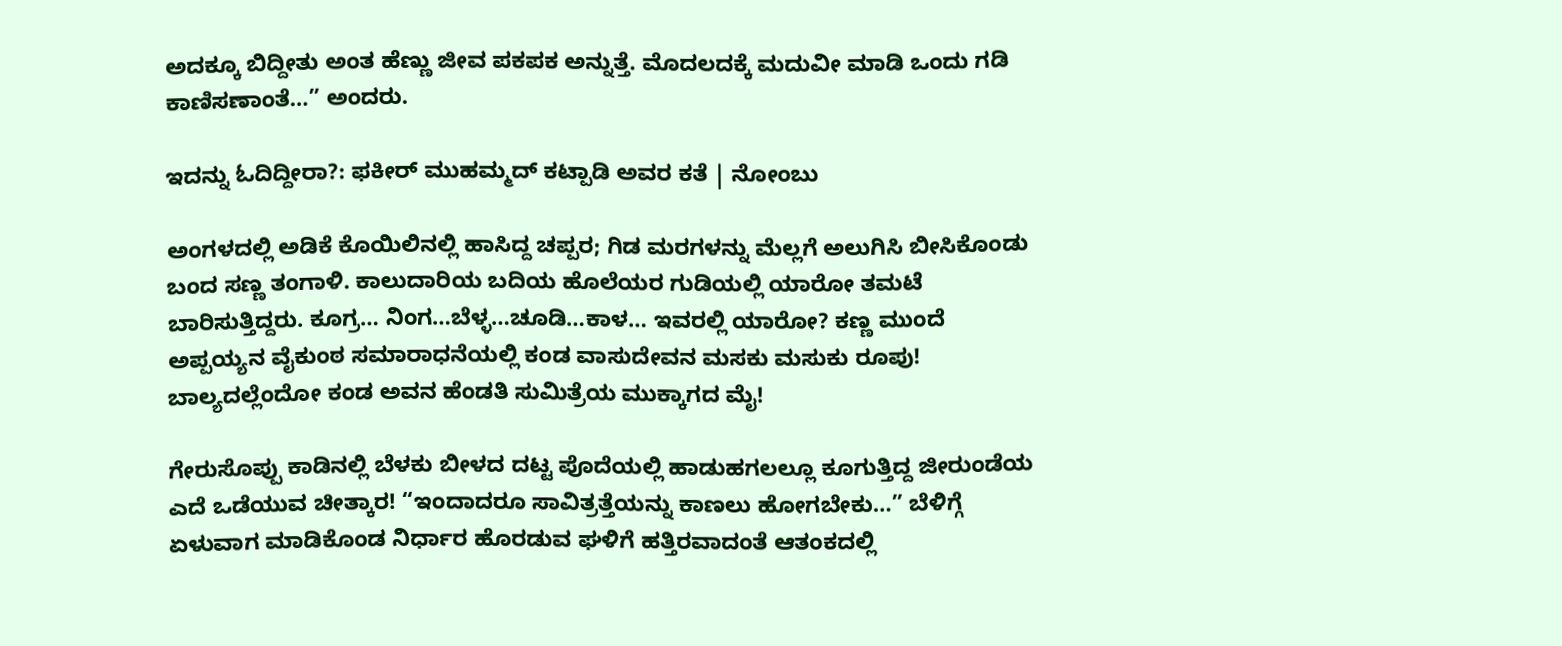ಅದಕ್ಕೂ ಬಿದ್ದೀತು ಅಂತ ಹೆಣ್ಣು ಜೀವ ಪಕಪಕ ಅನ್ನುತ್ತೆ. ಮೊದಲದಕ್ಕೆ ಮದುವೀ ಮಾಡಿ ಒಂದು ಗಡಿ ಕಾಣಿಸಣಾಂತೆ…” ಅಂದರು.

ಇದನ್ನು ಓದಿದ್ದೀರಾ?: ಫಕೀರ್ ಮುಹಮ್ಮದ್ ಕಟ್ಪಾಡಿ ಅವರ ಕತೆ | ನೋಂಬು

ಅಂಗಳದಲ್ಲಿ ಅಡಿಕೆ ಕೊಯಿಲಿನಲ್ಲಿ ಹಾಸಿದ್ದ ಚಪ್ಪರ; ಗಿಡ ಮರಗಳನ್ನು ಮೆಲ್ಲಗೆ ಅಲುಗಿಸಿ ಬೀಸಿಕೊಂಡು ಬಂದ ಸಣ್ಣ ತಂಗಾಳಿ. ಕಾಲುದಾರಿಯ ಬದಿಯ ಹೊಲೆಯರ ಗುಡಿಯಲ್ಲಿ ಯಾರೋ ತಮಟೆ ಬಾರಿಸುತ್ತಿದ್ದರು. ಕೂಗ್ರ… ನಿಂಗ…ಬೆಳ್ಳ…ಚೂಡಿ…ಕಾಳ… ಇವರಲ್ಲಿ ಯಾರೋ? ಕಣ್ಣ ಮುಂದೆ ಅಪ್ಪಯ್ಯನ ವೈಕುಂಠ ಸಮಾರಾಧನೆಯಲ್ಲಿ ಕಂಡ ವಾಸುದೇವನ ಮಸಕು ಮಸುಕು ರೂಪು! ಬಾಲ್ಯದಲ್ಲೆಂದೋ ಕಂಡ ಅವನ ಹೆಂಡತಿ ಸುಮಿತ್ರೆಯ ಮುಕ್ಕಾಗದ ಮೈ!

ಗೇರುಸೊಪ್ಪು ಕಾಡಿನಲ್ಲಿ ಬೆಳಕು ಬೀಳದ ದಟ್ಟ ಪೊದೆಯಲ್ಲಿ ಹಾಡುಹಗಲಲ್ಲೂ ಕೂಗುತ್ತಿದ್ದ ಜೀರುಂಡೆಯ ಎದೆ ಒಡೆಯುವ ಚೀತ್ಕಾರ! “ಇಂದಾದರೂ ಸಾವಿತ್ರತ್ತೆಯನ್ನು ಕಾಣಲು ಹೋಗಬೇಕು…” ಬೆಳಿಗ್ಗೆ ಏಳುವಾಗ ಮಾಡಿಕೊಂಡ ನಿರ್ಧಾರ ಹೊರಡುವ ಘಳಿಗೆ ಹತ್ತಿರವಾದಂತೆ ಆತಂಕದಲ್ಲಿ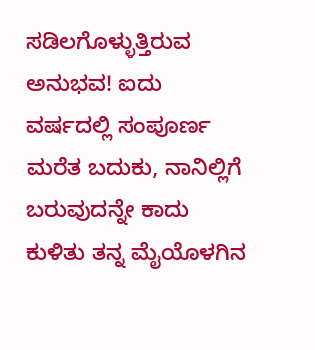ಸಡಿಲಗೊಳ್ಳುತ್ತಿರುವ ಅನುಭವ! ಐದು ವರ್ಷದಲ್ಲಿ ಸಂಪೂರ್ಣ ಮರೆತ ಬದುಕು, ನಾನಿಲ್ಲಿಗೆ ಬರುವುದನ್ನೇ ಕಾದು ಕುಳಿತು ತನ್ನ ಮೈಯೊಳಗಿನ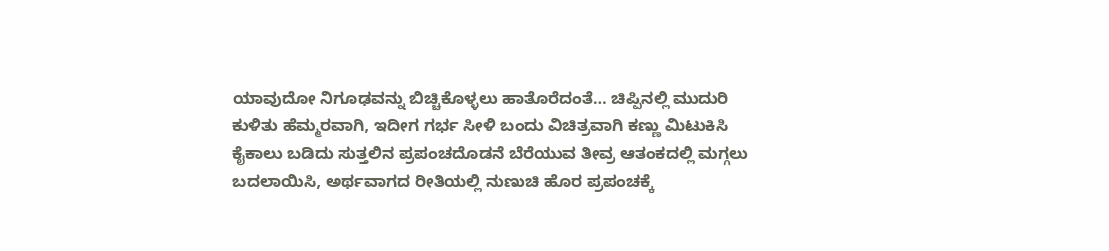ಯಾವುದೋ ನಿಗೂಢವನ್ನು ಬಿಚ್ಚಿಕೊಳ್ಳಲು ಹಾತೊರೆದಂತೆ… ಚಿಪ್ಪಿನಲ್ಲಿ ಮುದುರಿ ಕುಳಿತು ಹೆಮ್ಮರವಾಗಿ, ಇದೀಗ ಗರ್ಭ ಸೀಳಿ ಬಂದು ವಿಚಿತ್ರವಾಗಿ ಕಣ್ಣು ಮಿಟುಕಿಸಿ ಕೈಕಾಲು ಬಡಿದು ಸುತ್ತಲಿನ ಪ್ರಪಂಚದೊಡನೆ ಬೆರೆಯುವ ತೀವ್ರ ಆತಂಕದಲ್ಲಿ ಮಗ್ಗಲು ಬದಲಾಯಿಸಿ, ಅರ್ಥವಾಗದ ರೀತಿಯಲ್ಲಿ ನುಣುಚಿ ಹೊರ ಪ್ರಪಂಚಕ್ಕೆ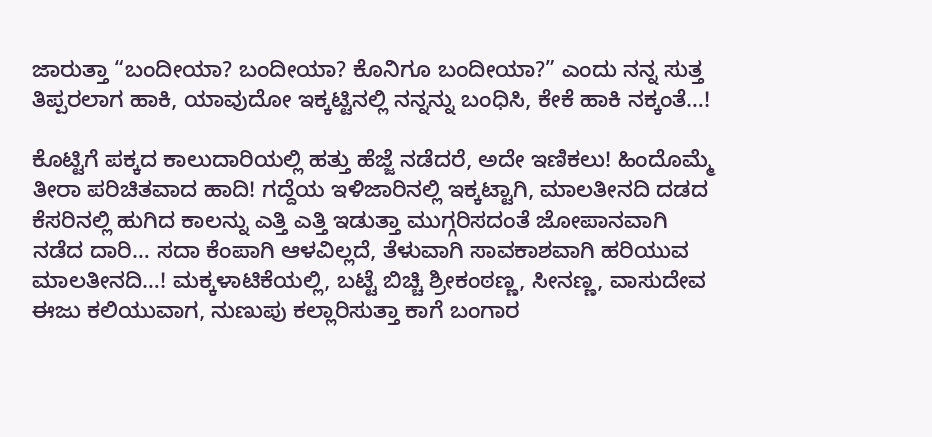ಜಾರುತ್ತಾ “ಬಂದೀಯಾ? ಬಂದೀಯಾ? ಕೊನಿಗೂ ಬಂದೀಯಾ?” ಎಂದು ನನ್ನ ಸುತ್ತ ತಿಪ್ಪರಲಾಗ ಹಾಕಿ, ಯಾವುದೋ ಇಕ್ಕಟ್ಟಿನಲ್ಲಿ ನನ್ನನ್ನು ಬಂಧಿಸಿ, ಕೇಕೆ ಹಾಕಿ ನಕ್ಕಂತೆ…!

ಕೊಟ್ಟಿಗೆ ಪಕ್ಕದ ಕಾಲುದಾರಿಯಲ್ಲಿ ಹತ್ತು ಹೆಜ್ಜೆ ನಡೆದರೆ, ಅದೇ ಇಣಿಕಲು! ಹಿಂದೊಮ್ಮೆ ತೀರಾ ಪರಿಚಿತವಾದ ಹಾದಿ! ಗದ್ದೆಯ ಇಳಿಜಾರಿನಲ್ಲಿ ಇಕ್ಕಟ್ಟಾಗಿ, ಮಾಲತೀನದಿ ದಡದ ಕೆಸರಿನಲ್ಲಿ ಹುಗಿದ ಕಾಲನ್ನು ಎತ್ತಿ ಎತ್ತಿ ಇಡುತ್ತಾ ಮುಗ್ಗರಿಸದಂತೆ ಜೋಪಾನವಾಗಿ ನಡೆದ ದಾರಿ… ಸದಾ ಕೆಂಪಾಗಿ ಆಳವಿಲ್ಲದೆ, ತೆಳುವಾಗಿ ಸಾವಕಾಶವಾಗಿ ಹರಿಯುವ ಮಾಲತೀನದಿ…! ಮಕ್ಕಳಾಟಿಕೆಯಲ್ಲಿ, ಬಟ್ಟೆ ಬಿಚ್ಚಿ ಶ್ರೀಕಂಠಣ್ಣ, ಸೀನಣ್ಣ, ವಾಸುದೇವ ಈಜು ಕಲಿಯುವಾಗ, ನುಣುಪು ಕಲ್ಲಾರಿಸುತ್ತಾ ಕಾಗೆ ಬಂಗಾರ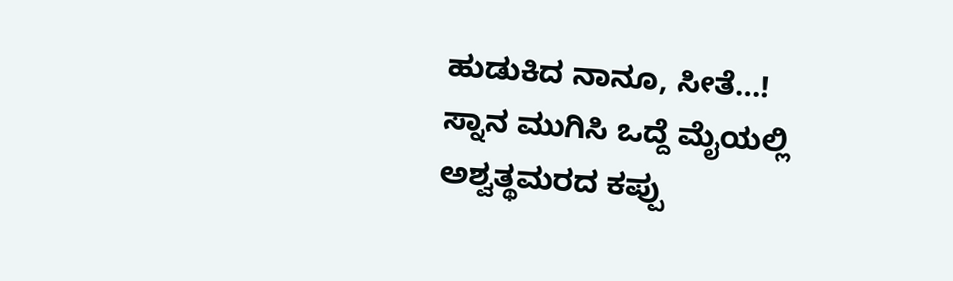ಹುಡುಕಿದ ನಾನೂ, ಸೀತೆ…! ಸ್ನಾನ ಮುಗಿಸಿ ಒದ್ದೆ ಮೈಯಲ್ಲಿ ಅಶ್ವತ್ಥಮರದ ಕಪ್ಪು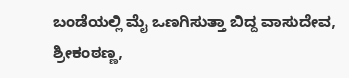ಬಂಡೆಯಲ್ಲಿ ಮೈ ಒಣಗಿಸುತ್ತಾ ಬಿದ್ದ ವಾಸುದೇವ, ಶ್ರೀಕಂಠಣ್ಣ,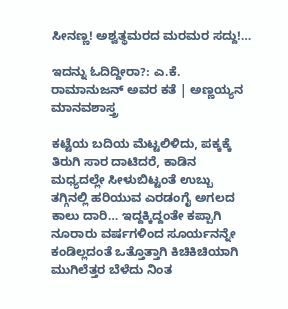ಸೀನಣ್ಣ! ಅಶ್ವತ್ಥಮರದ ಮರಮರ ಸದ್ದು!…

ಇದನ್ನು ಓದಿದ್ದೀರಾ?: ಎ.ಕೆ. ರಾಮಾನುಜನ್ ಅವರ ಕತೆ | ಅಣ್ಣಯ್ಯನ ಮಾನವಶಾಸ್ತ್ರ

ಕಟ್ಟೆಯ ಬದಿಯ ಮೆಟ್ಟಲಿಳಿದು, ಪಕ್ಕಕ್ಕೆ ತಿರುಗಿ ಸಾರ ದಾಟಿದರೆ, ಕಾಡಿನ ಮಧ್ಯದಲ್ಲೇ ಸೀಳುಬಿಟ್ಟಂತೆ ಉಬ್ಬು ತಗ್ಗಿನಲ್ಲಿ ಹರಿಯುವ ಎರಡಂಗೈ ಅಗಲದ ಕಾಲು ದಾರಿ… ಇದ್ದಕ್ಕಿದ್ದಂತೇ ಕಪ್ಪಾಗಿ ನೂರಾರು ವರ್ಷಗಳಿಂದ ಸೂರ್ಯನನ್ನೇ ಕಂಡಿಲ್ಲದಂತೆ ಒತ್ತೊತ್ತಾಗಿ ಕಿಚಿಕಿಚಿಯಾಗಿ ಮುಗಿಲೆತ್ತರ ಬೆಳೆದು ನಿಂತ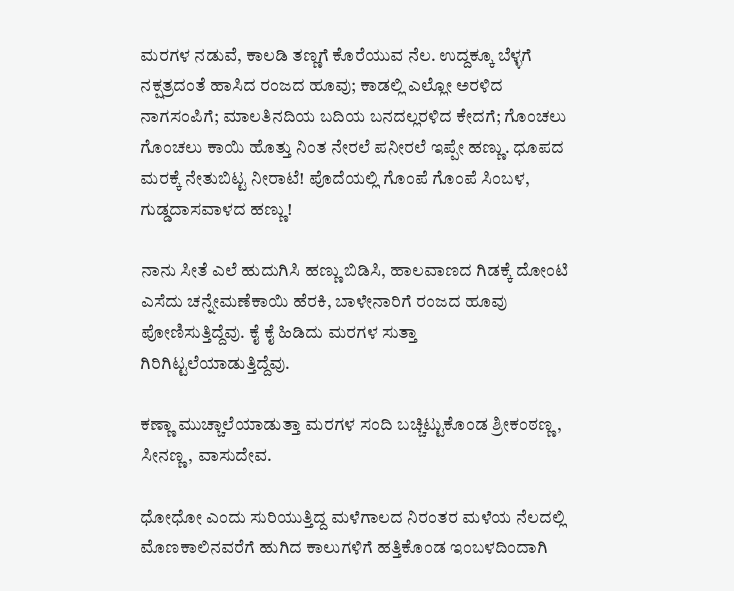ಮರಗಳ ನಡುವೆ, ಕಾಲಡಿ ತಣ್ಣಗೆ ಕೊರೆಯುವ ನೆಲ. ಉದ್ದಕ್ಕೂ ಬೆಳ್ಳಗೆ ನಕ್ಷತ್ರದಂತೆ ಹಾಸಿದ ರಂಜದ ಹೂವು; ಕಾಡಲ್ಲಿ ಎಲ್ಲೋ ಅರಳಿದ ನಾಗಸಂಪಿಗೆ; ಮಾಲತಿನದಿಯ ಬದಿಯ ಬನದಲ್ಲರಳಿದ ಕೇದಗೆ; ಗೊಂಚಲು ಗೊಂಚಲು ಕಾಯಿ ಹೊತ್ತು ನಿಂತ ನೇರಲೆ ಪನೀರಲೆ ಇಪ್ಪೇ ಹಣ್ಣು. ಧೂಪದ ಮರಕ್ಕೆ ನೇತುಬಿಟ್ಟ ನೀರಾಟೆ! ಪೊದೆಯಲ್ಲಿ ಗೊಂಪೆ ಗೊಂಪೆ ಸಿಂಬಳ, ಗುಡ್ಡದಾಸವಾಳದ ಹಣ್ಣು!

ನಾನು ಸೀತೆ ಎಲೆ ಹುದುಗಿಸಿ ಹಣ್ಣು ಬಿಡಿಸಿ, ಹಾಲವಾಣದ ಗಿಡಕ್ಕೆ ದೋಂಟಿ ಎಸೆದು ಚನ್ನೇಮಣೆಕಾಯಿ ಹೆರಕಿ, ಬಾಳೇನಾರಿಗೆ ರಂಜದ ಹೂವು ಪೋಣಿಸುತ್ತಿದ್ದೆವು. ಕೈ ಕೈ ಹಿಡಿದು ಮರಗಳ ಸುತ್ತಾ ಗಿರಿಗಿಟ್ಟಲೆಯಾಡುತ್ತಿದ್ದೆವು.

ಕಣ್ಣಾ ಮುಚ್ಚಾಲೆಯಾಡುತ್ತಾ ಮರಗಳ ಸಂದಿ ಬಚ್ಚಿಟ್ಟುಕೊಂಡ ಶ್ರೀಕಂಠಣ್ಣ, ಸೀನಣ್ಣ, ವಾಸುದೇವ.

ಧೋಧೋ ಎಂದು ಸುರಿಯುತ್ತಿದ್ದ ಮಳೆಗಾಲದ ನಿರಂತರ ಮಳೆಯ ನೆಲದಲ್ಲಿ ಮೊಣಕಾಲಿನವರೆಗೆ ಹುಗಿದ ಕಾಲುಗಳಿಗೆ ಹತ್ತಿಕೊಂಡ ಇಂಬಳದಿಂದಾಗಿ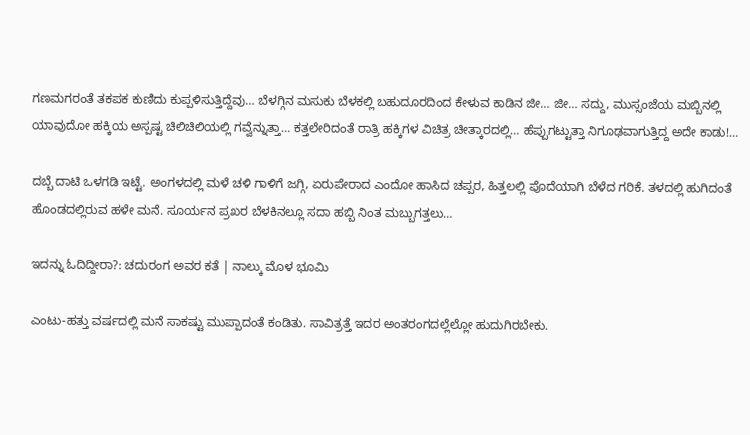ಗಣಮಗರಂತೆ ತಕಪಕ ಕುಣಿದು ಕುಪ್ಪಳಿಸುತ್ತಿದ್ದೆವು… ಬೆಳಗ್ಗಿನ ಮಸುಕು ಬೆಳಕಲ್ಲಿ ಬಹುದೂರದಿಂದ ಕೇಳುವ ಕಾಡಿನ ಜೀ… ಜೀ… ಸದ್ದು, ಮುಸ್ಸಂಜೆಯ ಮಬ್ಬಿನಲ್ಲಿ ಯಾವುದೋ ಹಕ್ಕಿಯ ಅಸ್ಪಷ್ಟ ಚಿಲಿಚಿಲಿಯಲ್ಲಿ ಗವ್ವೆನ್ನುತ್ತಾ… ಕತ್ತಲೇರಿದಂತೆ ರಾತ್ರಿ ಹಕ್ಕಿಗಳ ವಿಚಿತ್ರ ಚೀತ್ಕಾರದಲ್ಲಿ… ಹೆಪ್ಪುಗಟ್ಟುತ್ತಾ ನಿಗೂಢವಾಗುತ್ತಿದ್ದ ಅದೇ ಕಾಡು!…

ದಬ್ಬೆ ದಾಟಿ ಒಳಗಡಿ ಇಟ್ಟೆ. ಅಂಗಳದಲ್ಲಿ ಮಳೆ ಚಳಿ ಗಾಳಿಗೆ ಜಗ್ಗಿ, ಏರುಪೇರಾದ ಎಂದೋ ಹಾಸಿದ ಚಪ್ಪರ, ಹಿತ್ತಲಲ್ಲಿ ಪೊದೆಯಾಗಿ ಬೆಳೆದ ಗರಿಕೆ. ತಳದಲ್ಲಿ ಹುಗಿದಂತೆ ಹೊಂಡದಲ್ಲಿರುವ ಹಳೇ ಮನೆ. ಸೂರ್ಯನ ಪ್ರಖರ ಬೆಳಕಿನಲ್ಲೂ ಸದಾ ಹಬ್ಬಿ ನಿಂತ ಮಬ್ಬುಗತ್ತಲು…

ಇದನ್ನು ಓದಿದ್ದೀರಾ?: ಚದುರಂಗ ಅವರ ಕತೆ | ನಾಲ್ಕು ಮೊಳ ಭೂಮಿ

ಎಂಟು-ಹತ್ತು ವರ್ಷದಲ್ಲಿ ಮನೆ ಸಾಕಷ್ಟು ಮುಪ್ಪಾದಂತೆ ಕಂಡಿತು. ಸಾವಿತ್ರತ್ತೆ ಇದರ ಅಂತರಂಗದಲ್ಲೆಲ್ಲೋ ಹುದುಗಿರಬೇಕು.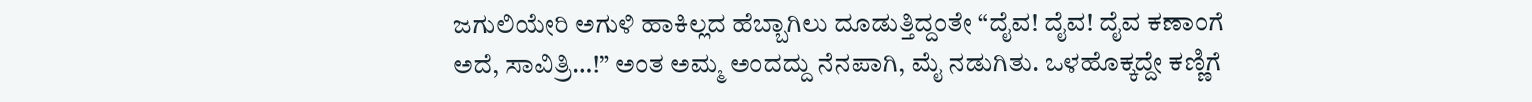ಜಗುಲಿಯೇರಿ ಅಗುಳಿ ಹಾಕಿಲ್ಲದ ಹೆಬ್ಬಾಗಿಲು ದೂಡುತ್ತಿದ್ದಂತೇ “ದೈವ! ದೈವ! ದೈವ ಕಣಾಂಗೆ ಅದೆ, ಸಾವಿತ್ರಿ…!” ಅಂತ ಅಮ್ಮ ಅಂದದ್ದು ನೆನಪಾಗಿ, ಮೈ ನಡುಗಿತು. ಒಳಹೊಕ್ಕದ್ದೇ ಕಣ್ಣಿಗೆ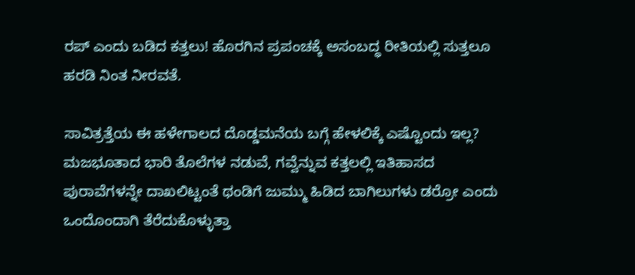ರಪ್ ಎಂದು ಬಡಿದ ಕತ್ತಲು! ಹೊರಗಿನ ಪ್ರಪಂಚಕ್ಕೆ ಅಸಂಬದ್ಧ ರೀತಿಯಲ್ಲಿ ಸುತ್ತಲೂ ಹರಡಿ ನಿಂತ ನೀರವತೆ.

ಸಾವಿತ್ರತ್ತೆಯ ಈ ಹಳೇಗಾಲದ ದೊಡ್ಡಮನೆಯ ಬಗ್ಗೆ ಹೇಳಲಿಕ್ಕೆ ಎಷ್ಟೊಂದು ಇಲ್ಲ? ಮಜಭೂತಾದ ಭಾರಿ ತೊಲೆಗಳ ನಡುವೆ, ಗವ್ವೆನ್ನುವ ಕತ್ತಲಲ್ಲಿ ಇತಿಹಾಸದ ಪುರಾವೆಗಳನ್ನೇ ದಾಖಲಿಟ್ಟಂತೆ ಥಂಡಿಗೆ ಜುಮ್ಮು ಹಿಡಿದ ಬಾಗಿಲುಗಳು ಡರ್‍ರೋ ಎಂದು ಒಂದೊಂದಾಗಿ ತೆರೆದುಕೊಳ್ಳುತ್ತಾ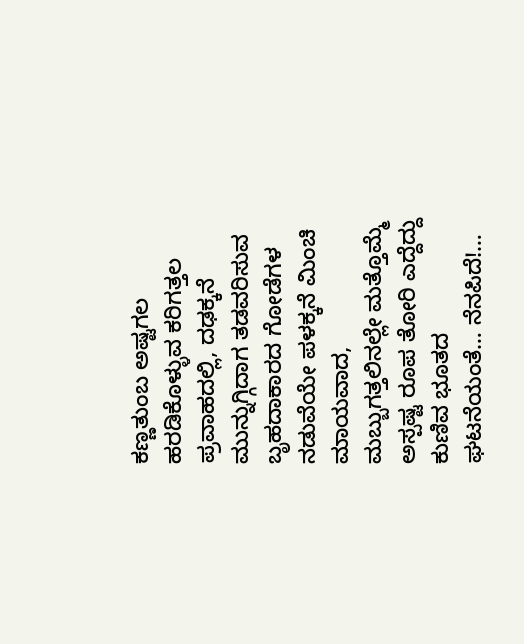ಕಣ್ಣತುಂಬ ಅಷ್ಟಗಲ ಹರಡಿಕೊಳ್ಳುವ ಕರಿಗತ್ತಲ ಪ್ರವಾಹದಲ್ಲಿ, ದಢಕ್ಕನೆ ಮುನ್ನುಗ್ಗಿದಾಗ ತಡವರಿಸುವ ಬೃಹದಾಕಾರದ ಗೋಡೆಗಳ ನಡುವೆಯೇ ಪಳಕ್ಕನೆ ಮಿಂಚಿ ಮಾಯವಾದ, ಮಬ್ಬುಗತ್ತಲಿನಲ್ಲೇ ಮತ್ತೊಮ್ಮೆ ಅಸ್ಪಷ್ಟ ರೂಪ ತೋರಿ ಎದ್ದೆದ್ದು ಕುಣಿವ ಭೂತದ ಘಟನೆಯಂತೆ… ನೆನಪಿದೆ!…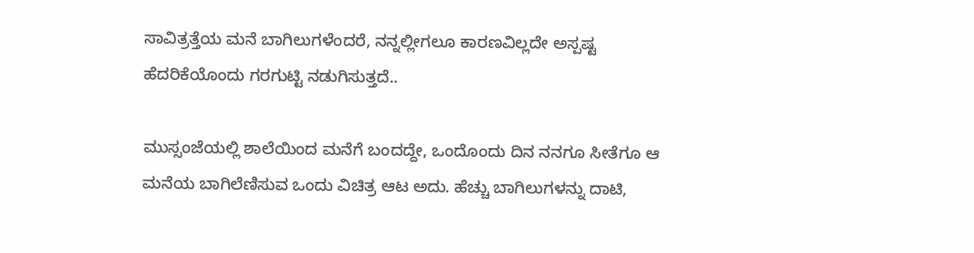ಸಾವಿತ್ರತ್ತೆಯ ಮನೆ ಬಾಗಿಲುಗಳೆಂದರೆ, ನನ್ನಲ್ಲೀಗಲೂ ಕಾರಣವಿಲ್ಲದೇ ಅಸ್ಪಷ್ಟ ಹೆದರಿಕೆಯೊಂದು ಗರಗುಟ್ಟಿ ನಡುಗಿಸುತ್ತದೆ..

ಮುಸ್ಸಂಜೆಯಲ್ಲಿ ಶಾಲೆಯಿಂದ ಮನೆಗೆ ಬಂದದ್ದೇ, ಒಂದೊಂದು ದಿನ ನನಗೂ ಸೀತೆಗೂ ಆ ಮನೆಯ ಬಾಗಿಲೆಣಿಸುವ ಒಂದು ವಿಚಿತ್ರ ಆಟ ಅದು. ಹೆಚ್ಚು ಬಾಗಿಲುಗಳನ್ನು ದಾಟಿ,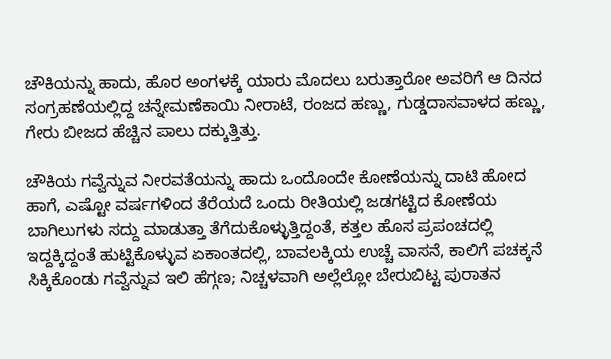ಚೌಕಿಯನ್ನು ಹಾದು, ಹೊರ ಅಂಗಳಕ್ಕೆ ಯಾರು ಮೊದಲು ಬರುತ್ತಾರೋ ಅವರಿಗೆ ಆ ದಿನದ ಸಂಗ್ರಹಣೆಯಲ್ಲಿದ್ದ ಚನ್ನೇಮಣೆಕಾಯಿ ನೀರಾಟೆ, ರಂಜದ ಹಣ್ಣು, ಗುಡ್ಡದಾಸವಾಳದ ಹಣ್ಣು, ಗೇರು ಬೀಜದ ಹೆಚ್ಚಿನ ಪಾಲು ದಕ್ಕುತ್ತಿತ್ತು.

ಚೌಕಿಯ ಗವ್ವೆನ್ನುವ ನೀರವತೆಯನ್ನು ಹಾದು ಒಂದೊಂದೇ ಕೋಣೆಯನ್ನು ದಾಟಿ ಹೋದ ಹಾಗೆ, ಎಷ್ಟೋ ವರ್ಷಗಳಿಂದ ತೆರೆಯದೆ ಒಂದು ರೀತಿಯಲ್ಲಿ ಜಡಗಟ್ಟಿದ ಕೋಣೆಯ ಬಾಗಿಲುಗಳು ಸದ್ದು ಮಾಡುತ್ತಾ ತೆಗೆದುಕೊಳ್ಳುತ್ತಿದ್ದಂತೆ, ಕತ್ತಲ ಹೊಸ ಪ್ರಪಂಚದಲ್ಲಿ ಇದ್ದಕ್ಕಿದ್ದಂತೆ ಹುಟ್ಟಿಕೊಳ್ಳುವ ಏಕಾಂತದಲ್ಲಿ, ಬಾವಲಕ್ಕಿಯ ಉಚ್ಚೆ ವಾಸನೆ, ಕಾಲಿಗೆ ಪಚಕ್ಕನೆ ಸಿಕ್ಕಿಕೊಂಡು ಗವ್ವೆನ್ನುವ ಇಲಿ ಹೆಗ್ಗಣ; ನಿಚ್ಚಳವಾಗಿ ಅಲ್ಲೆಲ್ಲೋ ಬೇರುಬಿಟ್ಟ ಪುರಾತನ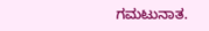ಗಮಟುನಾತ.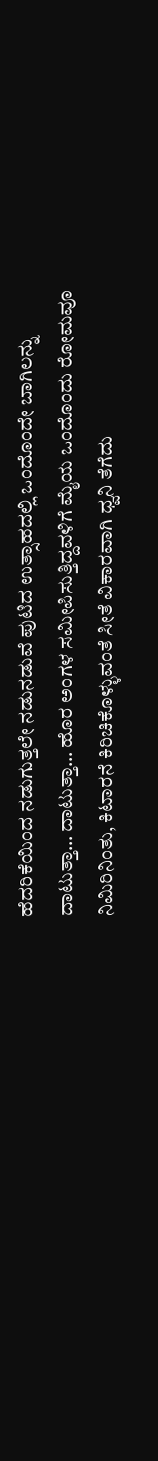ಹೆದರಿಕೆಯಿಂದ ನಡುಗುತ್ತಲೇ ನಡುನಡುವೆ ಪುಟಿದ ಉತ್ಸಾಹದಲ್ಲಿ ಒಂದೊಂದೇ ಬಾಗಿಲನ್ನು ದಾಟುತ್ತಾ… ದಾಟುತ್ತಾ… ಹೊರ ಅಂಗಳ ಸಮೀಪಿಸುತ್ತಿದ್ದವಳಿಗೆ ಮೈಯ ಒಂದೊಂದು ರೋಮವೂ ನಿಮಿರಿನಿಂತು, ಕಿಟಾರನೆ ಕಿರಿಚಿಕೊಳ್ಳುವಂತೆ ಸೀತೆ ವಿಕಾರವಾಗಿ ಧ್ವನಿ ತೆಗೆದು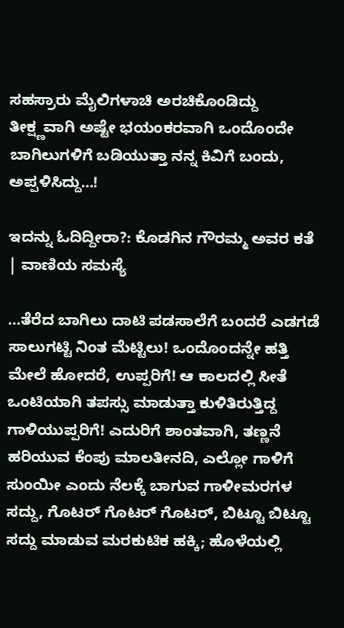ಸಹಸ್ರಾರು ಮೈಲಿಗಳಾಚಿ ಅರಚಿಕೊಂಡಿದ್ದು ತೀಕ್ಷ್ಣವಾಗಿ ಅಷ್ಟೇ ಭಯಂಕರವಾಗಿ ಒಂದೊಂದೇ ಬಾಗಿಲುಗಳಿಗೆ ಬಡಿಯುತ್ತಾ ನನ್ನ ಕಿವಿಗೆ ಬಂದು, ಅಪ್ಪಳಿಸಿದ್ದು…!

ಇದನ್ನು ಓದಿದ್ದೀರಾ?: ಕೊಡಗಿನ ಗೌರಮ್ಮ ಅವರ ಕತೆ | ವಾಣಿಯ ಸಮಸ್ಯೆ

…ತೆರೆದ ಬಾಗಿಲು ದಾಟಿ ಪಡಸಾಲೆಗೆ ಬಂದರೆ ಎಡಗಡೆ ಸಾಲುಗಟ್ಟಿ ನಿಂತ ಮೆಟ್ಟಿಲು! ಒಂದೊಂದನ್ನೇ ಹತ್ತಿ ಮೇಲೆ ಹೋದರೆ, ಉಪ್ಪರಿಗೆ! ಆ ಕಾಲದಲ್ಲಿ ಸೀತೆ ಒಂಟಿಯಾಗಿ ತಪಸ್ಸು ಮಾಡುತ್ತಾ ಕುಳಿತಿರುತ್ತಿದ್ದ ಗಾಳಿಯುಪ್ಪರಿಗೆ! ಎದುರಿಗೆ ಶಾಂತವಾಗಿ, ತಣ್ಣನೆ ಹರಿಯುವ ಕೆಂಪು ಮಾಲತೀನದಿ, ಎಲ್ಲೋ ಗಾಳಿಗೆ ಸುಂಯೀ ಎಂದು ನೆಲಕ್ಕೆ ಬಾಗುವ ಗಾಳೀಮರಗಳ ಸದ್ದು, ಗೊಟರ್ ಗೊಟರ್ ಗೊಟರ್, ಬಿಟ್ಟೂ ಬಿಟ್ಟೂ ಸದ್ದು ಮಾಡುವ ಮರಕುಟಿಕ ಹಕ್ಕಿ; ಹೊಳೆಯಲ್ಲಿ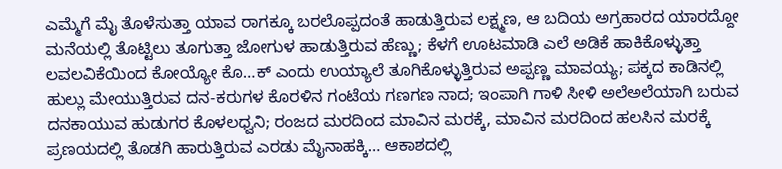ಎಮ್ಮೆಗೆ ಮೈ ತೊಳೆಸುತ್ತಾ ಯಾವ ರಾಗಕ್ಕೂ ಬರಲೊಪ್ಪದಂತೆ ಹಾಡುತ್ತಿರುವ ಲಕ್ಷ್ಮಣ, ಆ ಬದಿಯ ಅಗ್ರಹಾರದ ಯಾರದ್ದೋ ಮನೆಯಲ್ಲಿ ತೊಟ್ಟಿಲು ತೂಗುತ್ತಾ ಜೋಗುಳ ಹಾಡುತ್ತಿರುವ ಹೆಣ್ಣು; ಕೆಳಗೆ ಊಟಮಾಡಿ ಎಲೆ ಅಡಿಕೆ ಹಾಕಿಕೊಳ್ಳುತ್ತಾ ಲವಲವಿಕೆಯಿಂದ ಕೋಯ್ಯೋ ಕೊ…ಕ್ ಎಂದು ಉಯ್ಯಾಲೆ ತೂಗಿಕೊಳ್ಳುತ್ತಿರುವ ಅಪ್ಪಣ್ಣ ಮಾವಯ್ಯ; ಪಕ್ಕದ ಕಾಡಿನಲ್ಲಿ ಹುಲ್ಲು ಮೇಯುತ್ತಿರುವ ದನ-ಕರುಗಳ ಕೊರಳಿನ ಗಂಟೆಯ ಗಣಗಣ ನಾದ; ಇಂಪಾಗಿ ಗಾಳಿ ಸೀಳಿ ಅಲೆಅಲೆಯಾಗಿ ಬರುವ ದನಕಾಯುವ ಹುಡುಗರ ಕೊಳಲಧ್ವನಿ; ರಂಜದ ಮರದಿಂದ ಮಾವಿನ ಮರಕ್ಕೆ, ಮಾವಿನ ಮರದಿಂದ ಹಲಸಿನ ಮರಕ್ಕೆ ಪ್ರಣಯದಲ್ಲಿ ತೊಡಗಿ ಹಾರುತ್ತಿರುವ ಎರಡು ಮೈನಾಹಕ್ಕಿ… ಆಕಾಶದಲ್ಲಿ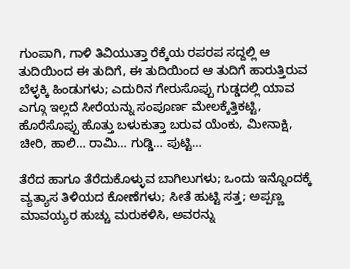ಗುಂಪಾಗಿ, ಗಾಳಿ ತಿವಿಯುತ್ತಾ ರೆಕ್ಕೆಯ ರಪರಪ ಸದ್ದಲ್ಲಿ ಆ ತುದಿಯಿಂದ ಈ ತುದಿಗೆ, ಈ ತುದಿಯಿಂದ ಆ ತುದಿಗೆ ಹಾರುತ್ತಿರುವ ಬೆಳ್ಳಕ್ಕಿ ಹಿಂಡುಗಳು; ಎದುರಿನ ಗೇರುಸೊಪ್ಪು ಗುಡ್ಡದಲ್ಲಿ ಯಾವ ಎಗ್ಗೂ ಇಲ್ಲದೆ ಸೀರೆಯನ್ನು ಸಂಪೂರ್ಣ ಮೇಲಕ್ಕೆತ್ತಿಕಟ್ಟಿ, ಹೊರೆಸೊಪ್ಪು ಹೊತ್ತು ಬಳುಕುತ್ತಾ ಬರುವ ಯೆಂಕು, ಮೀನಾಕ್ಷಿ, ಚೀರಿ, ಹಾಲಿ… ರಾಮಿ… ಗುಡ್ಡಿ… ಪುಟ್ಟಿ…

ತೆರೆದ ಹಾಗೂ ತೆರೆದುಕೊಳ್ಳುವ ಬಾಗಿಲುಗಳು; ಒಂದು ಇನ್ನೊಂದಕ್ಕೆ ವ್ಯತ್ಯಾಸ ತಿಳಿಯದ ಕೋಣೆಗಳು; ಸೀತೆ ಹುಟ್ಟಿ ಸತ್ತ; ಅಪ್ಪಣ್ಣ ಮಾವಯ್ಯರ ಹುಚ್ಚು ಮರುಕಳಿಸಿ, ಅವರನ್ನು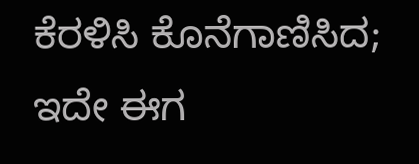ಕೆರಳಿಸಿ ಕೊನೆಗಾಣಿಸಿದ; ಇದೇ ಈಗ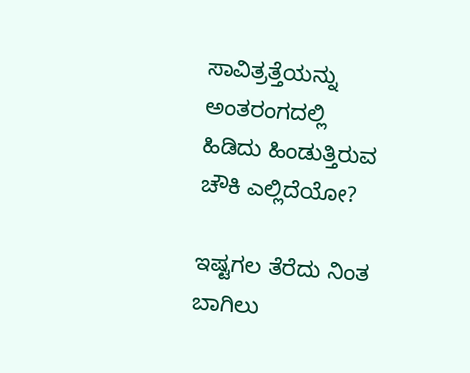ಸಾವಿತ್ರತ್ತೆಯನ್ನು ಅಂತರಂಗದಲ್ಲಿ ಹಿಡಿದು ಹಿಂಡುತ್ತಿರುವ ಚೌಕಿ ಎಲ್ಲಿದೆಯೋ?

ಇಷ್ಟಗಲ ತೆರೆದು ನಿಂತ ಬಾಗಿಲು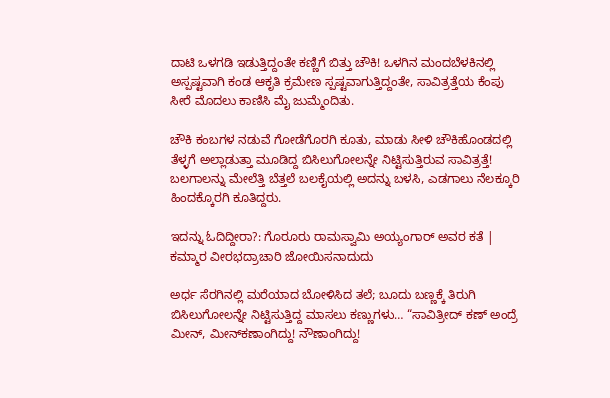ದಾಟಿ ಒಳಗಡಿ ಇಡುತ್ತಿದ್ದಂತೇ ಕಣ್ಣಿಗೆ ಬಿತ್ತು ಚೌಕಿ! ಒಳಗಿನ ಮಂದಬೆಳಕಿನಲ್ಲಿ ಅಸ್ಪಷ್ಟವಾಗಿ ಕಂಡ ಆಕೃತಿ ಕ್ರಮೇಣ ಸ್ಪಷ್ಟವಾಗುತ್ತಿದ್ದಂತೇ, ಸಾವಿತ್ರತ್ತೆಯ ಕೆಂಪು ಸೀರೆ ಮೊದಲು ಕಾಣಿಸಿ ಮೈ ಜುಮ್ಮೆಂದಿತು.

ಚೌಕಿ ಕಂಬಗಳ ನಡುವೆ ಗೋಡೆಗೊರಗಿ ಕೂತು, ಮಾಡು ಸೀಳಿ ಚೌಕಿಹೊಂಡದಲ್ಲಿ ತೆಳ್ಳಗೆ ಅಲ್ಲಾಡುತ್ತಾ ಮೂಡಿದ್ದ ಬಿಸಿಲುಗೋಲನ್ನೇ ನಿಟ್ಟಿಸುತ್ತಿರುವ ಸಾವಿತ್ರತ್ತೆ! ಬಲಗಾಲನ್ನು ಮೇಲೆತ್ತಿ ಬೆತ್ತಲೆ ಬಲಕೈಯಲ್ಲಿ ಅದನ್ನು ಬಳಸಿ, ಎಡಗಾಲು ನೆಲಕ್ಕೂರಿ ಹಿಂದಕ್ಕೊರಗಿ ಕೂತಿದ್ದರು.

ಇದನ್ನು ಓದಿದ್ದೀರಾ?: ಗೊರೂರು ರಾಮಸ್ವಾಮಿ ಅಯ್ಯಂಗಾರ್ ಅವರ ಕತೆ | ಕಮ್ಮಾರ ವೀರಭದ್ರಾಚಾರಿ ಜೋಯಿಸನಾದುದು

ಅರ್ಧ ಸೆರಗಿನಲ್ಲಿ ಮರೆಯಾದ ಬೋಳಿಸಿದ ತಲೆ; ಬೂದು ಬಣ್ಣಕ್ಕೆ ತಿರುಗಿ ಬಿಸಿಲುಗೋಲನ್ನೇ ನಿಟ್ಟಿಸುತ್ತಿದ್ದ ಮಾಸಲು ಕಣ್ಣುಗಳು… “ಸಾವಿತ್ರೀದ್ ಕಣ್ ಅಂದ್ರೆ ಮೀನ್, ಮೀನ್‌ಕಣಾಂಗಿದ್ದು! ನೌಣಾಂಗಿದ್ದು!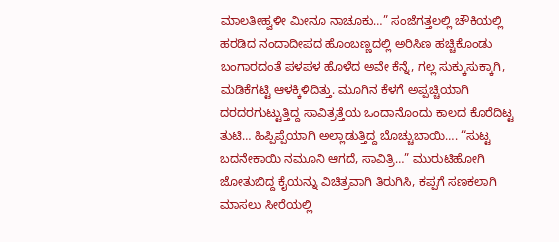ಮಾಲತೀಹ್ವಳೀ ಮೀನೂ ನಾಚೂಕು…” ಸಂಜೆಗತ್ತಲಲ್ಲಿ ಚೌಕಿಯಲ್ಲಿ ಹರಡಿದ ನಂದಾದೀಪದ ಹೊಂಬಣ್ಣದಲ್ಲಿ ಅರಿಸಿಣ ಹಚ್ಚಿಕೊಂಡು ಬಂಗಾರದಂತೆ ಪಳಪಳ ಹೊಳೆದ ಅವೇ ಕೆನ್ನೆ, ಗಲ್ಲ ಸುಕ್ಕುಸುಕ್ಕಾಗಿ, ಮಡಿಕೆಗಟ್ಟಿ ಆಳಕ್ಕಿಳಿದಿತ್ತು. ಮೂಗಿನ ಕೆಳಗೆ ಅಪ್ಪಚ್ಚಿಯಾಗಿ ದರದರಗುಟ್ಟುತ್ತಿದ್ದ ಸಾವಿತ್ರತ್ತೆಯ ಒಂದಾನೊಂದು ಕಾಲದ ಕೊರೆದಿಟ್ಟ ತುಟಿ… ಹಿಪ್ಪಿಪ್ಪೆಯಾಗಿ ಅಲ್ಲಾಡುತ್ತಿದ್ದ ಬೊಚ್ಚುಬಾಯಿ…. “ಸುಟ್ಟ ಬದನೇಕಾಯಿ ನಮೂನಿ ಆಗದೆ, ಸಾವಿತ್ರಿ…” ಮುರುಟಿಹೋಗಿ ಜೋತುಬಿದ್ದ ಕೈಯನ್ನು ವಿಚಿತ್ರವಾಗಿ ತಿರುಗಿಸಿ, ಕಪ್ಪಗೆ ಸಣಕಲಾಗಿ ಮಾಸಲು ಸೀರೆಯಲ್ಲಿ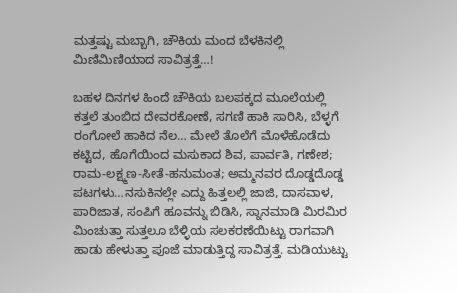ಮತ್ತಷ್ಟು ಮಬ್ಬಾಗಿ, ಚೌಕಿಯ ಮಂದ ಬೆಳಕಿನಲ್ಲಿ ಮಿಣಿಮಿಣಿಯಾದ ಸಾವಿತ್ರತ್ತೆ…!

ಬಹಳ ದಿನಗಳ ಹಿಂದೆ ಚೌಕಿಯ ಬಲಪಕ್ಕದ ಮೂಲೆಯಲ್ಲಿ ಕತ್ತಲೆ ತುಂಬಿದ ದೇವರಕೋಣೆ, ಸಗಣಿ ಹಾಕಿ ಸಾರಿಸಿ, ಬೆಳ್ಳಗೆ ರಂಗೋಲೆ ಹಾಕಿದ ನೆಲ… ಮೇಲೆ ತೊಲೆಗೆ ಮೊಳೆಹೊಡೆದು ಕಟ್ಟಿದ, ಹೊಗೆಯಿಂದ ಮಸುಕಾದ ಶಿವ, ಪಾರ್ವತಿ, ಗಣೇಶ; ರಾಮ-ಲಕ್ಷ್ಮಣ-ಸೀತೆ-ಹನುಮಂತ; ಅಮ್ಮನವರ ದೊಡ್ಡದೊಡ್ಡ ಪಟಗಳು…ನಸುಕಿನಲ್ಲೇ ಎದ್ದು ಹಿತ್ತಲಲ್ಲಿ ಜಾಜಿ, ದಾಸವಾಳ, ಪಾರಿಜಾತ, ಸಂಪಿಗೆ ಹೂವನ್ನು ಬಿಡಿಸಿ, ಸ್ನಾನಮಾಡಿ ಮಿರಮಿರ ಮಿಂಚುತ್ತಾ ಸುತ್ತಲೂ ಬೆಳ್ಳಿಯ ಸಲಕರಣೆಯಿಟ್ಟು ರಾಗವಾಗಿ ಹಾಡು ಹೇಳುತ್ತಾ ಪೂಜೆ ಮಾಡುತ್ತಿದ್ದ ಸಾವಿತ್ರತ್ತೆ. ಮಡಿಯುಟ್ಟು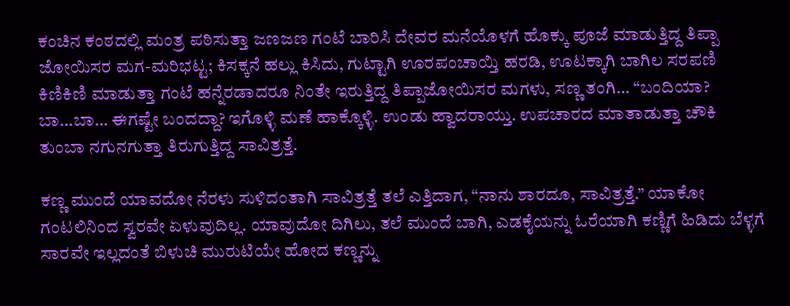ಕಂಚಿನ ಕಂಠದಲ್ಲಿ ಮಂತ್ರ ಪಠಿಸುತ್ತಾ ಜಣಜಣ ಗಂಟೆ ಬಾರಿಸಿ ದೇವರ ಮನೆಯೊಳಗೆ ಹೊಕ್ಕು ಪೂಜೆ ಮಾಡುತ್ತಿದ್ದ ತಿಪ್ಪಾ ಜೋಯಿಸರ ಮಗ-ಮರಿಭಟ್ಟ; ಕಿಸಕ್ಕನೆ ಹಲ್ಲು ಕಿಸಿದು, ಗುಟ್ಟಾಗಿ ಊರಪಂಚಾಯ್ತಿ ಹರಡಿ, ಊಟಕ್ಕಾಗಿ ಬಾಗಿಲ ಸರಪಣಿ ಕಿಣಿಕಿಣಿ ಮಾಡುತ್ತಾ ಗಂಟೆ ಹನ್ನೆರಡಾದರೂ ನಿಂತೇ ಇರುತ್ತಿದ್ದ ತಿಪ್ಪಾಜೋಯಿಸರ ಮಗಳು, ಸಣ್ಣ ತಂಗಿ… “ಬಂದಿಯಾ? ಬಾ…ಬಾ… ಈಗಷ್ಟೇ ಬಂದದ್ದಾ? ಇಗೊಳ್ಳಿ ಮಣೆ ಹಾಕ್ಕೊಳ್ಳಿ. ಉಂಡು ಹ್ವಾದರಾಯ್ತು. ಉಪಚಾರದ ಮಾತಾಡುತ್ತಾ ಚೌಕಿ ತುಂಬಾ ನಗುನಗುತ್ತಾ ತಿರುಗುತ್ತಿದ್ದ ಸಾವಿತ್ರತ್ತೆ.

ಕಣ್ಣ ಮುಂದೆ ಯಾವದೋ ನೆರಳು ಸುಳಿದಂತಾಗಿ ಸಾವಿತ್ರತ್ತೆ ತಲೆ ಎತ್ತಿದಾಗ, “ನಾನು ಶಾರದೂ, ಸಾವಿತ್ರತ್ತೆ.” ಯಾಕೋ ಗಂಟಲಿನಿಂದ ಸ್ವರವೇ ಏಳುವುದಿಲ್ಲ. ಯಾವುದೋ ದಿಗಿಲು, ತಲೆ ಮುಂದೆ ಬಾಗಿ, ಎಡಕೈಯನ್ನು ಓರೆಯಾಗಿ ಕಣ್ಣಿಗೆ ಹಿಡಿದು ಬೆಳ್ಳಗೆ ಸಾರವೇ ಇಲ್ಲದಂತೆ ಬಿಳುಚಿ ಮುರುಟಿಯೇ ಹೋದ ಕಣ್ಣನ್ನು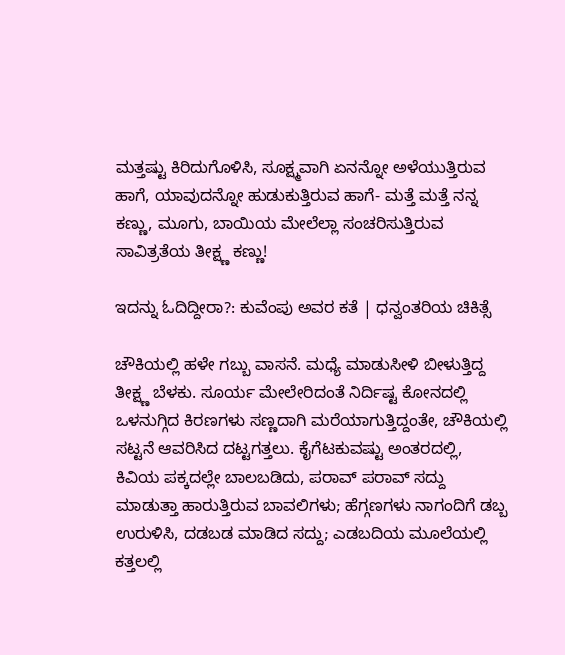ಮತ್ತಷ್ಟು ಕಿರಿದುಗೊಳಿಸಿ, ಸೂಕ್ಷ್ಮವಾಗಿ ಏನನ್ನೋ ಅಳೆಯುತ್ತಿರುವ ಹಾಗೆ, ಯಾವುದನ್ನೋ ಹುಡುಕುತ್ತಿರುವ ಹಾಗೆ- ಮತ್ತೆ ಮತ್ತೆ ನನ್ನ ಕಣ್ಣು, ಮೂಗು, ಬಾಯಿಯ ಮೇಲೆಲ್ಲಾ ಸಂಚರಿಸುತ್ತಿರುವ ಸಾವಿತ್ರತೆಯ ತೀಕ್ಷ್ಣ ಕಣ್ಣು!

ಇದನ್ನು ಓದಿದ್ದೀರಾ?: ಕುವೆಂಪು ಅವರ ಕತೆ | ಧನ್ವಂತರಿಯ ಚಿಕಿತ್ಸೆ

ಚೌಕಿಯಲ್ಲಿ ಹಳೇ ಗಬ್ಬು ವಾಸನೆ. ಮಧ್ಯೆ ಮಾಡುಸೀಳಿ ಬೀಳುತ್ತಿದ್ದ ತೀಕ್ಷ್ಣ ಬೆಳಕು. ಸೂರ್ಯ ಮೇಲೇರಿದಂತೆ ನಿರ್ದಿಷ್ಟ ಕೋನದಲ್ಲಿ ಒಳನುಗ್ಗಿದ ಕಿರಣಗಳು ಸಣ್ಣದಾಗಿ ಮರೆಯಾಗುತ್ತಿದ್ದಂತೇ, ಚೌಕಿಯಲ್ಲಿ ಸಟ್ಟನೆ ಆವರಿಸಿದ ದಟ್ಟಗತ್ತಲು. ಕೈಗೆಟಕುವಷ್ಟು ಅಂತರದಲ್ಲಿ, ಕಿವಿಯ ಪಕ್ಕದಲ್ಲೇ ಬಾಲಬಡಿದು, ಪರಾವ್ ಪರಾವ್ ಸದ್ದು ಮಾಡುತ್ತಾ ಹಾರುತ್ತಿರುವ ಬಾವಲಿಗಳು; ಹೆಗ್ಗಣಗಳು ನಾಗಂದಿಗೆ ಡಬ್ಬ ಉರುಳಿಸಿ, ದಡಬಡ ಮಾಡಿದ ಸದ್ದು; ಎಡಬದಿಯ ಮೂಲೆಯಲ್ಲಿ ಕತ್ತಲಲ್ಲಿ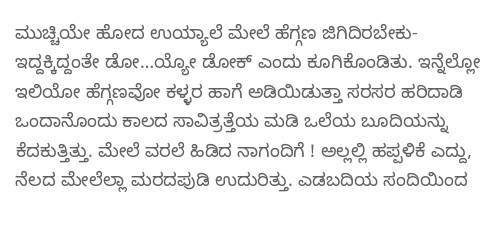ಮುಚ್ಚಿಯೇ ಹೋದ ಉಯ್ಯಾಲೆ ಮೇಲೆ ಹೆಗ್ಗಣ ಜಿಗಿದಿರಬೇಕು- ಇದ್ದಕ್ಕಿದ್ದಂತೇ ಡೋ…ಯ್ಯೋ ಡೋಕ್ ಎಂದು ಕೂಗಿಕೊಂಡಿತು. ಇನ್ನೆಲ್ಲೋ ಇಲಿಯೋ ಹೆಗ್ಗಣವೋ ಕಳ್ಳರ ಹಾಗೆ ಅಡಿಯಿಡುತ್ತಾ ಸರಸರ ಹರಿದಾಡಿ ಒಂದಾನೊಂದು ಕಾಲದ ಸಾವಿತ್ರತ್ತೆಯ ಮಡಿ ಒಲೆಯ ಬೂದಿಯನ್ನು ಕೆದಕುತ್ತಿತ್ತು. ಮೇಲೆ ವರಲೆ ಹಿಡಿದ ನಾಗಂದಿಗೆ ! ಅಲ್ಲಲ್ಲಿ ಹಪ್ಪಳಿಕೆ ಎದ್ದು, ನೆಲದ ಮೇಲೆಲ್ಲಾ ಮರದಪುಡಿ ಉದುರಿತ್ತು. ಎಡಬದಿಯ ಸಂದಿಯಿಂದ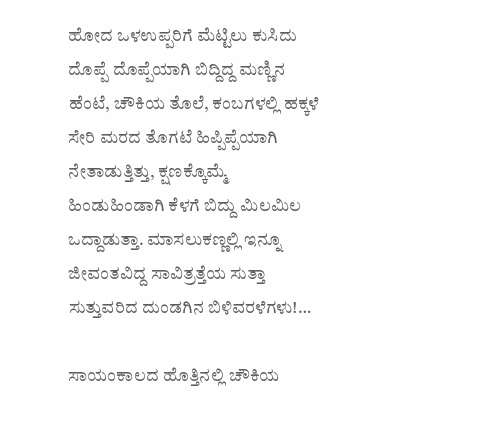ಹೋದ ಒಳಉಪ್ಪರಿಗೆ ಮೆಟ್ಟಿಲು ಕುಸಿದು ದೊಪ್ಪೆ ದೊಪ್ಪೆಯಾಗಿ ಬಿದ್ದಿದ್ದ ಮಣ್ಣಿನ ಹೆಂಟೆ, ಚೌಕಿಯ ತೊಲೆ, ಕಂಬಗಳಲ್ಲಿ ಹಕ್ಕಳೆ ಸೇರಿ ಮರದ ತೊಗಟೆ ಹಿಪ್ಪಿಪ್ಪೆಯಾಗಿ ನೇತಾಡುತ್ತಿತ್ತು, ಕ್ಷಣಕ್ಕೊಮ್ಮೆ ಹಿಂಡುಹಿಂಡಾಗಿ ಕೆಳಗೆ ಬಿದ್ದು ಮಿಲಮಿಲ ಒದ್ದಾಡುತ್ತಾ. ಮಾಸಲುಕಣ್ಣಲ್ಲಿ ಇನ್ನೂ ಜೀವಂತವಿದ್ದ ಸಾವಿತ್ರತ್ತೆಯ ಸುತ್ತಾ ಸುತ್ತುವರಿದ ದುಂಡಗಿನ ಬಿಳಿವರಳೆಗಳು!…

ಸಾಯಂಕಾಲದ ಹೊತ್ತಿನಲ್ಲಿ ಚೌಕಿಯ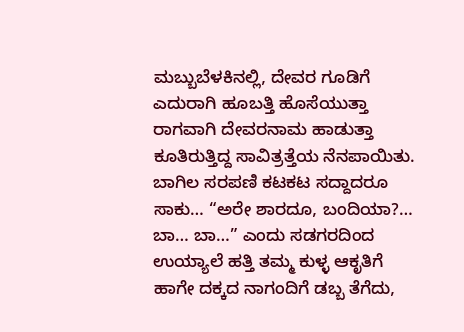ಮಬ್ಬುಬೆಳಕಿನಲ್ಲಿ, ದೇವರ ಗೂಡಿಗೆ ಎದುರಾಗಿ ಹೂಬತ್ತಿ ಹೊಸೆಯುತ್ತಾ ರಾಗವಾಗಿ ದೇವರನಾಮ ಹಾಡುತ್ತಾ ಕೂತಿರುತ್ತಿದ್ದ ಸಾವಿತ್ರತ್ತೆಯ ನೆನಪಾಯಿತು. ಬಾಗಿಲ ಸರಪಣಿ ಕಟಕಟ ಸದ್ದಾದರೂ ಸಾಕು… “ಅರೇ ಶಾರದೂ, ಬಂದಿಯಾ?… ಬಾ… ಬಾ…” ಎಂದು ಸಡಗರದಿಂದ ಉಯ್ಯಾಲೆ ಹತ್ತಿ ತಮ್ಮ ಕುಳ್ಳ ಆಕೃತಿಗೆ ಹಾಗೇ ದಕ್ಕದ ನಾಗಂದಿಗೆ ಡಬ್ಬ ತೆಗೆದು,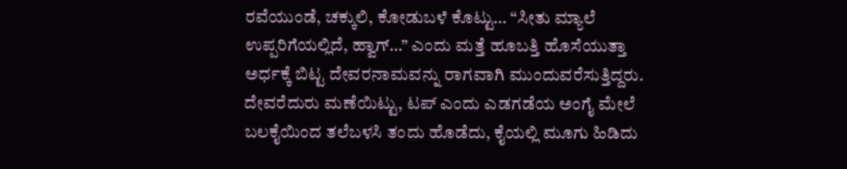ರವೆಯುಂಡೆ, ಚಕ್ಕುಲಿ, ಕೋಡುಬಳೆ ಕೊಟ್ಟು… “ಸೀತು ಮ್ಯಾಲೆ ಉಪ್ಪರಿಗೆಯಲ್ಲಿದೆ, ಹ್ವಾಗ್…” ಎಂದು ಮತ್ತೆ ಹೂಬತ್ತಿ ಹೊಸೆಯುತ್ತಾ ಅರ್ಧಕ್ಕೆ ಬಿಟ್ಟ ದೇವರನಾಮವನ್ನು ರಾಗವಾಗಿ ಮುಂದುವರೆಸುತ್ತಿದ್ದರು. ದೇವರೆದುರು ಮಣೆಯಿಟ್ಟು, ಟಪ್ ಎಂದು ಎಡಗಡೆಯ ಅಂಗೈ ಮೇಲೆ ಬಲಕೈಯಿಂದ ತಲೆಬಳಸಿ ತಂದು ಹೊಡೆದು, ಕೈಯಲ್ಲಿ ಮೂಗು ಹಿಡಿದು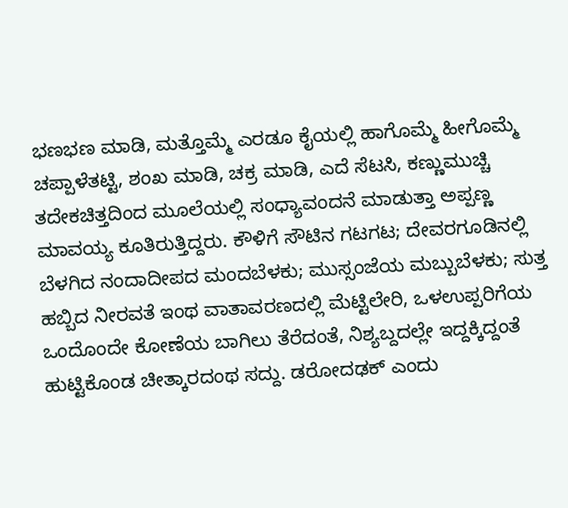ಭಣಭಣ ಮಾಡಿ, ಮತ್ತೊಮ್ಮೆ ಎರಡೂ ಕೈಯಲ್ಲಿ ಹಾಗೊಮ್ಮೆ ಹೀಗೊಮ್ಮೆ ಚಪ್ಪಾಳೆತಟ್ಟಿ, ಶಂಖ ಮಾಡಿ, ಚಕ್ರ ಮಾಡಿ, ಎದೆ ಸೆಟಸಿ, ಕಣ್ಣುಮುಚ್ಚಿ ತದೇಕಚಿತ್ತದಿಂದ ಮೂಲೆಯಲ್ಲಿ ಸಂಧ್ಯಾವಂದನೆ ಮಾಡುತ್ತಾ ಅಪ್ಪಣ್ಣ ಮಾವಯ್ಯ ಕೂತಿರುತ್ತಿದ್ದರು. ಕೌಳಿಗೆ ಸೌಟಿನ ಗಟಗಟ; ದೇವರಗೂಡಿನಲ್ಲಿ ಬೆಳಗಿದ ನಂದಾದೀಪದ ಮಂದಬೆಳಕು; ಮುಸ್ಸಂಜೆಯ ಮಬ್ಬುಬೆಳಕು; ಸುತ್ತ ಹಬ್ಬಿದ ನೀರವತೆ ಇಂಥ ವಾತಾವರಣದಲ್ಲಿ ಮೆಟ್ಟಿಲೇರಿ, ಒಳಉಪ್ಪರಿಗೆಯ ಒಂದೊಂದೇ ಕೋಣೆಯ ಬಾಗಿಲು ತೆರೆದಂತೆ, ನಿಶ್ಯಬ್ದದಲ್ಲೇ ಇದ್ದಕ್ಕಿದ್ದಂತೆ ಹುಟ್ಟಿಕೊಂಡ ಚೀತ್ಕಾರದಂಥ ಸದ್ದು. ಡರೋದಢಕ್ ಎಂದು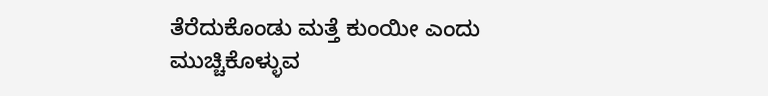ತೆರೆದುಕೊಂಡು ಮತ್ತೆ ಕುಂಯೀ ಎಂದು ಮುಚ್ಚಿಕೊಳ್ಳುವ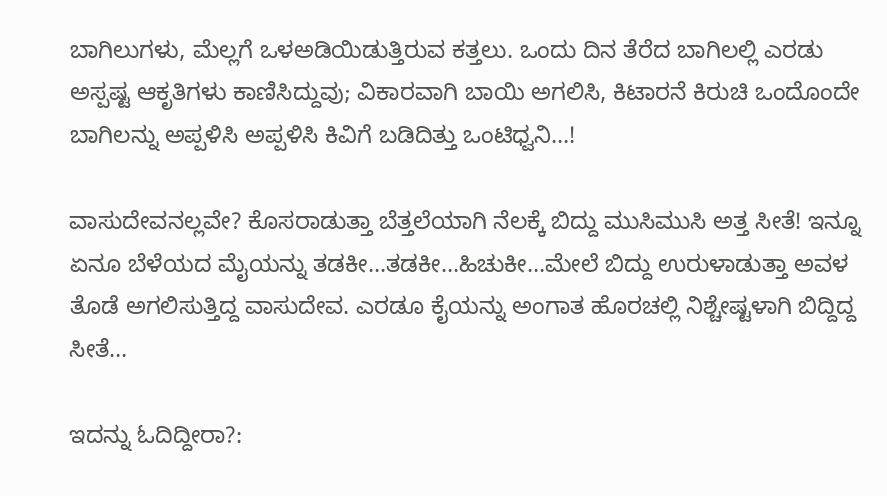ಬಾಗಿಲುಗಳು, ಮೆಲ್ಲಗೆ ಒಳಅಡಿಯಿಡುತ್ತಿರುವ ಕತ್ತಲು. ಒಂದು ದಿನ ತೆರೆದ ಬಾಗಿಲಲ್ಲಿ ಎರಡು ಅಸ್ಪಷ್ಟ ಆಕೃತಿಗಳು ಕಾಣಿಸಿದ್ದುವು; ವಿಕಾರವಾಗಿ ಬಾಯಿ ಅಗಲಿಸಿ, ಕಿಟಾರನೆ ಕಿರುಚಿ ಒಂದೊಂದೇ ಬಾಗಿಲನ್ನು ಅಪ್ಪಳಿಸಿ ಅಪ್ಪಳಿಸಿ ಕಿವಿಗೆ ಬಡಿದಿತ್ತು ಒಂಟಿಧ್ವನಿ…!

ವಾಸುದೇವನಲ್ಲವೇ? ಕೊಸರಾಡುತ್ತಾ ಬೆತ್ತಲೆಯಾಗಿ ನೆಲಕ್ಕೆ ಬಿದ್ದು ಮುಸಿಮುಸಿ ಅತ್ತ ಸೀತೆ! ಇನ್ನೂ ಏನೂ ಬೆಳೆಯದ ಮೈಯನ್ನು ತಡಕೀ…ತಡಕೀ…ಹಿಚುಕೀ…ಮೇಲೆ ಬಿದ್ದು ಉರುಳಾಡುತ್ತಾ ಅವಳ ತೊಡೆ ಅಗಲಿಸುತ್ತಿದ್ದ ವಾಸುದೇವ. ಎರಡೂ ಕೈಯನ್ನು ಅಂಗಾತ ಹೊರಚಲ್ಲಿ ನಿಶ್ಚೇಷ್ಟಳಾಗಿ ಬಿದ್ದಿದ್ದ ಸೀತೆ…

ಇದನ್ನು ಓದಿದ್ದೀರಾ?: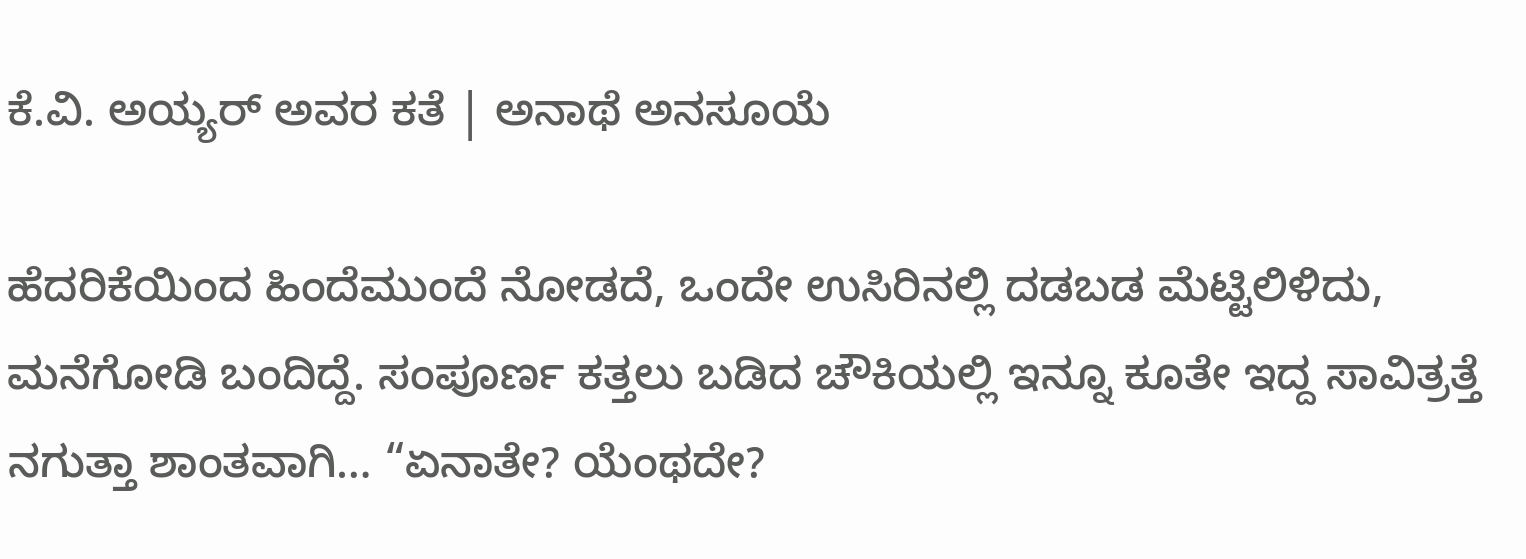ಕೆ.ವಿ. ಅಯ್ಯರ್ ಅವರ ಕತೆ | ಅನಾಥೆ ಅನಸೂಯೆ

ಹೆದರಿಕೆಯಿಂದ ಹಿಂದೆಮುಂದೆ ನೋಡದೆ, ಒಂದೇ ಉಸಿರಿನಲ್ಲಿ ದಡಬಡ ಮೆಟ್ಟಿಲಿಳಿದು, ಮನೆಗೋಡಿ ಬಂದಿದ್ದೆ. ಸಂಪೂರ್ಣ ಕತ್ತಲು ಬಡಿದ ಚೌಕಿಯಲ್ಲಿ ಇನ್ನೂ ಕೂತೇ ಇದ್ದ ಸಾವಿತ್ರತ್ತೆ ನಗುತ್ತಾ ಶಾಂತವಾಗಿ… “ಏನಾತೇ? ಯೆಂಥದೇ?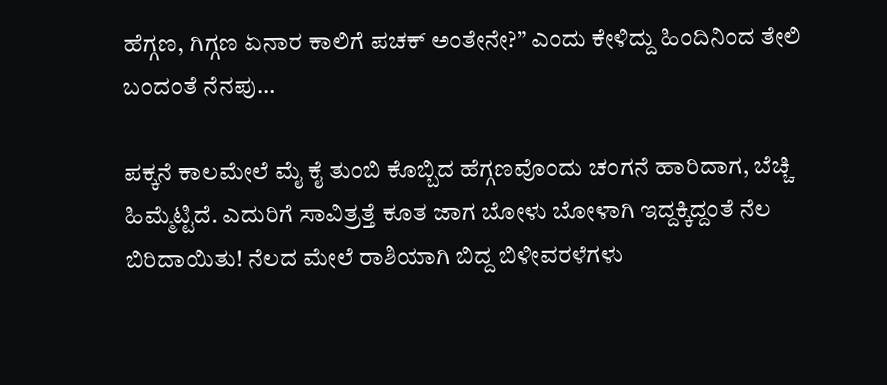ಹೆಗ್ಗಣ, ಗಿಗ್ಗಣ ಏನಾರ ಕಾಲಿಗೆ ಪಚಕ್ ಅಂತೇನೇ?” ಎಂದು ಕೇಳಿದ್ದು ಹಿಂದಿನಿಂದ ತೇಲಿ ಬಂದಂತೆ ನೆನಪು…

ಪಕ್ಕನೆ ಕಾಲಮೇಲೆ ಮೈ ಕೈ ತುಂಬಿ ಕೊಬ್ಬಿದ ಹೆಗ್ಗಣವೊಂದು ಚಂಗನೆ ಹಾರಿದಾಗ, ಬೆಚ್ಚಿ ಹಿಮ್ಮೆಟ್ಟಿದೆ. ಎದುರಿಗೆ ಸಾವಿತ್ರತ್ತೆ ಕೂತ ಜಾಗ ಬೋಳು ಬೋಳಾಗಿ ಇದ್ದಕ್ಕಿದ್ದಂತೆ ನೆಲ ಬಿರಿದಾಯಿತು! ನೆಲದ ಮೇಲೆ ರಾಶಿಯಾಗಿ ಬಿದ್ದ ಬಿಳೀವರಳೆಗಳು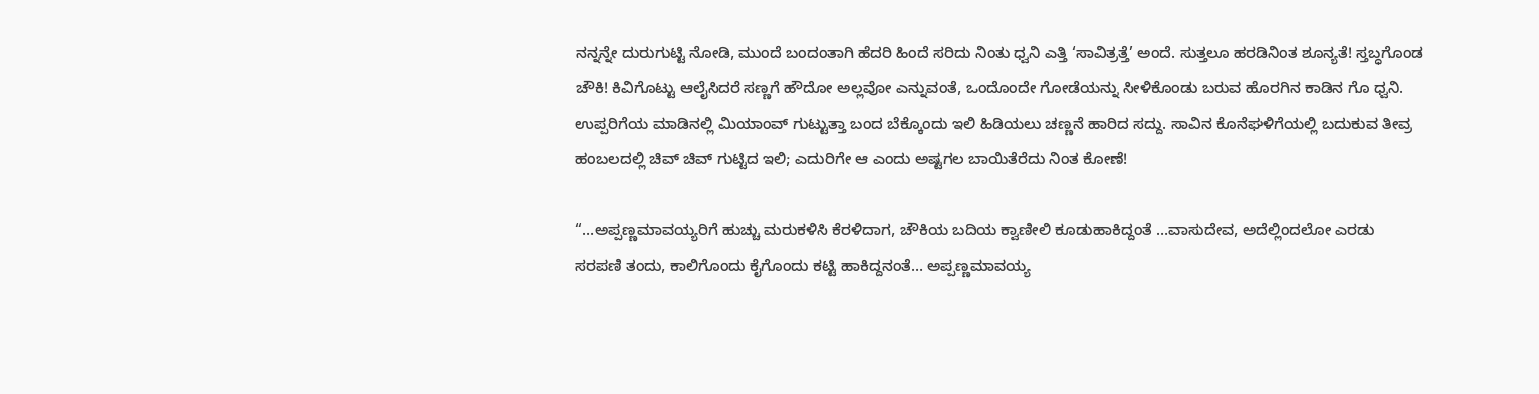ನನ್ನನ್ನೇ ದುರುಗುಟ್ಟಿ ನೋಡಿ, ಮುಂದೆ ಬಂದಂತಾಗಿ ಹೆದರಿ ಹಿಂದೆ ಸರಿದು ನಿಂತು ಧ್ವನಿ ಎತ್ತಿ ‘ಸಾವಿತ್ರತ್ತೆ’ ಅಂದೆ. ಸುತ್ತಲೂ ಹರಡಿನಿಂತ ಶೂನ್ಯತೆ! ಸ್ತಬ್ಧಗೊಂಡ ಚೌಕಿ! ಕಿವಿಗೊಟ್ಟು ಆಲೈಸಿದರೆ ಸಣ್ಣಗೆ ಹೌದೋ ಅಲ್ಲವೋ ಎನ್ನುವಂತೆ, ಒಂದೊಂದೇ ಗೋಡೆಯನ್ನು ಸೀಳಿಕೊಂಡು ಬರುವ ಹೊರಗಿನ ಕಾಡಿನ ಗೊ ಧ್ವನಿ. ಉಪ್ಪರಿಗೆಯ ಮಾಡಿನಲ್ಲಿ ಮಿಯಾಂವ್‌ ಗುಟ್ಟುತ್ತಾ ಬಂದ ಬೆಕ್ಕೊಂದು ಇಲಿ ಹಿಡಿಯಲು ಚಣ್ಣನೆ ಹಾರಿದ ಸದ್ದು. ಸಾವಿನ ಕೊನೆಘಳಿಗೆಯಲ್ಲಿ ಬದುಕುವ ತೀವ್ರ ಹಂಬಲದಲ್ಲಿ ಚಿವ್ ಚಿವ್ ಗುಟ್ಟಿದ ಇಲಿ; ಎದುರಿಗೇ ಆ ಎಂದು ಅಷ್ಟಗಲ ಬಾಯಿತೆರೆದು ನಿಂತ ಕೋಣೆ!

“…ಅಪ್ಪಣ್ಣಮಾವಯ್ಯರಿಗೆ ಹುಚ್ಚು ಮರುಕಳಿಸಿ ಕೆರಳಿದಾಗ, ಚೌಕಿಯ ಬದಿಯ ಕ್ವಾಣೀಲಿ ಕೂಡುಹಾಕಿದ್ದಂತೆ …ವಾಸುದೇವ, ಅದೆಲ್ಲಿಂದಲೋ ಎರಡು ಸರಪಣಿ ತಂದು, ಕಾಲಿಗೊಂದು ಕೈಗೊಂದು ಕಟ್ಟಿ ಹಾಕಿದ್ದನಂತೆ… ಅಪ್ಪಣ್ಣಮಾವಯ್ಯ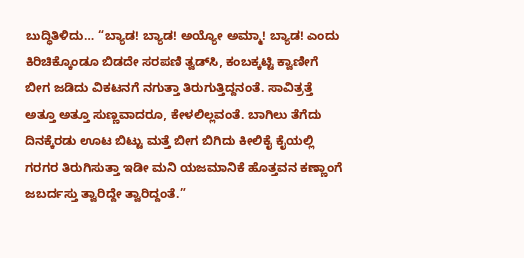ಬುದ್ಧಿತಿಳಿದು… “ಬ್ಯಾಡ! ಬ್ಯಾಡ! ಅಯ್ಯೋ ಅಮ್ಮಾ! ಬ್ಯಾಡ! ಎಂದು ಕಿರಿಚಿಕ್ಕೊಂಡೂ ಬಿಡದೇ ಸರಪಣಿ ತ್ವಡ್‌ಸಿ, ಕಂಬಕ್ಕಟ್ಟಿ ಕ್ವಾಣೀಗೆ ಬೀಗ ಜಡಿದು ವಿಕಟನಗೆ ನಗುತ್ತಾ ತಿರುಗುತ್ತಿದ್ದನಂತೆ. ಸಾವಿತ್ರತ್ತೆ ಅತ್ತೂ ಅತ್ತೂ ಸುಣ್ಣವಾದರೂ, ಕೇಳಲಿಲ್ಲವಂತೆ. ಬಾಗಿಲು ತೆಗೆದು ದಿನಕ್ಕೆರಡು ಊಟ ಬಿಟ್ಟು ಮತ್ತೆ ಬೀಗ ಬಿಗಿದು ಕೀಲಿಕೈ ಕೈಯಲ್ಲಿ ಗರಗರ ತಿರುಗಿಸುತ್ತಾ ಇಡೀ ಮನಿ ಯಜಮಾನಿಕೆ ಹೊತ್ತವನ ಕಣ್ಣಾಂಗೆ ಜಬರ್ದಸ್ತು ತ್ವಾರಿದ್ದೇ ತ್ವಾರಿದ್ದಂತೆ.”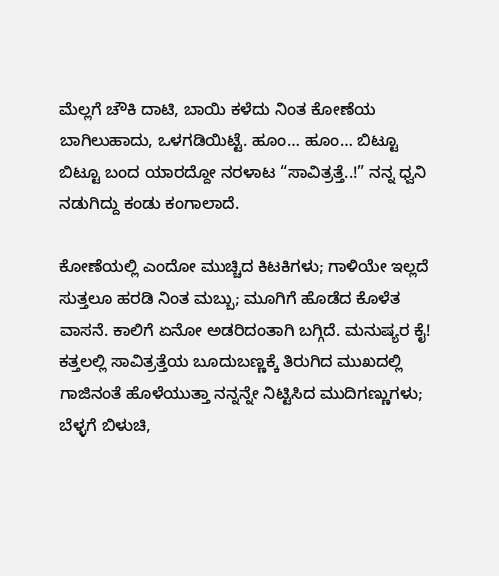ಮೆಲ್ಲಗೆ ಚೌಕಿ ದಾಟಿ, ಬಾಯಿ ಕಳೆದು ನಿಂತ ಕೋಣೆಯ ಬಾಗಿಲುಹಾದು, ಒಳಗಡಿಯಿಟ್ಟೆ. ಹೂಂ… ಹೂಂ… ಬಿಟ್ಟೂ ಬಿಟ್ಟೂ ಬಂದ ಯಾರದ್ದೋ ನರಳಾಟ “ಸಾವಿತ್ರತ್ತೆ..!” ನನ್ನ ಧ್ವನಿ ನಡುಗಿದ್ದು ಕಂಡು ಕಂಗಾಲಾದೆ.

ಕೋಣೆಯಲ್ಲಿ ಎಂದೋ ಮುಚ್ಚಿದ ಕಿಟಕಿಗಳು; ಗಾಳಿಯೇ ಇಲ್ಲದೆ ಸುತ್ತಲೂ ಹರಡಿ ನಿಂತ ಮಬ್ಬು; ಮೂಗಿಗೆ ಹೊಡೆದ ಕೊಳೆತ ವಾಸನೆ. ಕಾಲಿಗೆ ಏನೋ ಅಡರಿದಂತಾಗಿ ಬಗ್ಗಿದೆ. ಮನುಷ್ಯರ ಕೈ! ಕತ್ತಲಲ್ಲಿ ಸಾವಿತ್ರತ್ತೆಯ ಬೂದುಬಣ್ಣಕ್ಕೆ ತಿರುಗಿದ ಮುಖದಲ್ಲಿ ಗಾಜಿನಂತೆ ಹೊಳೆಯುತ್ತಾ ನನ್ನನ್ನೇ ನಿಟ್ಟಿಸಿದ ಮುದಿಗಣ್ಣುಗಳು; ಬೆಳ್ಳಗೆ ಬಿಳುಚಿ,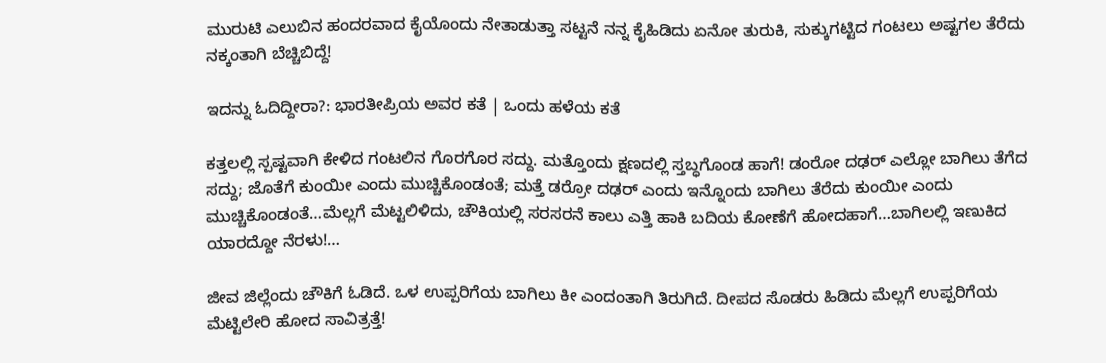ಮುರುಟಿ ಎಲುಬಿನ ಹಂದರವಾದ ಕೈಯೊಂದು ನೇತಾಡುತ್ತಾ ಸಟ್ಟನೆ ನನ್ನ ಕೈಹಿಡಿದು ಏನೋ ತುರುಕಿ, ಸುಕ್ಕುಗಟ್ಟಿದ ಗಂಟಲು ಅಷ್ಟಗಲ ತೆರೆದು ನಕ್ಕಂತಾಗಿ ಬೆಚ್ಚಿಬಿದ್ದೆ!

ಇದನ್ನು ಓದಿದ್ದೀರಾ?: ಭಾರತೀಪ್ರಿಯ ಅವರ ಕತೆ | ಒಂದು ಹಳೆಯ ಕತೆ

ಕತ್ತಲಲ್ಲಿ ಸ್ಪಷ್ಟವಾಗಿ ಕೇಳಿದ ಗಂಟಲಿನ ಗೊರಗೊರ ಸದ್ದು. ಮತ್ತೊಂದು ಕ್ಷಣದಲ್ಲಿ ಸ್ತಬ್ಧಗೊಂಡ ಹಾಗೆ! ಡಂರೋ ದಢರ್ ಎಲ್ಲೋ ಬಾಗಿಲು ತೆಗೆದ ಸದ್ದು; ಜೊತೆಗೆ ಕುಂಯೀ ಎಂದು ಮುಚ್ಚಿಕೊಂಡಂತೆ; ಮತ್ತೆ ಡರ್‍ರೋ ದಢ‌ರ್ ಎಂದು ಇನ್ನೊಂದು ಬಾಗಿಲು ತೆರೆದು ಕುಂಯೀ ಎಂದು ಮುಚ್ಚಿಕೊಂಡಂತೆ…ಮೆಲ್ಲಗೆ ಮೆಟ್ಟಲಿಳಿದು, ಚೌಕಿಯಲ್ಲಿ ಸರಸರನೆ ಕಾಲು ಎತ್ತಿ ಹಾಕಿ ಬದಿಯ ಕೋಣೆಗೆ ಹೋದಹಾಗೆ…ಬಾಗಿಲಲ್ಲಿ ಇಣುಕಿದ ಯಾರದ್ದೋ ನೆರಳು!…

ಜೀವ ಜಿಲ್ಲೆಂದು ಚೌಕಿಗೆ ಓಡಿದೆ. ಒಳ ಉಪ್ಪರಿಗೆಯ ಬಾಗಿಲು ಕೀ ಎಂದಂತಾಗಿ ತಿರುಗಿದೆ. ದೀಪದ ಸೊಡರು ಹಿಡಿದು ಮೆಲ್ಲಗೆ ಉಪ್ಪರಿಗೆಯ ಮೆಟ್ಟಿಲೇರಿ ಹೋದ ಸಾವಿತ್ರತ್ತೆ!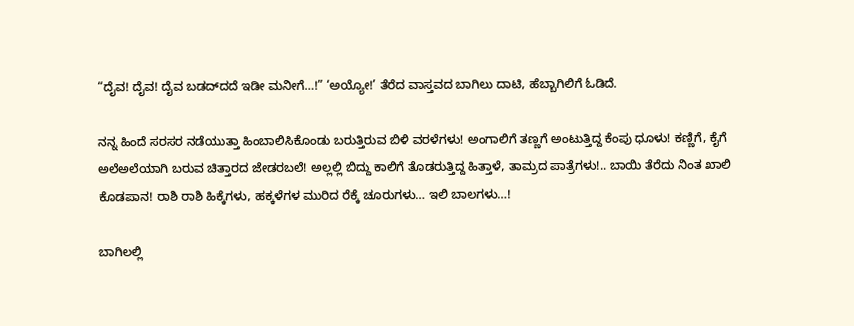“ದೈವ! ದೈವ! ದೈವ ಬಡದ್‌ದದೆ ಇಡೀ ಮನೀಗೆ…!” ‘ಅಯ್ಯೋ!’ ತೆರೆದ ವಾಸ್ತವದ ಬಾಗಿಲು ದಾಟಿ, ಹೆಬ್ಬಾಗಿಲಿಗೆ ಓಡಿದೆ.

ನನ್ನ ಹಿಂದೆ ಸರಸರ ನಡೆಯುತ್ತಾ ಹಿಂಬಾಲಿಸಿಕೊಂಡು ಬರುತ್ತಿರುವ ಬಿಳಿ ವರಳೆಗಳು! ಅಂಗಾಲಿಗೆ ತಣ್ಣಗೆ ಅಂಟುತ್ತಿದ್ದ ಕೆಂಪು ಧೂಳು! ಕಣ್ಣಿಗೆ, ಕೈಗೆ ಅಲೆಅಲೆಯಾಗಿ ಬರುವ ಚಿತ್ತಾರದ ಜೇಡರಬಲೆ! ಅಲ್ಲಲ್ಲಿ ಬಿದ್ದು ಕಾಲಿಗೆ ತೊಡರುತ್ತಿದ್ದ ಹಿತ್ತಾಳೆ, ತಾಮ್ರದ ಪಾತ್ರೆಗಳು!.. ಬಾಯಿ ತೆರೆದು ನಿಂತ ಖಾಲಿ ಕೊಡಪಾನ! ರಾಶಿ ರಾಶಿ ಹಿಕ್ಕೆಗಳು, ಹಕ್ಕಳೆಗಳ ಮುರಿದ ರೆಕ್ಕೆ ಚೂರುಗಳು… ಇಲಿ ಬಾಲಗಳು…!

ಬಾಗಿಲಲ್ಲಿ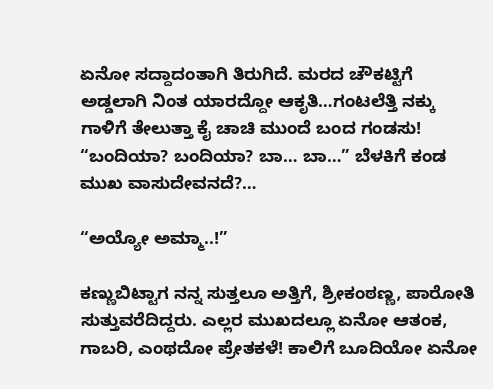ಏನೋ ಸದ್ದಾದಂತಾಗಿ ತಿರುಗಿದೆ. ಮರದ ಚೌಕಟ್ಟಿಗೆ ಅಡ್ಡಲಾಗಿ ನಿಂತ ಯಾರದ್ದೋ ಆಕೃತಿ…ಗಂಟಲೆತ್ತಿ ನಕ್ಕು ಗಾಳಿಗೆ ತೇಲುತ್ತಾ ಕೈ ಚಾಚಿ ಮುಂದೆ ಬಂದ ಗಂಡಸು! “ಬಂದಿಯಾ? ಬಂದಿಯಾ? ಬಾ… ಬಾ…” ಬೆಳಕಿಗೆ ಕಂಡ ಮುಖ ವಾಸುದೇವನದೆ?…

“ಅಯ್ಯೋ ಅಮ್ಮಾ..!”

ಕಣ್ಣುಬಿಟ್ಟಾಗ ನನ್ನ ಸುತ್ತಲೂ ಅತ್ತಿಗೆ, ಶ್ರೀಕಂಠಣ್ಣ, ಪಾರೋತಿ ಸುತ್ತುವರೆದಿದ್ದರು. ಎಲ್ಲರ ಮುಖದಲ್ಲೂ ಏನೋ ಆತಂಕ, ಗಾಬರಿ, ಎಂಥದೋ ಪ್ರೇತಕಳೆ! ಕಾಲಿಗೆ ಬೂದಿಯೋ ಏನೋ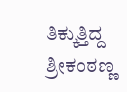ತಿಕ್ಕುತ್ತಿದ್ದ ಶ್ರೀಕಂಠಣ್ಣ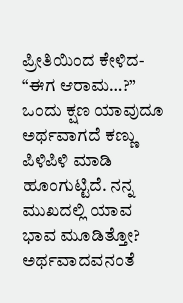ಪ್ರೀತಿಯಿಂದ ಕೇಳಿದ- “ಈಗ ಆರಾಮ…?” ಒಂದು ಕ್ಷಣ ಯಾವುದೂ ಅರ್ಥವಾಗದೆ ಕಣ್ಣು ಪಿಳಿಪಿಳಿ ಮಾಡಿ ಹೂಂಗುಟ್ಟಿದೆ. ನನ್ನ ಮುಖದಲ್ಲಿ ಯಾವ ಭಾವ ಮೂಡಿತ್ತೋ? ಅರ್ಥವಾದವನಂತೆ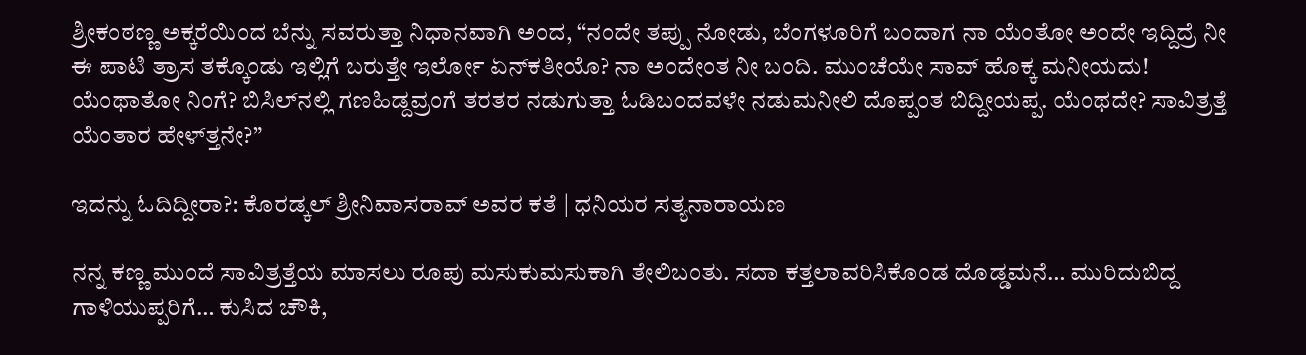ಶ್ರೀಕಂಠಣ್ಣ ಅಕ್ಕರೆಯಿಂದ ಬೆನ್ನು ಸವರುತ್ತಾ ನಿಧಾನವಾಗಿ ಅಂದ, “ನಂದೇ ತಪ್ಪು ನೋಡು, ಬೆಂಗಳೂರಿಗೆ ಬಂದಾಗ ನಾ ಯೆಂತೋ ಅಂದೇ ಇದ್ದಿದ್ರೆ ನೀ ಈ ಪಾಟಿ ತ್ರಾಸ ತಕ್ಕೊಂಡು ಇಲ್ಲಿಗೆ ಬರುತ್ತೇ ಇರ್ಲೋ ಏನ್‌ಕತೀಯೊ? ನಾ ಅಂದೇಂತ ನೀ ಬಂದಿ. ಮುಂಚೆಯೇ ಸಾವ್ ಹೊಕ್ಕ ಮನೀಯದು! ಯೆಂಥಾತೋ ನಿಂಗೆ? ಬಿಸಿಲ್‌ನಲ್ಲಿ ಗಣಹಿಡ್ದವ್ರಂಗೆ ತರತರ ನಡುಗುತ್ತಾ ಓಡಿಬಂದವಳೇ ನಡುಮನೀಲಿ ದೊಪ್ಪಂತ ಬಿದ್ದೀಯಪ್ಪ. ಯೆಂಥದೇ? ಸಾವಿತ್ರತ್ತೆ ಯೆಂತಾರ ಹೇಳ್‌ತ್ತನೇ?”

ಇದನ್ನು ಓದಿದ್ದೀರಾ?: ಕೊರಡ್ಕಲ್ ಶ್ರೀನಿವಾಸರಾವ್ ಅವರ ಕತೆ | ಧನಿಯರ ಸತ್ಯನಾರಾಯಣ

ನನ್ನ ಕಣ್ಣ ಮುಂದೆ ಸಾವಿತ್ರತ್ತೆಯ ಮಾಸಲು ರೂಪು ಮಸುಕುಮಸುಕಾಗಿ ತೇಲಿಬಂತು. ಸದಾ ಕತ್ತಲಾವರಿಸಿಕೊಂಡ ದೊಡ್ಡಮನೆ… ಮುರಿದುಬಿದ್ದ ಗಾಳಿಯುಪ್ಪರಿಗೆ… ಕುಸಿದ ಚೌಕಿ,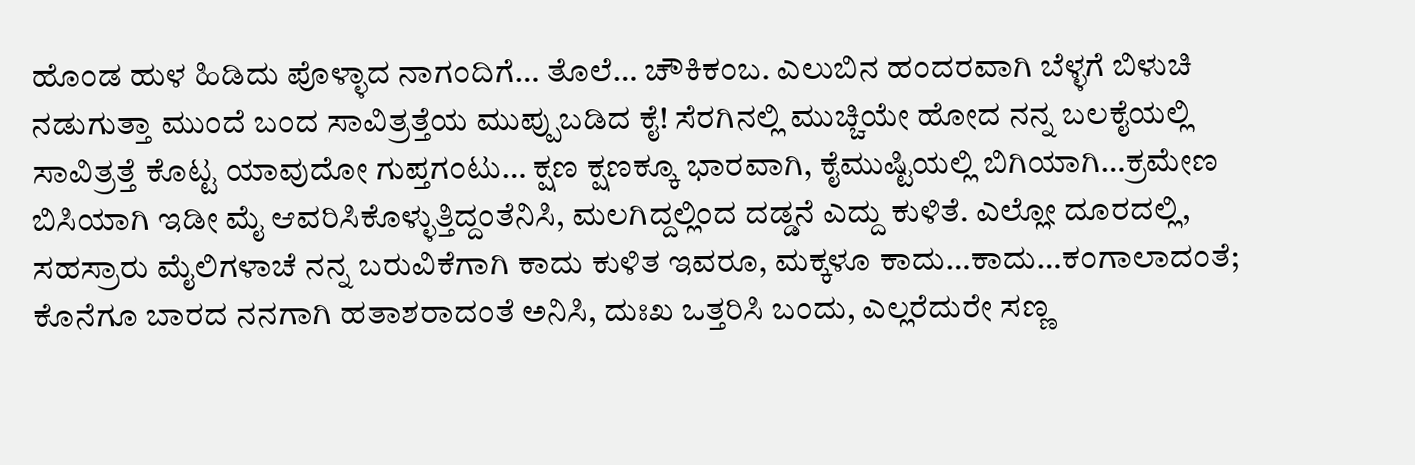ಹೊಂಡ ಹುಳ ಹಿಡಿದು ಪೊಳ್ಳಾದ ನಾಗಂದಿಗೆ… ತೊಲೆ… ಚೌಕಿಕಂಬ. ಎಲುಬಿನ ಹಂದರವಾಗಿ ಬೆಳ್ಳಗೆ ಬಿಳುಚಿ ನಡುಗುತ್ತಾ ಮುಂದೆ ಬಂದ ಸಾವಿತ್ರತ್ತೆಯ ಮುಪ್ಪುಬಡಿದ ಕೈ! ಸೆರಗಿನಲ್ಲಿ ಮುಚ್ಚಿಯೇ ಹೋದ ನನ್ನ ಬಲಕೈಯಲ್ಲಿ ಸಾವಿತ್ರತ್ತೆ ಕೊಟ್ಟ ಯಾವುದೋ ಗುಪ್ತಗಂಟು… ಕ್ಷಣ ಕ್ಷಣಕ್ಕೂ ಭಾರವಾಗಿ, ಕೈಮುಷ್ಟಿಯಲ್ಲಿ ಬಿಗಿಯಾಗಿ…ಕ್ರಮೇಣ ಬಿಸಿಯಾಗಿ ಇಡೀ ಮೈ ಆವರಿಸಿಕೊಳ್ಳುತ್ತಿದ್ದಂತೆನಿಸಿ, ಮಲಗಿದ್ದಲ್ಲಿಂದ ದಡ್ಡನೆ ಎದ್ದು ಕುಳಿತೆ. ಎಲ್ಲೋ ದೂರದಲ್ಲಿ, ಸಹಸ್ರಾರು ಮೈಲಿಗಳಾಚೆ ನನ್ನ ಬರುವಿಕೆಗಾಗಿ ಕಾದು ಕುಳಿತ ಇವರೂ, ಮಕ್ಕಳೂ ಕಾದು…ಕಾದು…ಕಂಗಾಲಾದಂತೆ; ಕೊನೆಗೂ ಬಾರದ ನನಗಾಗಿ ಹತಾಶರಾದಂತೆ ಅನಿಸಿ, ದುಃಖ ಒತ್ತರಿಸಿ ಬಂದು, ಎಲ್ಲರೆದುರೇ ಸಣ್ಣ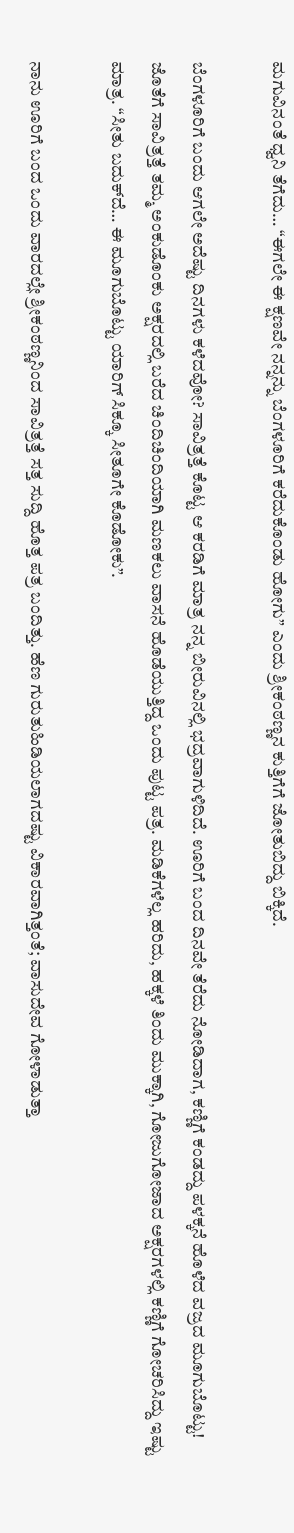ಮಗುವಿನಂತೆ ಧ್ವನಿ ತೆಗೆದು… “ಈಗಲೇ ಈ ಕ್ಷಣವೇ ನನ್ನನ್ನು ಬೆಂಗಳೂರಿಗೆ ಕರೆದುಕೊಂಡು ಹೋಗು” ಎಂದು ಶ್ರೀಕಂಠಣ್ಣನ ಕುತ್ತಿಗೆಗೆ ಜೋತುಬಿದ್ದು ಬಿಕ್ಕಿದೆ.

ಬೆಂಗಳೂರಿಗೆ ಬಂದು ಆಗಲೇ ಅದೆಷ್ಟು ದಿನಗಳು ಕಳೆದವೋ? ಸಾವಿತ್ರತ್ತೆ ಕೊಟ್ಟ ಆ ಕರಡಿಗೆ ಮಾತ್ರ ನನ್ನ ಬೀರುವಿನಲ್ಲಿ ಭದ್ರವಾಗುಳಿದಿದೆ. ಊರಿಗೆ ಬಂದ ದಿನವೇ ತೆರೆದು ನೋಡಿದಾಗ, ಕಣ್ಣಿಗೆ ಕಂಡದ್ದು ಪಳಕ್ಕನೆ ಹೊಳೆದ ವಜ್ರದ ಮೂಗುಬೊಟ್ಟು! ಜೊತೆಗೆ ಸಾವಿತ್ರತ್ತೆ ತಮ್ಮ ಅಂಕುಡೊಂಕು ಅಕ್ಷರದಲ್ಲಿ ಬರೆದ ಚಿಂದಿಚಿಂದಿಯಾಗಿ ಮಣಕಲು ವಾಸನೆ ಹೊಡೆಯುತ್ತಿದ್ದ ಒಂದು ಪುಟ್ಟ ಪತ್ರ. ಮಡಿಕೆಗಳೆಲ್ಲ ಹರಿದು, ಹಕ್ಕಳೆ ತಿಂದು ಮುಕ್ಕಾಗಿ, ಗೋಜುಗೋಜಾದ ಅಕ್ಷರಗಳಲ್ಲಿ ಕಣ್ಣಿಗೆ ಗೋಚರಿಸಿದ್ದು ಇಷ್ಟು ಮಾತ್ರ. “ಸೀತು ಬದುಕ್‌ದೆ… ಈ ಮೂಗುಬೊಟ್ಟು ಯಾರಿಗ್ ಸಿಕ್ಕೂ ಸೀತೂಗೇ ಕೊಡೋಕು”.

ನಾನು ಊರಿಗೆ ಬಂದ ಒಂದು ವಾರದಲ್ಲೇ ಶ್ರೀಕಂಠಣ್ಣನಿಂದ ಸಾವಿತ್ರತ್ತೆ ಸತ್ತ ಸುದ್ದಿ ಹೊತ್ತ ಪತ್ರ ಬಂದಿತ್ತು. ಹೆಣ ಗುರುತುಹಿಡಿಯಲಾಗದಷ್ಟು ವಿಕಾರವಾಗಿತ್ತಂತೆ; ವಾಸುದೇವ ಗೋಳಾಡುತ್ತಾ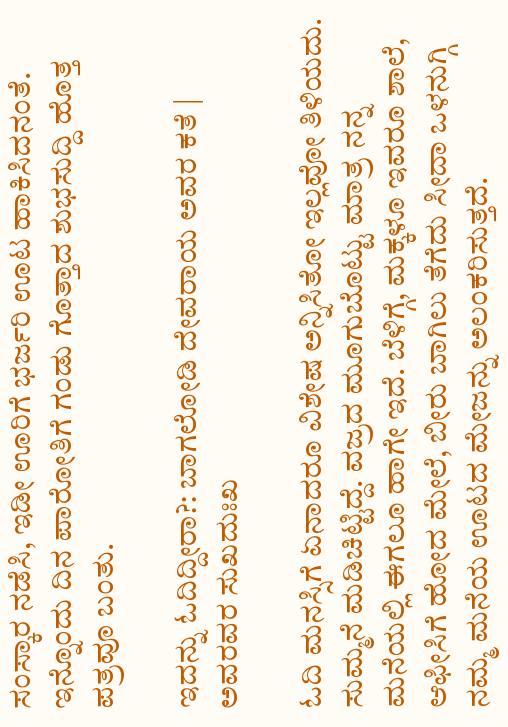ಸಂಸ್ಕಾರ ನಡೆಸಿ, ಇಡೀ ಊರಿಗೆ ಭರ್ಜರಿ ಊಟ ಹಾಕಿಸಿದನಂತೆ. ಇನ್ನೊಂದು ದಿನ ಪಾರೋತಿಗೆ ಗಂಡು ಗೊತ್ತಾದ ಶುಭಸುದ್ದಿ ಹೊತ್ತ ಪತ್ರವೂ ಬಂತು.

ಇದನ್ನು ಓದಿದ್ದೀರಾ?: ಬಾಗಲೋಡಿ ದೇವರಾಯ ಅವರ ಕತೆ | ಅವರವರ ಸುಖದುಃಖ

ಓದಿ ಮನಸ್ಸಿಗೆ ಏನಾದರೂ ವಿಶೇಷ ಅನ್ನಿಸಿತೋ ಇಲ್ಲವೋ ತಿಳಿಯದು. ಸುಮ್ಮನೆ ಮಡಿಚಿಟ್ಟಿದ್ದೆ. ವಜ್ರದ ಮೂಗುಬೊಟ್ಟು ಮಾತ್ರ ನನ್ನ ಮನೆಯಲ್ಲಿ ಈಗಲೂ ಹಾಗೇ ಇದೆ. ಬೆಳಿಗ್ಗೆ, ಮಕ್ಕಳೂ ಇವರೂ ಶಾಲೆ, ಆಫೀಸಿಗೆ ಹೋದ ಮೇಲೆ, ಬೀರು ಬಾಗಿಲು ತೆಗೆದು ಸೀದಾ ಒಳನುಗ್ಗಿ ನಮ್ಮ ಮನೆಯ ಊಟದ ಮೇಜನ್ನು ಅಲಂಕರಿಸುತ್ತದೆ.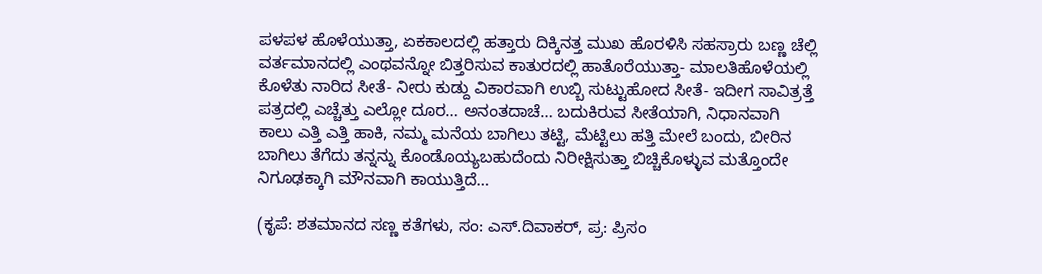ಪಳಪಳ ಹೊಳೆಯುತ್ತಾ, ಏಕಕಾಲದಲ್ಲಿ ಹತ್ತಾರು ದಿಕ್ಕಿನತ್ತ ಮುಖ ಹೊರಳಿಸಿ ಸಹಸ್ರಾರು ಬಣ್ಣ ಚೆಲ್ಲಿ ವರ್ತಮಾನದಲ್ಲಿ ಎಂಥವನ್ನೋ ಬಿತ್ತರಿಸುವ ಕಾತುರದಲ್ಲಿ ಹಾತೊರೆಯುತ್ತಾ- ಮಾಲತಿಹೊಳೆಯಲ್ಲಿ ಕೊಳೆತು ನಾರಿದ ಸೀತೆ- ನೀರು ಕುಡ್ದು ವಿಕಾರವಾಗಿ ಉಬ್ಬಿ ಸುಟ್ಟುಹೋದ ಸೀತೆ- ಇದೀಗ ಸಾವಿತ್ರತ್ತೆ ಪತ್ರದಲ್ಲಿ ಎಚ್ಚೆತ್ತು ಎಲ್ಲೋ ದೂರ… ಅನಂತದಾಚೆ… ಬದುಕಿರುವ ಸೀತೆಯಾಗಿ, ನಿಧಾನವಾಗಿ ಕಾಲು ಎತ್ತಿ ಎತ್ತಿ ಹಾಕಿ, ನಮ್ಮ ಮನೆಯ ಬಾಗಿಲು ತಟ್ಟಿ, ಮೆಟ್ಟಿಲು ಹತ್ತಿ ಮೇಲೆ ಬಂದು, ಬೀರಿನ ಬಾಗಿಲು ತೆಗೆದು ತನ್ನನ್ನು ಕೊಂಡೊಯ್ಯಬಹುದೆಂದು ನಿರೀಕ್ಷಿಸುತ್ತಾ ಬಿಚ್ಚಿಕೊಳ್ಳುವ ಮತ್ತೊಂದೇ ನಿಗೂಢಕ್ಕಾಗಿ ಮೌನವಾಗಿ ಕಾಯುತ್ತಿದೆ…

(ಕೃಪೆ: ಶತಮಾನದ ಸಣ್ಣ ಕತೆಗಳು, ಸಂ: ಎಸ್.ದಿವಾಕರ್, ಪ್ರ: ಪ್ರಿಸಂ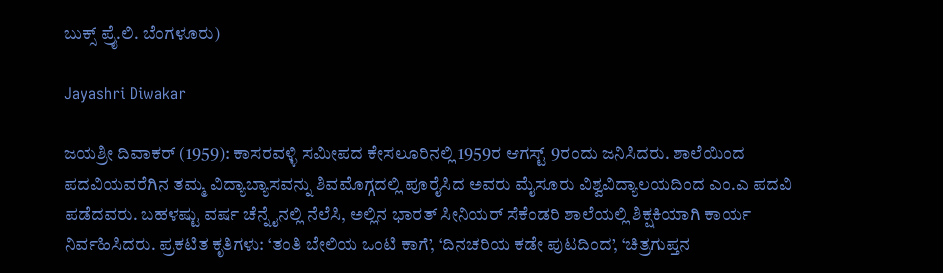ಬುಕ್ಸ್ ಪ್ರೈ.ಲಿ. ಬೆಂಗಳೂರು)

Jayashri Diwakar

ಜಯಶ್ರೀ ದಿವಾಕ‌ರ್ (1959): ಕಾಸರವಳ್ಳಿ ಸಮೀಪದ ಕೇಸಲೂರಿನಲ್ಲಿ 1959ರ ಆಗಸ್ಟ್ 9ರಂದು ಜನಿಸಿದರು. ಶಾಲೆಯಿಂದ ಪದವಿಯವರೆಗಿನ ತಮ್ಮ ವಿದ್ಯಾಬ್ಯಾಸವನ್ನು ಶಿವಮೊಗ್ಗದಲ್ಲಿ ಪೂರೈಸಿದ ಅವರು ಮೈಸೂರು ವಿಶ್ವವಿದ್ಯಾಲಯದಿಂದ ಎಂ.ಎ ಪದವಿ ಪಡೆದವರು. ಬಹಳಷ್ಟು ವರ್ಷ ಚೆನ್ನೈನಲ್ಲಿ ನೆಲೆಸಿ, ಅಲ್ಲಿನ ಭಾರತ್ ಸೀನಿಯರ್ ಸೆಕೆಂಡರಿ ಶಾಲೆಯಲ್ಲಿ ಶಿಕ್ಷಕಿಯಾಗಿ ಕಾರ್ಯ ನಿರ್ವಹಿಸಿದರು. ಪ್ರಕಟಿತ ಕೃತಿಗಳು: ‘ತಂತಿ ಬೇಲಿಯ ಒಂಟಿ ಕಾಗೆ’, ‘ದಿನಚರಿಯ ಕಡೇ ಪುಟದಿಂದ’, ‘ಚಿತ್ರಗುಪ್ತನ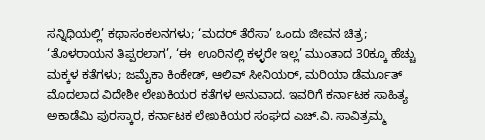ಸನ್ನಿಧಿಯಲ್ಲಿ’ ಕಥಾಸಂಕಲನಗಳು; ‘ಮದರ್ ತೆರೆಸಾ’ ಒಂದು ಜೀವನ ಚಿತ್ರ; ‘ತೊಳರಾಯನ ತಿಪ್ಪರಲಾಗ’, ‘ಈ  ಊರಿನಲ್ಲಿ ಕಳ್ಳರೇ ಇಲ್ಲ’ ಮುಂತಾದ 30ಕ್ಕೂ ಹೆಚ್ಚು ಮಕ್ಕಳ ಕತೆಗಳು; ಜಮೈಕಾ ಕಿಂಕೇಡ್, ಆಲಿವ್ ಸೀನಿಯರ್, ಮರಿಯಾ ಡೆರ್ಮೂತ್ ಮೊದಲಾದ ವಿದೇಶೀ ಲೇಖಕಿಯರ ಕತೆಗಳ ಅನುವಾದ. ಇವರಿಗೆ ಕರ್ನಾಟಕ ಸಾಹಿತ್ಯ ಅಕಾಡೆಮಿ ಪುರಸ್ಕಾರ, ಕರ್ನಾಟಕ ಲೇಖಕಿಯರ ಸಂಘದ ಎಚ್.ವಿ. ಸಾವಿತ್ರಮ್ಮ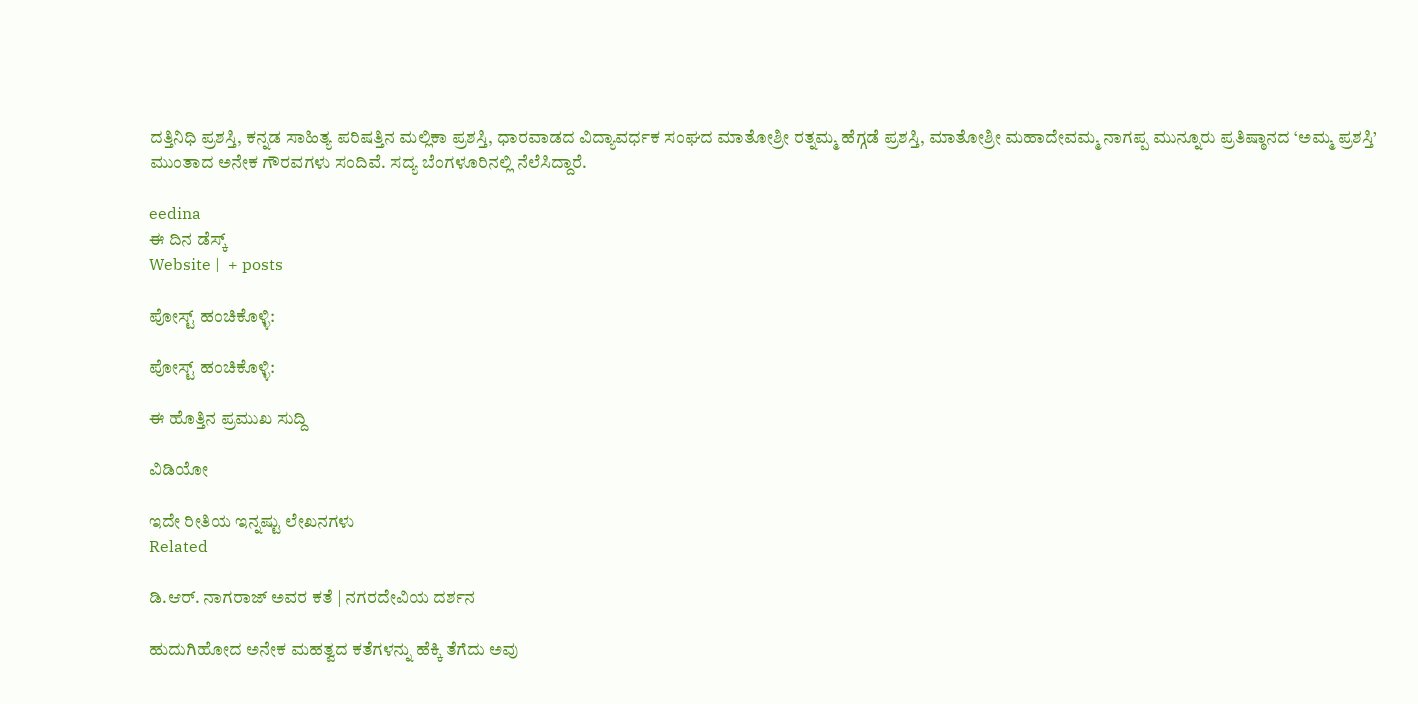ದತ್ತಿನಿಧಿ ಪ್ರಶಸ್ತಿ, ಕನ್ನಡ ಸಾಹಿತ್ಯ ಪರಿಷತ್ತಿನ ಮಲ್ಲಿಕಾ ಪ್ರಶಸ್ತಿ, ಧಾರವಾಡದ ವಿದ್ಯಾವರ್ಧಕ ಸಂಘದ ಮಾತೋಶ್ರೀ ರತ್ನಮ್ಮ ಹೆಗ್ಗಡೆ ಪ್ರಶಸ್ತಿ, ಮಾತೋಶ್ರೀ ಮಹಾದೇವಮ್ಮ ನಾಗಪ್ಪ ಮುನ್ನೂರು ಪ್ರತಿಷ್ಠಾನದ ‘ಅಮ್ಮ ಪ್ರಶಸ್ತಿ’ ಮುಂತಾದ ಅನೇಕ ಗೌರವಗಳು ಸಂದಿವೆ. ಸದ್ಯ ಬೆಂಗಳೂರಿನಲ್ಲಿ ನೆಲೆಸಿದ್ದಾರೆ.

eedina
ಈ ದಿನ ಡೆಸ್ಕ್‌
Website |  + posts

ಪೋಸ್ಟ್ ಹಂಚಿಕೊಳ್ಳಿ:

ಪೋಸ್ಟ್ ಹಂಚಿಕೊಳ್ಳಿ:

ಈ ಹೊತ್ತಿನ ಪ್ರಮುಖ ಸುದ್ದಿ

ವಿಡಿಯೋ

ಇದೇ ರೀತಿಯ ಇನ್ನಷ್ಟು ಲೇಖನಗಳು
Related

ಡಿ.ಆರ್. ನಾಗರಾಜ್ ಅವರ ಕತೆ | ನಗರದೇವಿಯ ದರ್ಶನ

ಹುದುಗಿಹೋದ ಅನೇಕ ಮಹತ್ವದ ಕತೆಗಳನ್ನು ಹೆಕ್ಕಿ ತೆಗೆದು ಅವು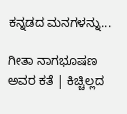ಕನ್ನಡದ ಮನಗಳನ್ನು...

ಗೀತಾ ನಾಗಭೂಷಣ ಅವರ ಕತೆ | ಕಿಚ್ಚಿಲ್ಲದ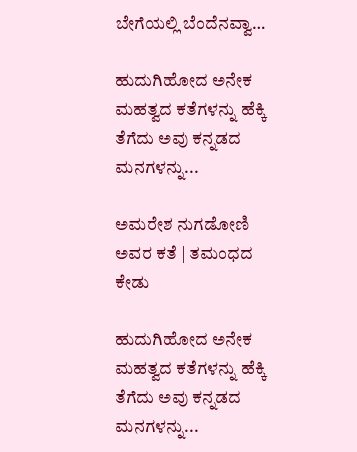ಬೇಗೆಯಲ್ಲಿ ಬೆಂದೆನವ್ವಾ…

ಹುದುಗಿಹೋದ ಅನೇಕ ಮಹತ್ವದ ಕತೆಗಳನ್ನು ಹೆಕ್ಕಿ ತೆಗೆದು ಅವು ಕನ್ನಡದ ಮನಗಳನ್ನು...

ಅಮರೇಶ ನುಗಡೋಣಿ ಅವರ ಕತೆ | ತಮಂಧದ ಕೇಡು

ಹುದುಗಿಹೋದ ಅನೇಕ ಮಹತ್ವದ ಕತೆಗಳನ್ನು ಹೆಕ್ಕಿ ತೆಗೆದು ಅವು ಕನ್ನಡದ ಮನಗಳನ್ನು...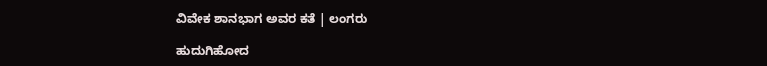ವಿವೇಕ ಶಾನಭಾಗ ಅವರ ಕತೆ | ಲಂಗರು

ಹುದುಗಿಹೋದ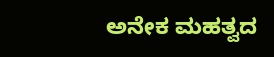ಅನೇಕ ಮಹತ್ವದ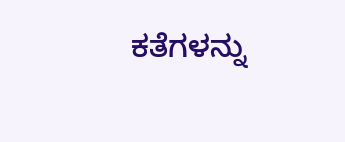ಕತೆಗಳನ್ನು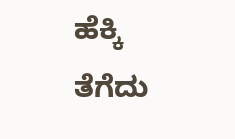ಹೆಕ್ಕಿ ತೆಗೆದು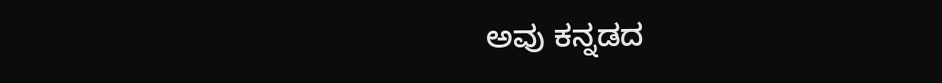ಅವು ಕನ್ನಡದ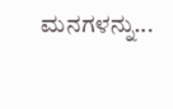ಮನಗಳನ್ನು...